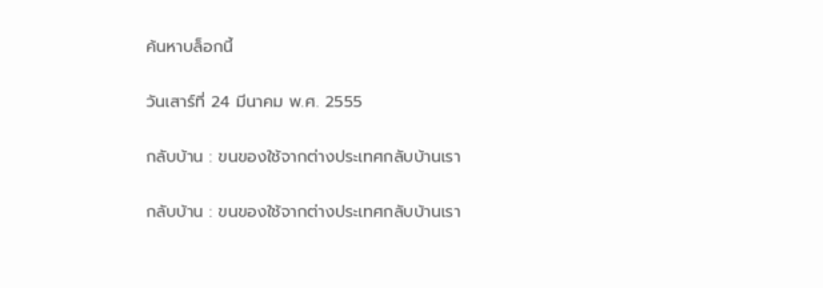ค้นหาบล็อกนี้

วันเสาร์ที่ 24 มีนาคม พ.ศ. 2555

กลับบ้าน : ขนของใช้จากต่างประเทศกลับบ้านเรา

กลับบ้าน : ขนของใช้จากต่างประเทศกลับบ้านเรา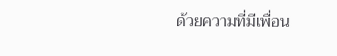ด้วยความที่มีเพื่อน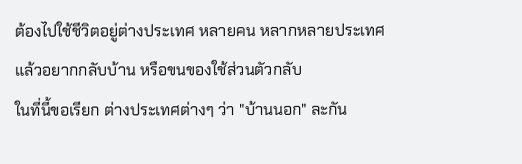ต้องไปใช้ชีวิตอยู่ต่างประเทศ หลายคน หลากหลายประเทศ
แล้วอยากกลับบ้าน หรือขนของใช้ส่วนตัวกลับ
ในที่นี้ขอเรียก ต่างประเทศต่างๆ ว่า "บ้านนอก" ละกัน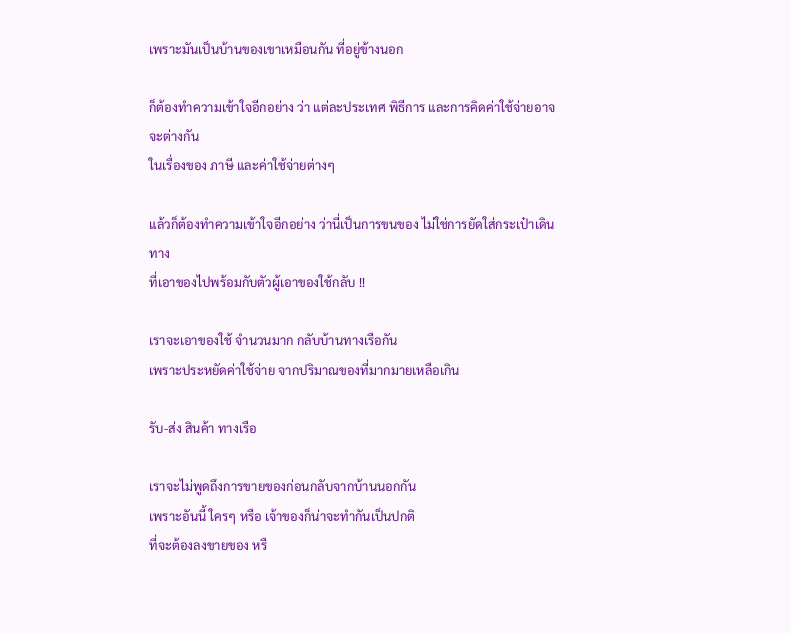เพราะมันเป็นบ้านของเขาเหมือนกัน ที่อยู่ข้างนอก

ก็ต้องทำความเข้าใจอีกอย่าง ว่า แต่ละประเทศ พิธีการ และการคิดค่าใช้จ่ายอาจจะต่างกัน
ในเรื่องของ ภาษี และค่าใช้จ่ายต่างๆ

แล้วก็ต้องทำความเข้าใจอีกอย่าง ว่านี่เป็นการขนของ ไม่ใช่การยัดใส่กระเป๋าเดินทาง
ที่เอาของไปพร้อมกับตัวผู้เอาของใช้กลับ !!

เราจะเอาของใช้ จำนวนมาก กลับบ้านทางเรือกัน
เพราะประหยัดค่าใช้จ่าย จากปริมาณของที่มากมายเหลือเกิน

รับ-ส่ง สินค้า ทางเรือ

เราจะไม่พูดถึงการขายของก่อนกลับจากบ้านนอกกัน
เพราะอันนี้ ใครๆ หรือ เจ้าของก็น่าจะทำกันเป็นปกติ
ที่จะต้องลงขายของ หรื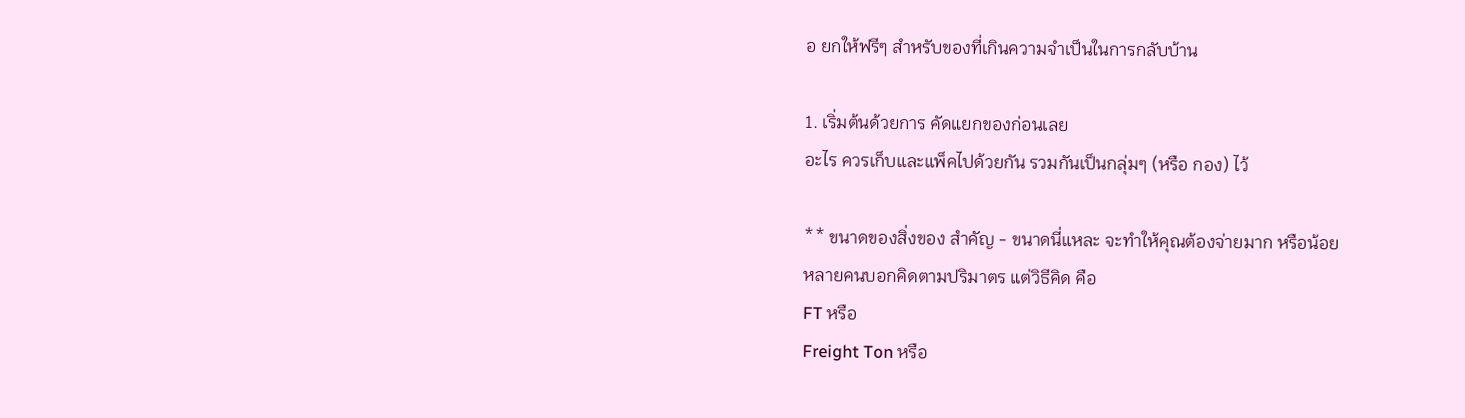อ ยกให้ฟรีๆ สำหรับของที่เกินความจำเป็นในการกลับบ้าน

1. เริ่มต้นด้วยการ คัดแยกของก่อนเลย
อะไร ควรเก็บและแพ็คไปด้วยกัน รวมกันเป็นกลุ่มๆ (หรือ กอง) ไว้

** ขนาดของสิ่งของ สำคัญ - ขนาดนี่แหละ จะทำให้คุณต้องจ่ายมาก หรือน้อย
หลายคนบอกคิดตามปริมาตร แต่วิธีคิด คือ
FT หรือ
Freight Ton หรือ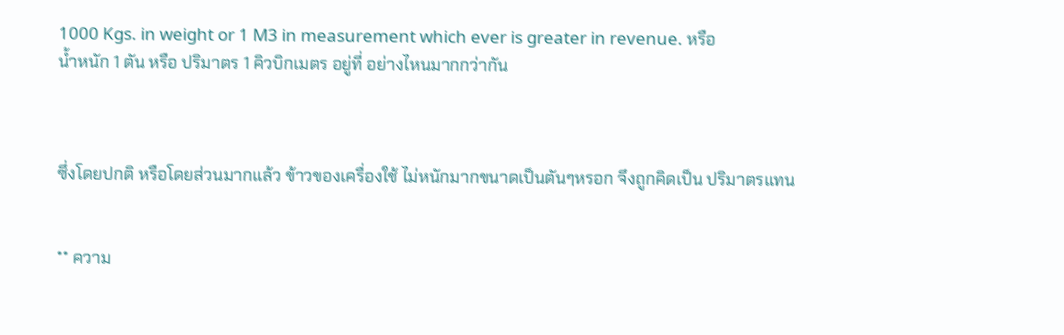1000 Kgs. in weight or 1 M3 in measurement which ever is greater in revenue. หรือ
น้ำหนัก 1 ตัน หรือ ปริมาตร 1 คิวบิกเมตร อยู่ที่ อย่างไหนมากกว่ากัน



ซึ่งโดยปกติ หรือโดยส่วนมากแล้ว ข้าวของเครื่องใช้ ไม่หนักมากขนาดเป็นตันๆหรอก จึงถูกคิดเป็น ปริมาตรแทน


** ความ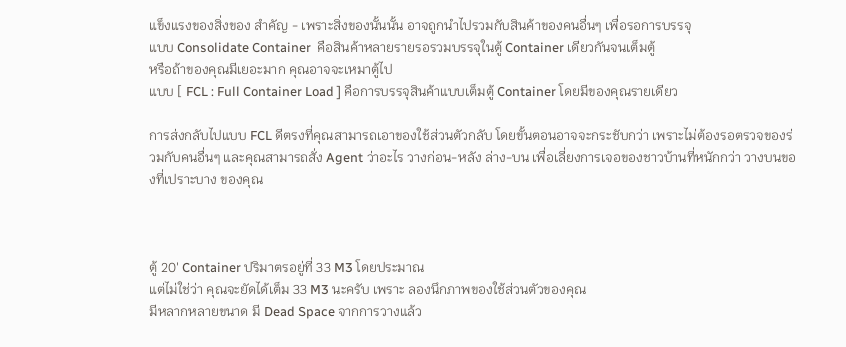แข็งแรงของสิ่งของ สำคัญ - เพราะสิ่งของนั้นนั้น อาจถูกนำไปรวมกับสินค้าของคนอื่นๆ เพื่อรอการบรรจุ
แบบ Consolidate Container  คือสินค้าหลายรายรอรวมบรรจุในตู้ Container เดียวกันจนเต็มตู้
หรือถ้าของคุณมีเยอะมาก คุณอาจจะเหมาตู้ไป
แบบ [ FCL : Full Container Load ] คือการบรรจุสินค้าแบบเต็มตู้ Container โดยมีของคุณรายเดียว

การส่งกลับไปแบบ FCL ดีตรงที่คุณสามารถเอาของใช้ส่วนตัวกลับ โดยขั้นตอนอาจจะกระชับกว่า เพราะไม่ต้องรอตรวจของร่วมกับคนอื่นๆ และคุณสามารถสั่ง Agent ว่าอะไร วางก่อน-หลัง ล่าง-บน เพื่อเลี่ยงการเจอของชาวบ้านที่หนักกว่า วางบนของที่เปราะบาง ของคุณ



ตู้ 20' Container ปริมาตรอยู่ที่ 33 M3 โดยประมาณ
แต่ไม่ใช่ว่า คุณจะยัดได้เต็ม 33 M3 นะครับ เพราะ ลองนึกภาพของใช้ส่วนตัวของคุณ
มีหลากหลายขนาด มี Dead Space จากการวางแล้ว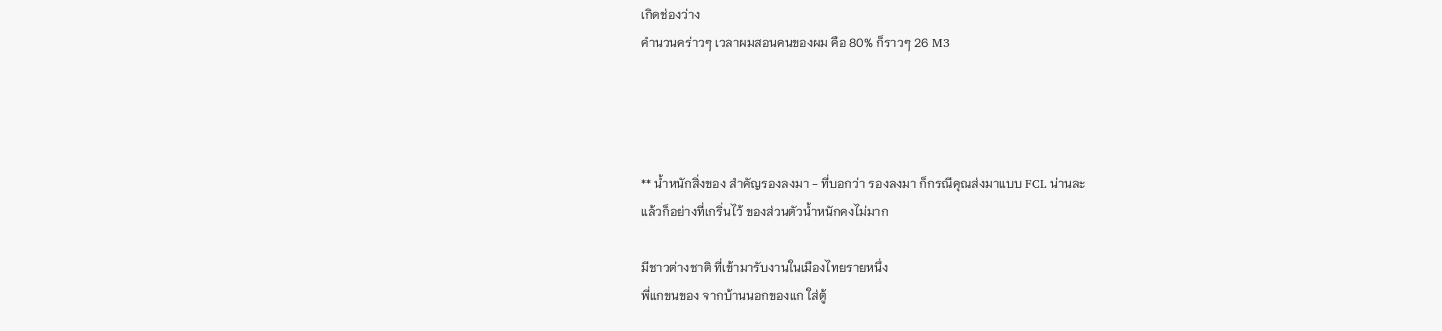เกิดช่องว่าง
คำนวนคร่าวๆ เวลาผมสอนคนของผม คือ 80% ก็ราวๆ 26 M3




** น้ำหนักสิ่งของ สำคัญรองลงมา - ที่บอกว่า รองลงมา ก็กรณีคุณส่งมาแบบ FCL น่านละ
แล้วก็อย่างที่เกริ่นไว้ ของส่วนตัวน้ำหนักคงไม่มาก

มีชาวต่างชาติ ที่เข้ามารับงานในเมืองไทยรายหนึ่ง
พี่แกขนของ จากบ้านนอกของแก ใส่ตู้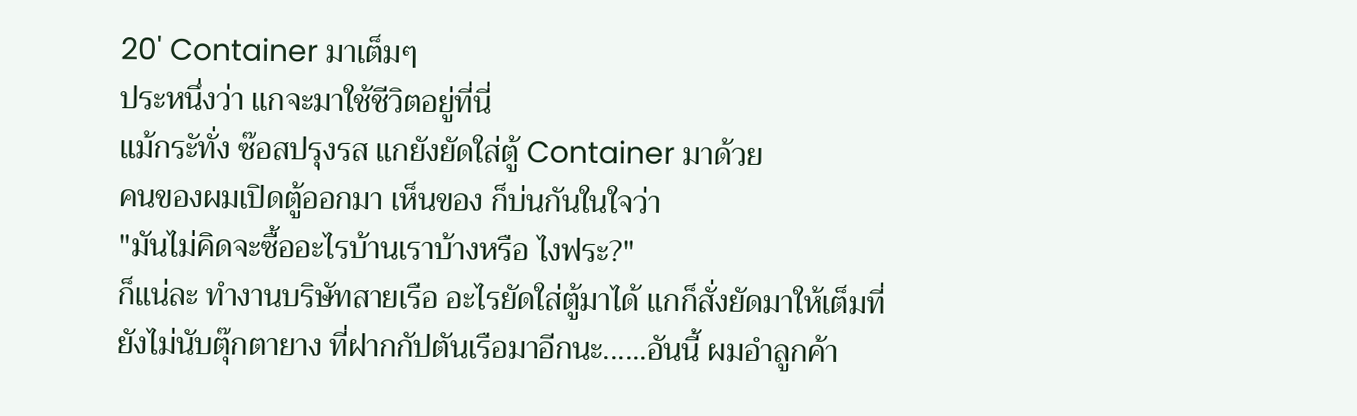20' Container มาเต็มๆ
ประหนึ่งว่า แกจะมาใช้ชีวิตอยู่ที่นี่
แม้กระัทั่ง ซ๊อสปรุงรส แกยังยัดใส่ตู้ Container มาด้วย
คนของผมเปิดตู้ออกมา เห็นของ ก็บ่นกันในใจว่า
"มันไม่คิดจะซื้ออะไรบ้านเราบ้างหรือ ไงฟระ?"
ก็แน่ละ ทำงานบริษัทสายเรือ อะไรยัดใส่ตู้มาได้ แกก็สั่งยัดมาให้เต็มที่
ยังไม่นับตุ๊กตายาง ที่ฝากกัปตันเรือมาอีกนะ......อันนี้ ผมอำลูกค้า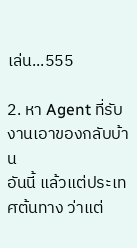เล่น...555

2. หา Agent ที่รับงานเอาของกลับบ้าน
อันนี้ แล้วแต่ประเทศต้นทาง ว่าแต่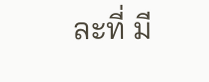ละที่ มี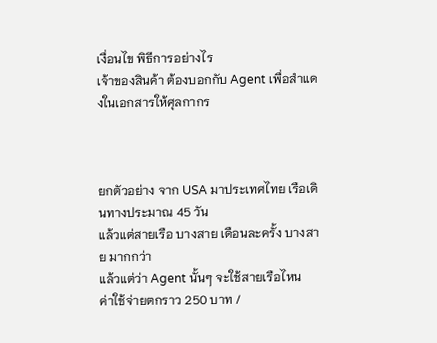เงื่อนไข พิธีการอย่างไร
เจ้าของสินค้า ต้องบอกกับ Agent เพื่อสำแดงในเอกสารให้ศุลกากร



ยกตัวอย่าง จาก USA มาประเทศไทย เรือเดินทางประมาณ 45 วัน
แล้วแต่สายเรือ บางสาย เดือนละครั้ง บางสาย มากกว่า
แล้วแต่ว่า Agent นั้นๆ จะใช้สายเรือไหน
ค่าใช้จ่ายตกราว 250 บาท /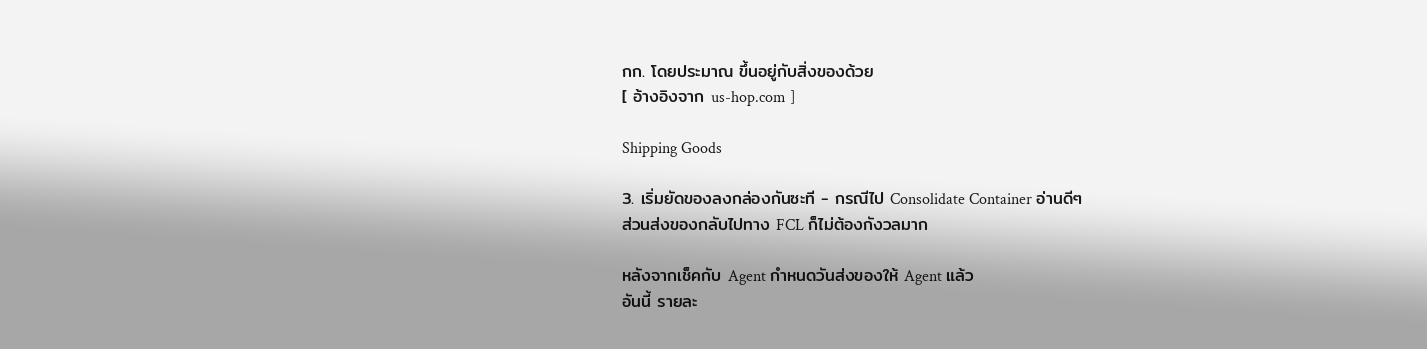กก. โดยประมาณ ขึ้นอยู่กับสิ่งของด้วย
[ อ้างอิงจาก us-hop.com ]

Shipping Goods

3. เริ่มยัดของลงกล่องกันซะที - กรณีไป Consolidate Container อ่านดีๆ
ส่วนส่งของกลับไปทาง FCL ก็ไม่ต้องกังวลมาก

หลังจากเช็คกับ Agent กำหนดวันส่งของให้ Agent แล้ว
อันนี้ รายละ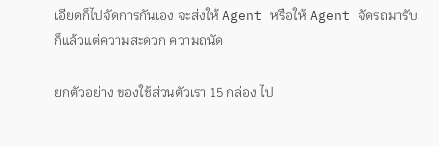เอียดก็ไปจัดการกันเอง จะส่งให้ Agent หรือให้ Agent จัดรถมารับ
ก็แล้วแต่ความสะดวก ความถนัด

ยกตัวอย่าง ของใช้ส่วนตัวเรา 15 กล่อง ไป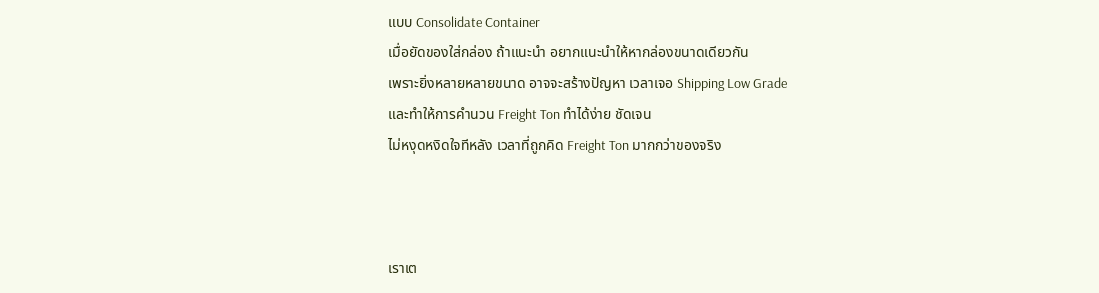แบบ Consolidate Container
เมื่อยัดของใส่กล่อง ถ้าแนะนำ อยากแนะนำให้หากล่องขนาดเดียวกัน
เพราะยิ่งหลายหลายขนาด อาจจะสร้างปัญหา เวลาเจอ Shipping Low Grade
และทำให้การคำนวน Freight Ton ทำได้ง่าย ชัดเจน
ไม่หงุดหงิดใจทีหลัง เวลาที่ถูกคิด Freight Ton มากกว่าของจริง



เราเต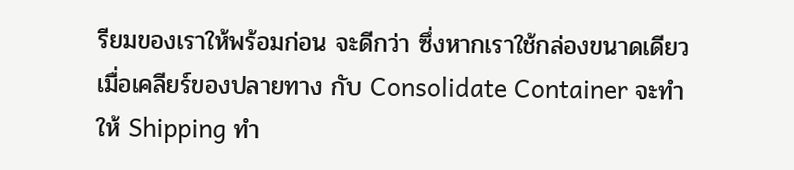รียมของเราให้พร้อมก่อน จะดีกว่า ซึ่งหากเราใช้กล่องขนาดเดียว
เมื่อเคลียร์ของปลายทาง กับ Consolidate Container จะทำให้ Shipping ทำ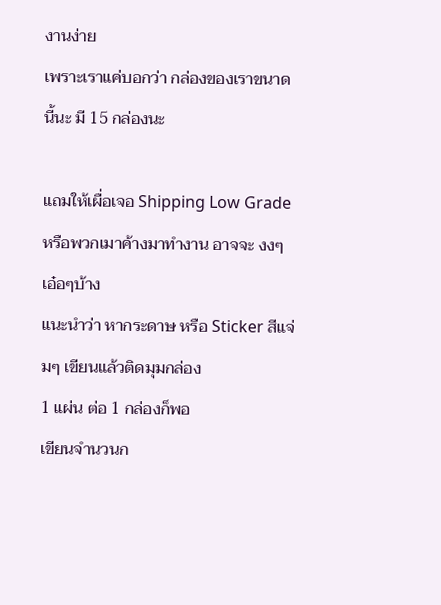งานง่าย
เพราะเราแค่บอกว่า กล่องของเราขนาดนี้นะ มี 15 กล่องนะ

แถมให้เผื่อเจอ Shipping Low Grade หรือพวกเมาค้างมาทำงาน อาจจะ งงๆ เอ๋อๆบ้าง
แนะนำว่า หากระดาษ หรือ Sticker สีแจ่มๆ เขียนแล้วติดมุมกล่อง
1 แผ่น ต่อ 1 กล่องก็พอ
เขียนจำนวนก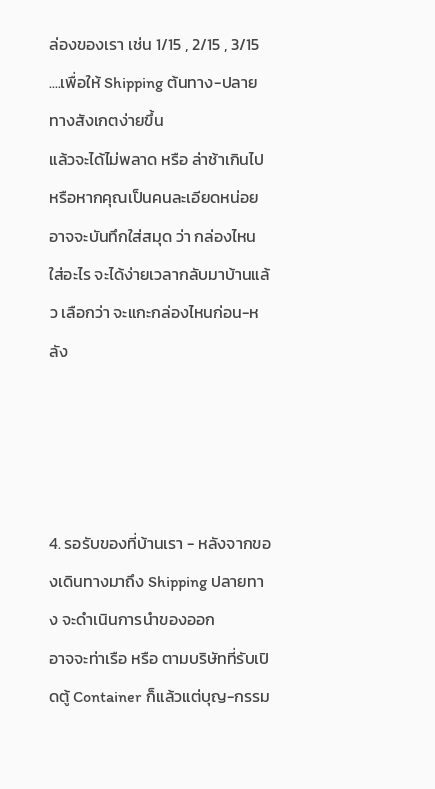ล่องของเรา เช่น 1/15 , 2/15 , 3/15 ....เพื่อให้ Shipping ต้นทาง-ปลายทางสังเกตง่ายขึ้น
แล้วจะได้ไม่พลาด หรือ ล่าช้าเกินไป
หรือหากคุณเป็นคนละเอียดหน่อย อาจจะบันทึกใส่สมุด ว่า กล่องไหน ใส่อะไร จะได้ง่ายเวลากลับมาบ้านแล้ว เลือกว่า จะแกะกล่องไหนก่อน-หลัง




4. รอรับของที่บ้านเรา - หลังจากของเดินทางมาถึง Shipping ปลายทาง จะดำเนินการนำของออก
อาจจะท่าเรือ หรือ ตามบริษัทที่รับเปิดตู้ Container ก็แล้วแต่บุญ-กรรม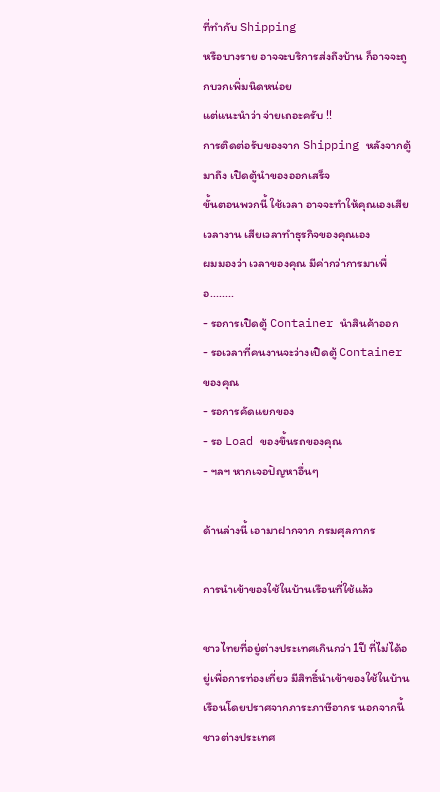ที่ทำกับ Shipping
หรือบางราย อาจจะบริการส่งถึงบ้าน ก็อาจจะถูกบวกเพิ่มนิดหน่อย
แต่แนะนำว่า จ่ายเถอะครับ !!
การติดต่อรับของจาก Shipping หลังจากตู้มาถึง เปิดตู้นำของออกเสร็จ
ขั้นตอนพวกนี้ ใช้เวลา อาจจะทำให้คุณเองเสียเวลางาน เสียเวลาทำธุรกิจของคุณเอง
ผมมองว่า เวลาของคุณ มีค่ากว่าการมาเพื่อ........
- รอการเปิดตู้ Container นำสินค้าออก
- รอเวลาที่คนงานจะว่างเปิดตู้ Container ของคุณ
- รอการคัดแยกของ
- รอ Load ของขึ้นรถของคุณ
- ฯลฯ หากเจอปัญหาอื่นๆ

ด้านล่างนี้ เอามาฝากจาก กรมศุลกากร

การนำเข้าของใช้ในบ้านเรือนที่ใช้แล้ว

ชาวไทยที่อยู่ต่างประเทศเกินกว่า 1ปี ที่ไม่ได้อยู่เพื่อการท่องเที่ยว มีสิทธิ์นำเข้าของใช้ในบ้านเรือนโดยปราศจากภาระภาษีอากร นอกจากนี้ชาวต่างประเทศ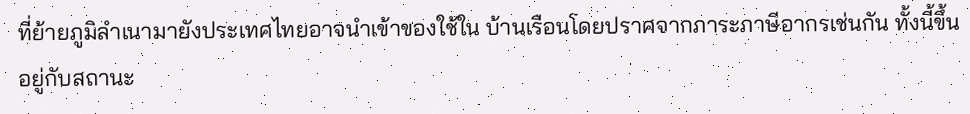ที่ย้ายภูมิลำเนามายังประเทศไทยอาจนำเข้าของใช้ใน บ้านเรือนโดยปราศจากภาระภาษีอากรเช่นกัน ทั้งนี้ขึ้นอยู่กับสถานะ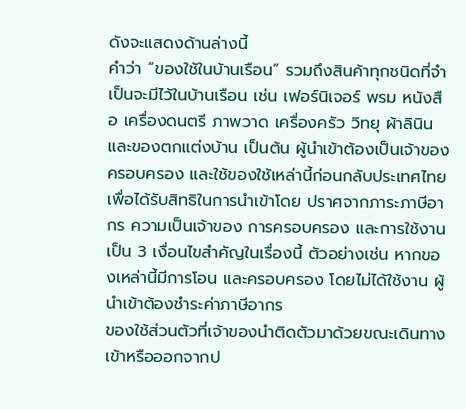ดังจะแสดงด้านล่างนี้
คำว่า “ของใช้ในบ้านเรือน” รวมถึงสินค้าทุกชนิดที่จำเป็นจะมีไว้ในบ้านเรือน เช่น เฟอร์นิเจอร์ พรม หนังสือ เครื่องดนตรี ภาพวาด เครื่องครัว วิทยุ ผ้าลินิน และของตกแต่งบ้าน เป็นต้น ผู้นำเข้าต้องเป็นเจ้าของ ครอบครอง และใช้ของใช้เหล่านี้ก่อนกลับประเทศไทยเพื่อได้รับสิทธิในการนำเข้าโดย ปราศจากภาระภาษีอากร ความเป็นเจ้าของ การครอบครอง และการใช้งานเป็น 3 เงื่อนไขสำคัญในเรื่องนี้ ตัวอย่างเช่น หากของเหล่านี้มีการโอน และครอบครอง โดยไม่ได้ใช้งาน ผู้นำเข้าต้องชำระค่าภาษีอากร
ของใช้ส่วนตัวที่เจ้าของนำติดตัวมาด้วยขณะเดินทางเข้าหรือออกจากป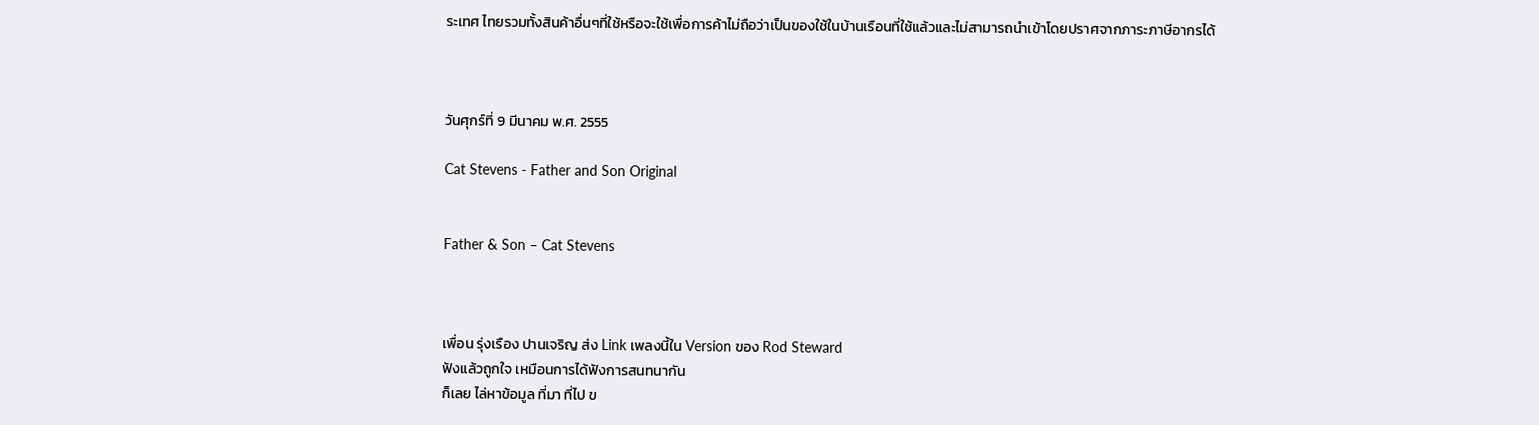ระเทศ ไทยรวมทั้งสินค้าอื่นๆที่ใช้หรือจะใช้เพื่อการค้าไม่ถือว่าเป็นของใช้ในบ้านเรือนที่ใช้แล้วและไม่สามารถนำเข้าโดยปราศจากภาระภาษีอากรได้



วันศุกร์ที่ 9 มีนาคม พ.ศ. 2555

Cat Stevens - Father and Son Original


Father & Son – Cat Stevens



เพื่อน รุ่งเรือง ปานเจริญ ส่ง Link เพลงนี้ใน Version ของ Rod Steward
ฟังแล้วถูกใจ เหมือนการได้ฟังการสนทนากัน
ก็เลย ไล่หาข้อมูล ที่มา ที่ไป ข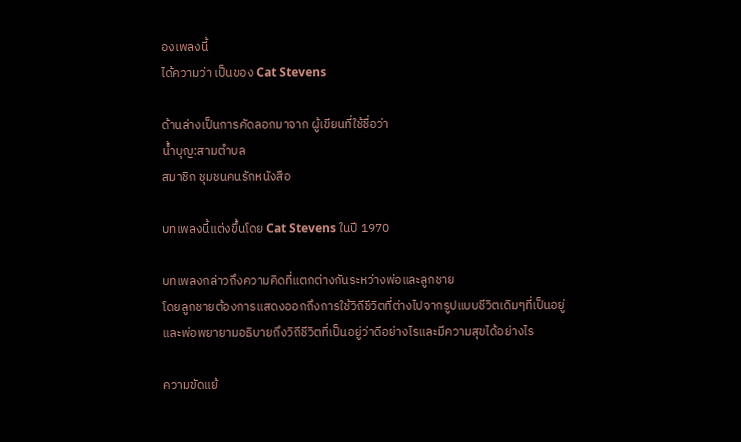องเพลงนี้
ได้ความว่า เป็นของ Cat Stevens

ด้านล่างเป็นการคัดลอกมาจาก ผู้เขียนที่ใช้ชื่อว่า
น้ำบุญ:สามตำบล
สมาชิก ชุมชนคนรักหนังสือ

บทเพลงนี้แต่งขึ้นโดย Cat Stevens ในปี 1970

บทเพลงกล่าวถึงความคิดที่แตกต่างกันระหว่างพ่อและลูกชาย
โดยลูกชายต้องการแสดงออกถึงการใช้วิถีชีวิตที่ต่างไปจากรูปแบบชีวิตเดิมๆที่เป็นอยู่
และพ่อพยายามอธิบายถึงวิถีชีวิตที่เป็นอยู่ว่าดีอย่างไรและมีความสุขได้อย่างไร

ความขัดแย้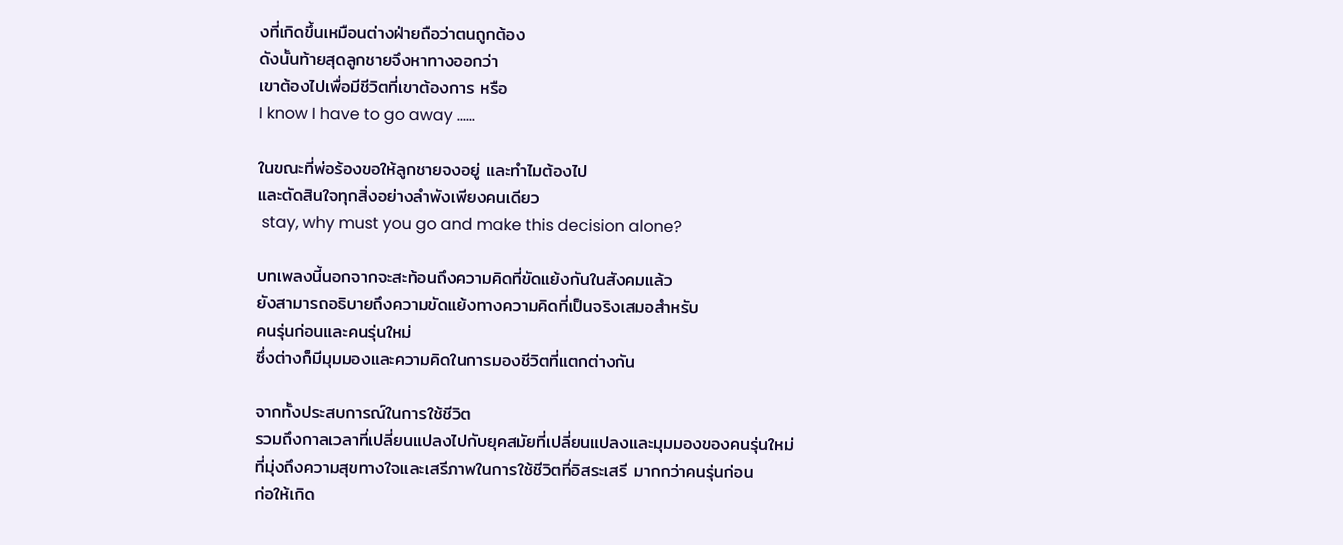งที่เกิดขึ้นเหมือนต่างฝ่ายถือว่าตนถูกต้อง
ดังนั้นท้ายสุดลูกชายจึงหาทางออกว่า
เขาต้องไปเพื่อมีชีวิตที่เขาต้องการ หรือ
I know I have to go away ......

ในขณะที่พ่อร้องขอให้ลูกชายจงอยู่ และทำไมต้องไป
และตัดสินใจทุกสิ่งอย่างลำพังเพียงคนเดียว
 stay, why must you go and make this decision alone?

บทเพลงนี้นอกจากจะสะท้อนถึงความคิดที่ขัดแย้งกันในสังคมแล้ว
ยังสามารถอธิบายถึงความขัดแย้งทางความคิดที่เป็นจริงเสมอสำหรับ
คนรุ่นก่อนและคนรุ่นใหม่
ซึ่งต่างก็มีมุมมองและความคิดในการมองชีวิตที่แตกต่างกัน

จากทั้งประสบการณ์ในการใช้ชีวิต
รวมถึงกาลเวลาที่เปลี่ยนแปลงไปกับยุคสมัยที่เปลี่ยนแปลงและมุมมองของคนรุ่นใหม่
ที่มุ่งถึงความสุขทางใจและเสรีภาพในการใช้ชีวิตที่อิสระเสรี มากกว่าคนรุ่นก่อน
ก่อให้เกิด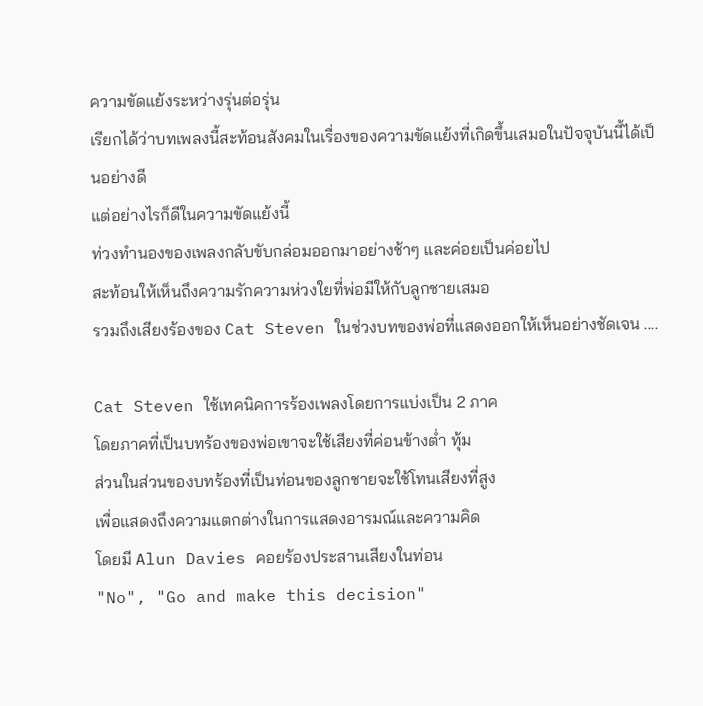ความขัดแย้งระหว่างรุ่นต่อรุ่น
เรียกได้ว่าบทเพลงนี้สะท้อนสังคมในเรื่องของความขัดแย้งที่เกิดขึ้นเสมอในปัจจุบันนี้ได้เป็นอย่างดี
แต่อย่างไรก็ดีในความขัดแย้งนี้
ท่วงทำนองของเพลงกลับขับกล่อมออกมาอย่างช้าๆ และค่อยเป็นค่อยไป
สะท้อนให้เห็นถึงความรักความห่วงใยที่พ่อมีให้กับลูกชายเสมอ
รวมถึงเสียงร้องของ Cat Steven ในช่วงบทของพ่อที่แสดงออกให้เห็นอย่างชัดเจน ....

Cat Steven ใช้เทคนิคการร้องเพลงโดยการแบ่งเป็น 2 ภาค
โดยภาคที่เป็นบทร้องของพ่อเขาจะใช้เสียงที่ค่อนข้างต่ำ ทุ้ม
ส่วนในส่วนของบทร้องที่เป็นท่อนของลูกชายจะใช้โทนเสียงที่สูง
เพื่อแสดงถึงความแตกต่างในการแสดงอารมณ์และความคิด
โดยมี Alun Davies คอยร้องประสานเสียงในท่อน
"No", "Go and make this decision"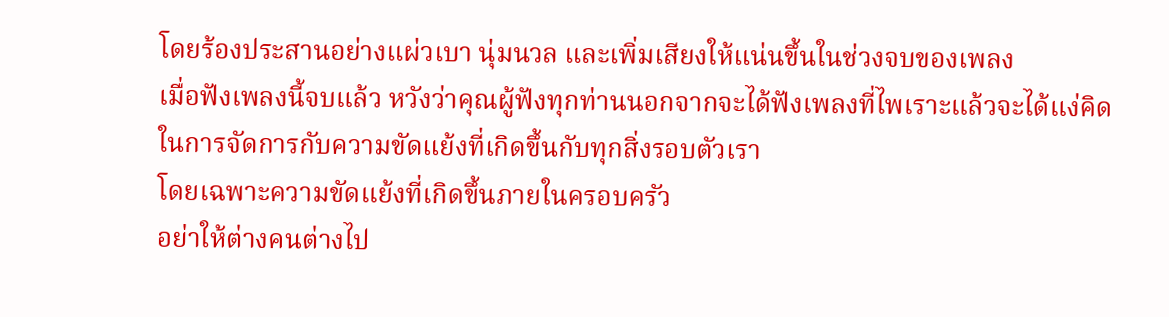โดยร้องประสานอย่างแผ่วเบา นุ่มนวล และเพิ่มเสียงให้แน่นขึ้นในช่วงจบของเพลง
เมื่อฟังเพลงนี้จบแล้ว หวังว่าคุณผู้ฟังทุกท่านนอกจากจะได้ฟังเพลงที่ไพเราะแล้วจะได้แง่คิด
ในการจัดการกับความขัดแย้งที่เกิดขึ้นกับทุกสิ่งรอบตัวเรา
โดยเฉพาะความขัดแย้งที่เกิดขึ้นภายในครอบครัว
อย่าให้ต่างคนต่างไป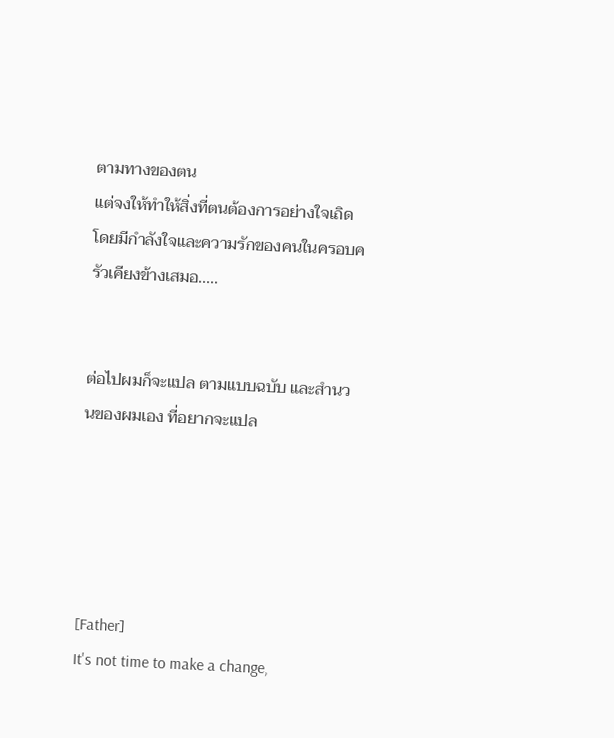ตามทางของตน
แต่จงให้ทำให้สิ่งที่ตนต้องการอย่างใจเถิด
โดยมีกำลังใจและความรักของคนในครอบครัวเคียงข้างเสมอ.....


ต่อไปผมก็จะแปล ตามแบบฉบับ และสำนวนของผมเอง ที่อยากจะแปล





[Father]
It's not time to make a change,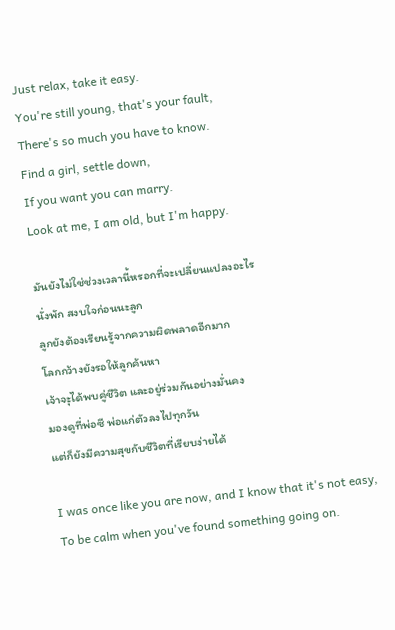Just relax, take it easy.
You're still young, that's your fault,
There's so much you have to know.
Find a girl, settle down,
If you want you can marry.
Look at me, I am old, but I'm happy.

มันยังไม่ใช่ช่วงเวลานี้หรอกที่จะเปลี่ยนแปลงอะไร
นั่งพัก สงบใจก่อนนะลูก
ลูกยังต้องเรียนรู้จากความผิดพลาดอีกมาก
โลกกว้างยังรอให้ลูกค้นหา
เจ้าจะุได้พบคู่ชีวิต และอยู่ร่วมกันอย่างมั่นคง
มองดูที่พ่อซี พ่อแก่ตัวลงไปทุกวัน
แต่ก็ยังมีความสุขกับชีวิตที่เรียบง่ายได้

I was once like you are now, and I know that it's not easy,
To be calm when you've found something going on.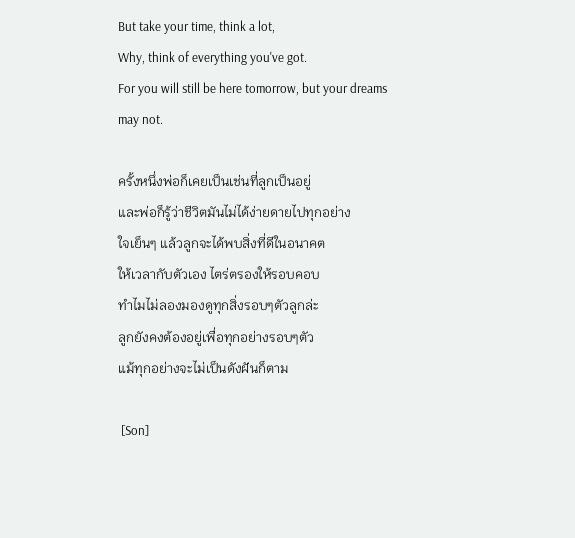But take your time, think a lot,
Why, think of everything you've got.
For you will still be here tomorrow, but your dreams may not.

ครั้งหนึ่งพ่อก็เคยเป็นเช่นที่ลูกเป็นอยู่
และพ่อก็รู้ว่าชีวิตมันไม่ได้ง่ายดายไปทุกอย่าง
ใจเย็นๆ แล้วลูกจะได้พบสิ่งที่ดีในอนาคต
ให้เวลากับตัวเอง ไตร่ตรองให้รอบคอบ
ทำไมไม่ลองมองดูทุกสิ่งรอบๆตัวลูกล่ะ
ลูกยังคงต้องอยู่เพื่อทุกอย่างรอบๆตัว
แม้ทุกอย่างจะไม่เป็นดังฝันก็ตาม

 [Son]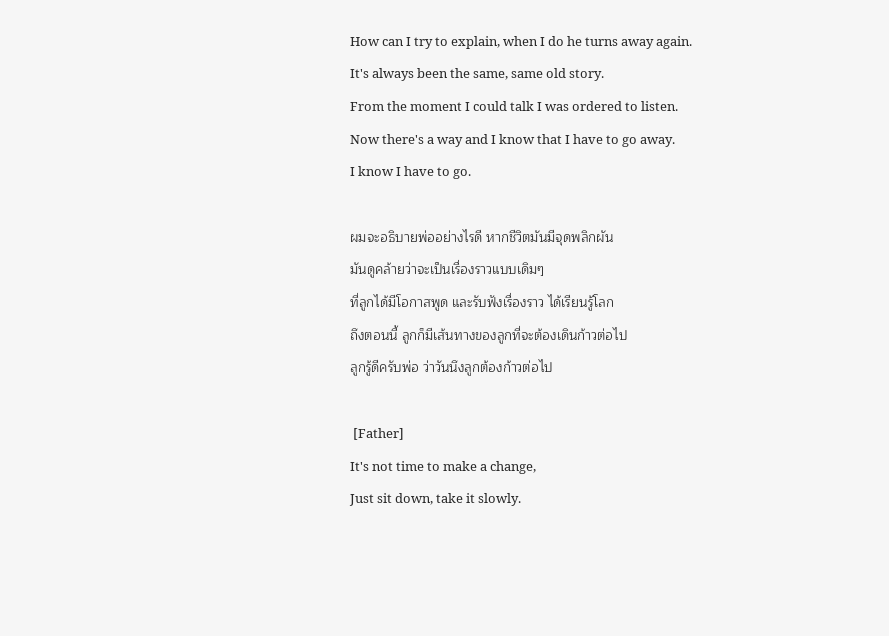How can I try to explain, when I do he turns away again.
It's always been the same, same old story.
From the moment I could talk I was ordered to listen.
Now there's a way and I know that I have to go away.
I know I have to go.

ผมจะอธิบายพ่ออย่างไรดี หากชีวิตมันมีจุดพลิกผัน
มันดูคล้ายว่าจะเป็นเรื่องราวแบบเดิมๆ
ที่ลูกได้มีโอกาสพูด และรับฟังเรื่องราว ได้เรียนรู้โลก
ถึงตอนนี้ ลูกก็มีเส้นทางของลูกที่จะต้องเดินก้าวต่อไป
ลูกรู้ดีครับพ่อ ว่าวันนึงลูกต้องก้าวต่อไป

 [Father]
It's not time to make a change,
Just sit down, take it slowly.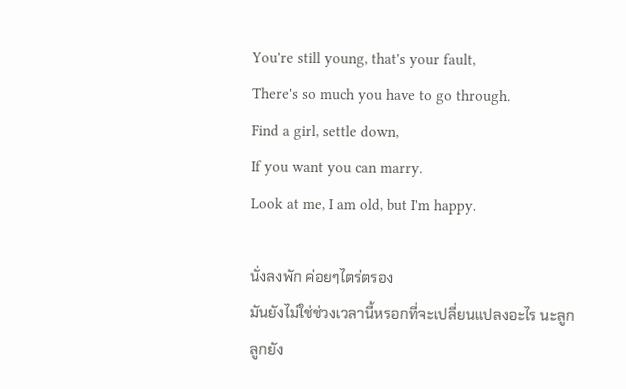You're still young, that's your fault,
There's so much you have to go through.
Find a girl, settle down,
If you want you can marry.
Look at me, I am old, but I'm happy.

นั่งลงพัก ค่อยๆไตร่ตรอง
มันยังไม่ใช่ช่วงเวลานี้หรอกที่จะเปลี่ยนแปลงอะไร นะลูก
ลูกยัง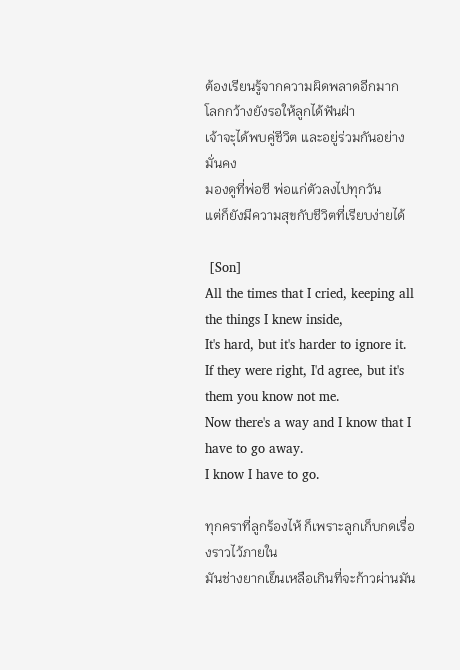ต้องเรียนรู้จากความผิดพลาดอีกมาก
โลกกว้างยังรอให้ลูกได้ฟันฝ่า
เจ้าจะุได้พบคู่ชีวิต และอยู่ร่วมกันอย่างมั่นคง
มองดูที่พ่อซี พ่อแก่ตัวลงไปทุกวัน
แต่ก็ยังมีความสุขกับชีวิตที่เรียบง่ายได้

 [Son]
All the times that I cried, keeping all the things I knew inside,
It's hard, but it's harder to ignore it.
If they were right, I'd agree, but it's them you know not me.
Now there's a way and I know that I have to go away.
I know I have to go.

ทุกคราที่ลูกร้องไห้ ก็เพราะลูกเก็บกดเรื่องราวไว้ภายใน
มันช่างยากเย็นเหลือเกินที่จะก้าวผ่านมัน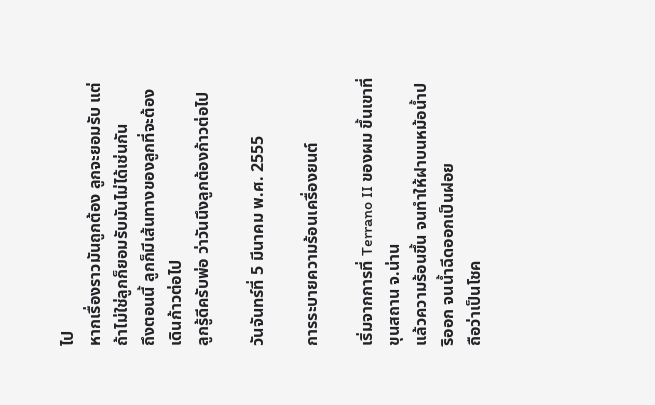ไป
หากเรื่องราวมันถูกต้อง ลูกจะยอมรับ แต่ถ้าไม่ใช่ลูกก็ยอมรับมันไม่ได้เช่นกัน
ถึงตอนนี้ ลูกก็มีเส้นทางของลูกที่จะต้องเดินก้าวต่อไป
ลูกรู้ดีครับพ่อ ว่าวันนึงลูกต้องก้าวต่อไป

วันจันทร์ที่ 5 มีนาคม พ.ศ. 2555

การระบายความร้อนเครื่องยนต์

เริ่มจากการที่ Terrano II ของผม ขึ้นเขาที่ขุนสถาน จ.น่าน
แล้วความร้อนขึ้น จนทำให้ฝาบนหม้อน้ำปริออก จนน้ำฉีดออกเป็นฝอย
ถือว่าเป็นโชค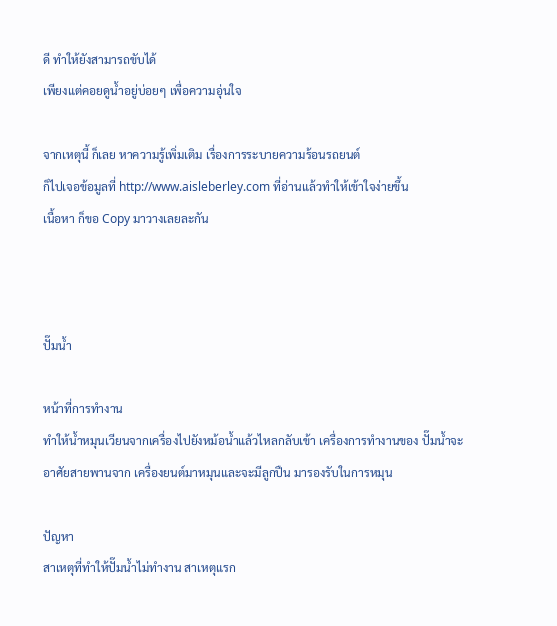ดี ทำให้ยังสามารถขับได้
เพียงแต่คอยดูน้ำอยู่บ่อยๆ เพื่อความอุ่นใจ

จากเหตุนี้ ก็เลย หาความรู้เพิ่มเติม เรื่องการระบายความร้อนรถยนต์
ก็ไปเจอข้อมูลที่ http://www.aisleberley.com ที่อ่านแล้วทำให้เข้าใจง่ายขึ้น
เนื้อหา ก็ขอ Copy มาวางเลยละกัน



ปั๊มน้ำ

หน้าที่การทำงาน
ทำให้น้ำหมุนเวียนจากเครื่องไปยังหม้อน้ำแล้วไหลกลับเข้า เครื่องการทำงานของ ปั๊มน้ำจะอาศัยสายพานจาก เครื่องยนต์มาหมุนและจะมีลูกปืน มารองรับในการหมุน

ปัญหา
สาเหตุที่ทำให้ปั๊มน้ำไม่ทำงาน สาเหตุแรก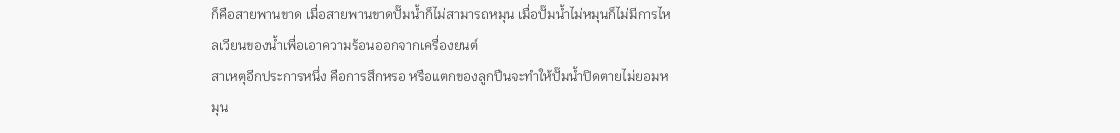ก็คือสายพานขาด เมื่อสายพานขาดปั๊มน้ำก็ไม่สามารถหมุน เมื่อปั๊มน้ำไม่หมุนก็ไม่มีการไหลเวียนของน้ำเพื่อเอาความร้อนออกจากเครื่องยนต์
สาเหตุอีกประการหนึ่ง คือการสึกหรอ หรือแตกของลูกปืนจะทำให้ปั๊มน้ำปิดตายไม่ยอมหมุน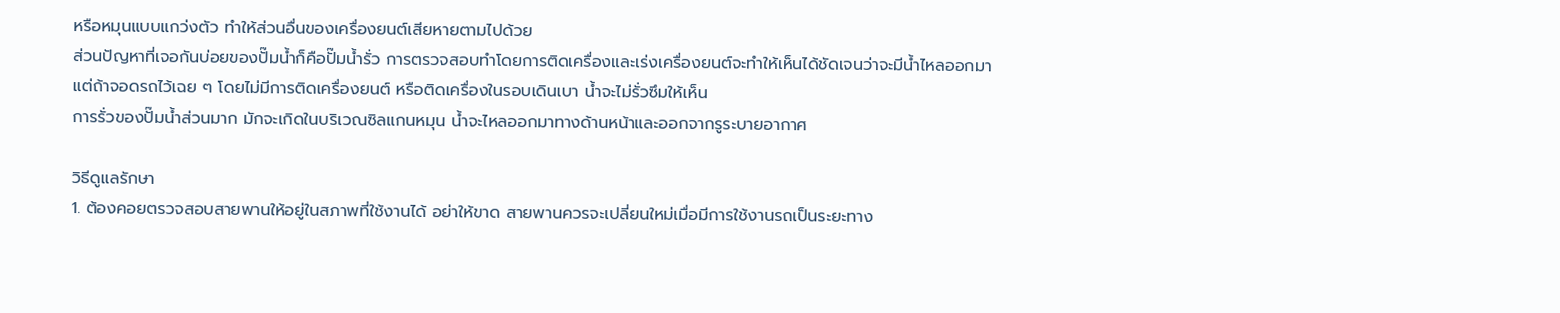หรือหมุนแบบแกว่งตัว ทำให้ส่วนอื่นของเครื่องยนต์เสียหายตามไปด้วย
ส่วนปัญหาที่เจอกันบ่อยของปั๊มน้ำก็คือปั๊มน้ำรั่ว การตรวจสอบทำโดยการติดเครื่องและเร่งเครื่องยนต์จะทำให้เห็นได้ชัดเจนว่าจะมีน้ำไหลออกมา
แต่ถ้าจอดรถไว้เฉย ๆ โดยไม่มีการติดเครื่องยนต์ หรือติดเครื่องในรอบเดินเบา น้ำจะไม่รั่วซึมให้เห็น
การรั่วของปั๊มน้ำส่วนมาก มักจะเกิดในบริเวณซิลแกนหมุน น้ำจะไหลออกมาทางด้านหน้าและออกจากรูระบายอากาศ

วิธีดูแลรักษา
1. ต้องคอยตรวจสอบสายพานให้อยู่ในสภาพที่ใช้งานได้ อย่าให้ขาด สายพานควรจะเปลี่ยนใหม่เมื่อมีการใช้งานรถเป็นระยะทาง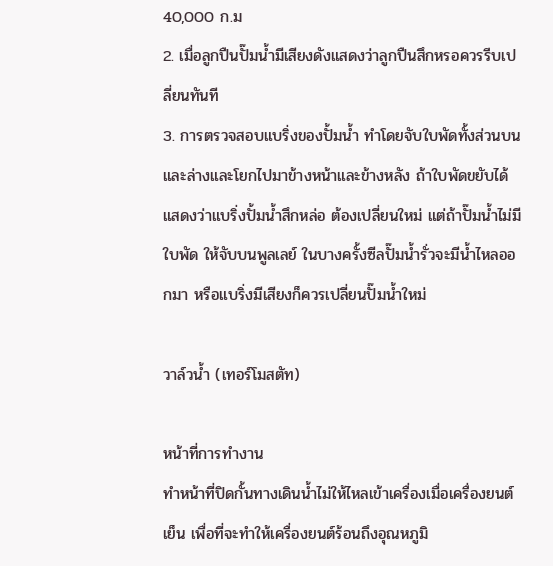40,000 ก.ม
2. เมื่อลูกปืนปั๊มน้ำมีเสียงดังแสดงว่าลูกปืนสึกหรอควรรีบเปลี่ยนทันที
3. การตรวจสอบแบริ่งของปั้มน้ำ ทำโดยจับใบพัดทั้งส่วนบนและล่างและโยกไปมาข้างหน้าและข้างหลัง ถ้าใบพัดขยับได้แสดงว่าแบริ่งปั้มน้ำสึกหล่อ ต้องเปลี่ยนใหม่ แต่ถ้าปั๊มน้ำไม่มีใบพัด ให้จับบนพูลเลย์ ในบางครั้งซีลปั๊มน้ำรั่วจะมีน้ำไหลออกมา หรือแบริ่งมีเสียงก็ควรเปลี่ยนปั๊มน้ำใหม่

วาล์วน้ำ (เทอร์โมสตัท)

หน้าที่การทำงาน
ทำหน้าที่ปิดกั้นทางเดินน้ำไม่ให้ไหลเข้าเครื่องเมื่อเครื่องยนต์เย็น เพื่อที่จะทำให้เครื่องยนต์ร้อนถึงอุณหภูมิ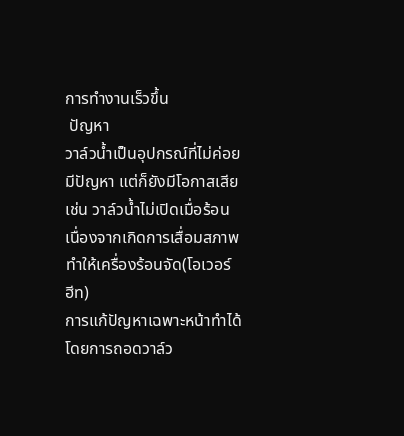การทำงานเร็วขึ้น
 ปัญหา
วาล์วน้ำเป็นอุปกรณ์ที่ไม่ค่อยมีปัญหา แต่ก็ยังมีโอกาสเสีย เช่น วาล์วน้ำไม่เปิดเมื่อร้อนเนื่องจากเกิดการเสื่อมสภาพ ทำให้เครื่องร้อนจัด(โอเวอร์ ฮีท)
การแก้ปัญหาเฉพาะหน้าทำได้โดยการถอดวาล์ว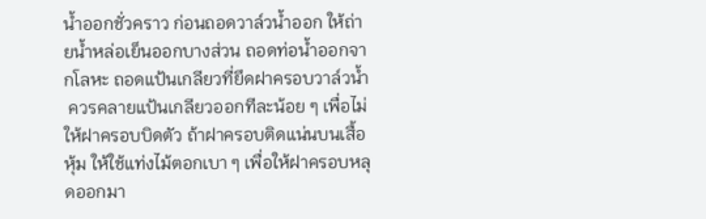น้ำออกชั่วคราว ก่อนถอดวาล์วน้ำออก ให้ถ่ายน้ำหล่อเย็นออกบางส่วน ถอดท่อน้ำออกจากโลหะ ถอดแป้นเกลียวที่ยึดฝาครอบวาล์วน้ำ
 ควรคลายแป้นเกลียวออกทีละน้อย ๆ เพื่อไม่ให้ฝาครอบบิดตัว ถ้าฝาครอบติดแน่นบนเสื้อหุ้ม ให้ใช้แท่งไม้ตอกเบา ๆ เพื่อให้ฝาครอบหลุดออกมา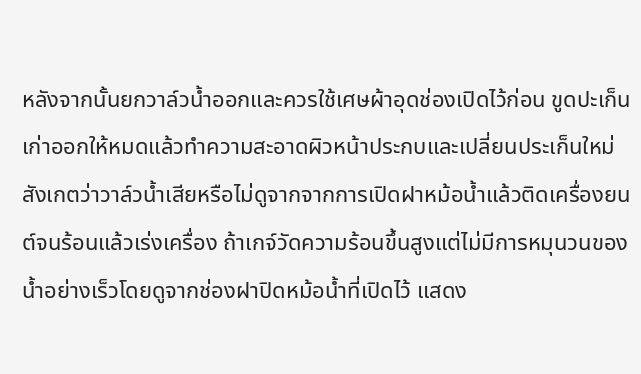หลังจากนั้นยกวาล์วน้ำออกและควรใช้เศษผ้าอุดช่องเปิดไว้ก่อน ขูดปะเก็นเก่าออกให้หมดแล้วทำความสะอาดผิวหน้าประกบและเปลี่ยนประเก็นใหม่
สังเกตว่าวาล์วน้ำเสียหรือไม่ดูจากจากการเปิดฝาหม้อน้ำแล้วติดเครื่องยนต์จนร้อนแล้วเร่งเครื่อง ถ้าเกจ์วัดความร้อนขึ้นสูงแต่ไม่มีการหมุนวนของน้ำอย่างเร็วโดยดูจากช่องฝาปิดหม้อน้ำที่เปิดไว้ แสดง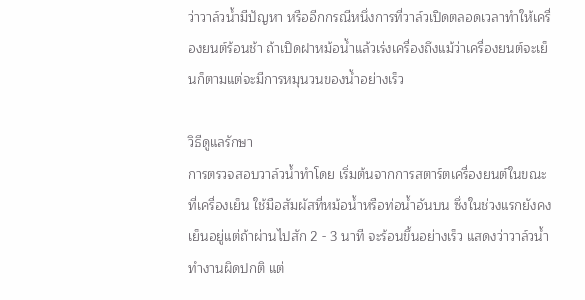ว่าวาล์วน้ำมีปัญหา หรืออีกกรณีหนึ่งการที่วาล์วเปิดตลอดเวลาทำให้เครื่องยนต์ร้อนช้า ถ้าเปิดฝาหม้อน้ำแล้วเร่งเครื่องถึงแม้ว่าเครื่องยนต์จะเย็นก็ตามแต่จะมีการหมุนวนของน้ำอย่างเร็ว

วิธีดูแลรักษา
การตรวจสอบวาล์วน้ำทำโดย เริ่มต้นจากการสตาร์ตเครื่องยนต์ในขณะที่เครื่องเย็น ใช้มือสัมผัสที่หม้อน้ำหรือท่อน้ำอันบน ซึ่งในช่วงแรกยังคงเย็นอยู่แต่ถ้าผ่านไปสัก 2 - 3 นาที จะร้อนขึ้นอย่างเร็ว แสดงว่าวาล์วน้ำทำงานผิดปกติ แต่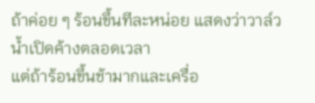ถ้าค่อย ๆ ร้อนขึ้นทีละหน่อย แสดงว่าวาล์วน้ำเปิดค้างตลอดเวลา
แต่ถ้าร้อนขึ้นช้ามากและเครื่อ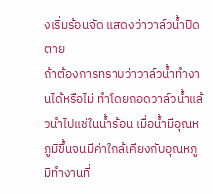งเริ่มร้อนจัด แสดงว่าวาล์วน้ำปิดตาย
ถ้าต้องการทราบว่าวาล์วน้ำทำงานได้หรือไม่ ทำโดยถอดวาล์วน้ำแล้วนำไปแช่ในน้ำร้อน เมื่อน้ำมีอุณหภูมิขึ้นจนมีค่าใกล้เคียงกับอุณหภูมิทำงานที่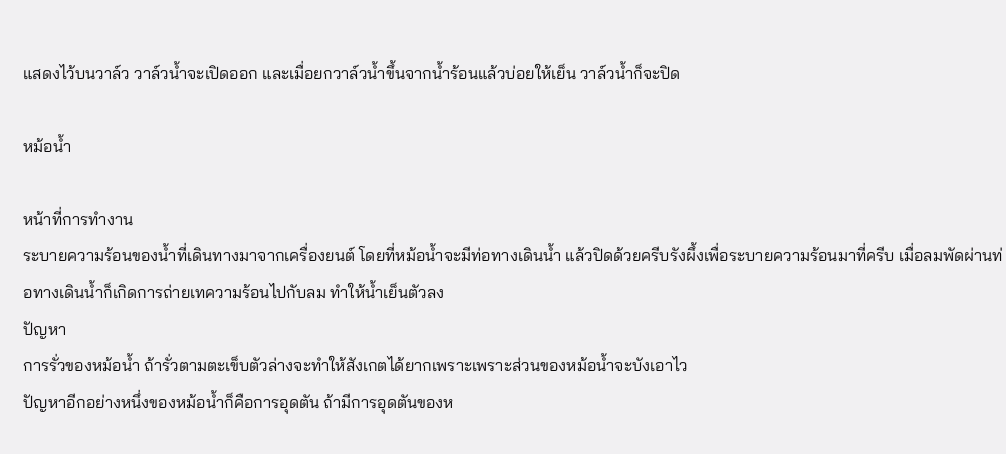แสดงไว้บนวาล์ว วาล์วน้ำจะเปิดออก และเมื่อยกวาล์วน้ำขึ้นจากน้ำร้อนแล้วบ่อยให้เย็น วาล์วน้ำก็จะปิด

หม้อน้ำ

หน้าที่การทำงาน
ระบายความร้อนของน้ำที่เดินทางมาจากเครื่องยนต์ โดยที่หม้อน้ำจะมีท่อทางเดินน้ำ แล้วปิดด้วยครีบรังผึ้งเพื่อระบายความร้อนมาที่ครีบ เมื่อลมพัดผ่านท่อทางเดินน้ำก็เกิดการถ่ายเทความร้อนไปกับลม ทำให้น้ำเย็นตัวลง
ปัญหา
การรั่วของหม้อน้ำ ถ้ารั่วตามตะเข็บตัวล่างจะทำให้สังเกตได้ยากเพราะเพราะส่วนของหม้อน้ำจะบังเอาไว
ปัญหาอีกอย่างหนึ่งของหม้อน้ำก็คือการอุดตัน ถ้ามีการอุดตันของห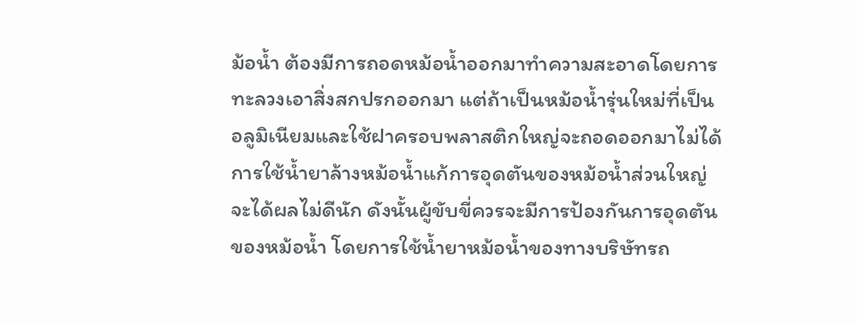ม้อน้ำ ต้องมีการถอดหม้อน้ำออกมาทำความสะอาดโดยการทะลวงเอาสิ่งสกปรกออกมา แต่ถ้าเป็นหม้อน้ำรุ่นใหม่ที่เป็นอลูมิเนียมและใช้ฝาครอบพลาสติกใหญ่จะถอดออกมาไม่ได้
การใช้น้ำยาล้างหม้อน้ำแก้การอุดตันของหม้อน้ำส่วนใหญ่จะได้ผลไม่ดีนัก ดังนั้นผู้ขับขี่ควรจะมีการป้องกันการอุดตันของหม้อน้ำ โดยการใช้น้ำยาหม้อน้ำของทางบริษัทรถ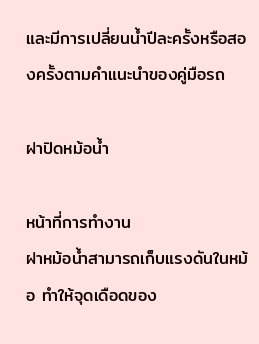และมีการเปลี่ยนน้ำปีละครั้งหรือสองครั้งตามคำแนะนำของคู่มือรถ

ฝาปิดหม้อน้ำ

หน้าที่การทำงาน
ฝาหม้อน้ำสามารถเก็บแรงดันในหม้อ ทำให้จุดเดือดของ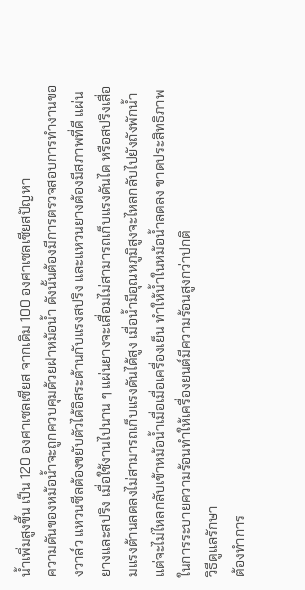น้ำเพิ่มสูงขึ้น เป็น 120 องศาเซลเซียส จากเดิม 100 องศาเซลเซียสปัญหา
ความดันของหม้อน้ำจะถูกควบคุมด้วยฝาหม้อน้ำ ดังนั้นต้องมีการตรวจสอบการทำงานของวาล์ว แหวนซีลต้องขยับตัวได้อิสระต้านกับแรงสปริง และแหวนยางต้องมีสภาพที่ดี แผ่นยางและสปริง เมื่อใช้งานไปนาน ๆ แผ่นยางจะเสื่อมไม่สามารถเก็บแรงดันได หรือสปริงเสื่อมแรงต้านลดลงไม่สามารถเก็บแรงดันได้สูง เมื่อน้ำมีอุณหภูมิสูงจะไหลกลับไปยังถังพักน้ำ แต่จะไม่ไหลกลับเข้าหม้อน้ำเมื่อเมื่อเครื่องเย็น ทำให้น้ำในหม้อน้ำลดลง ขาดประสิทธิภาพในการระบายความร้อนทำให้เครื่องยนต์มีความร้อนสูงกว่าปกติ
วิธีดูแลรักษา
ต้องทำการ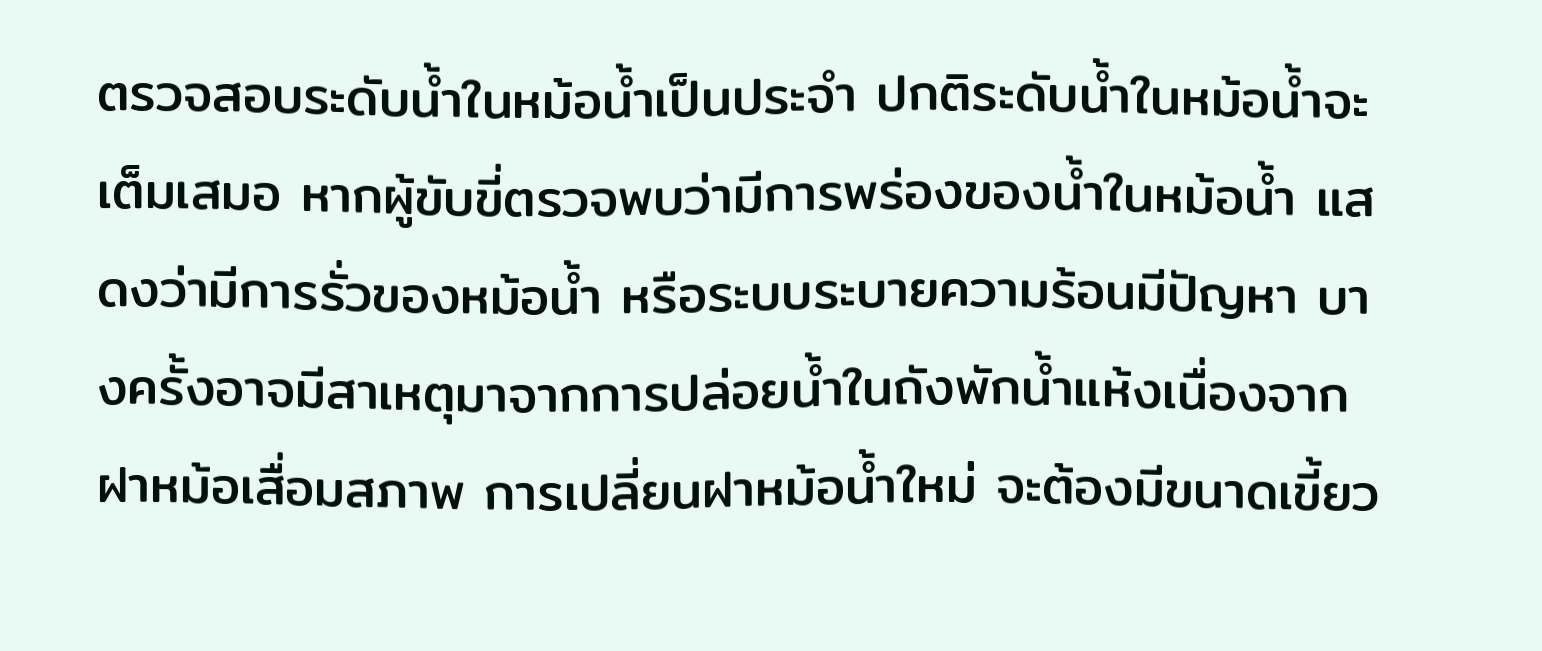ตรวจสอบระดับน้ำในหม้อน้ำเป็นประจำ ปกติระดับน้ำในหม้อน้ำจะเต็มเสมอ หากผู้ขับขี่ตรวจพบว่ามีการพร่องของน้ำในหม้อน้ำ แสดงว่ามีการรั่วของหม้อน้ำ หรือระบบระบายความร้อนมีปัญหา บางครั้งอาจมีสาเหตุมาจากการปล่อยน้ำในถังพักน้ำแห้งเนื่องจากฝาหม้อเสื่อมสภาพ การเปลี่ยนฝาหม้อน้ำใหม่ จะต้องมีขนาดเขี้ยว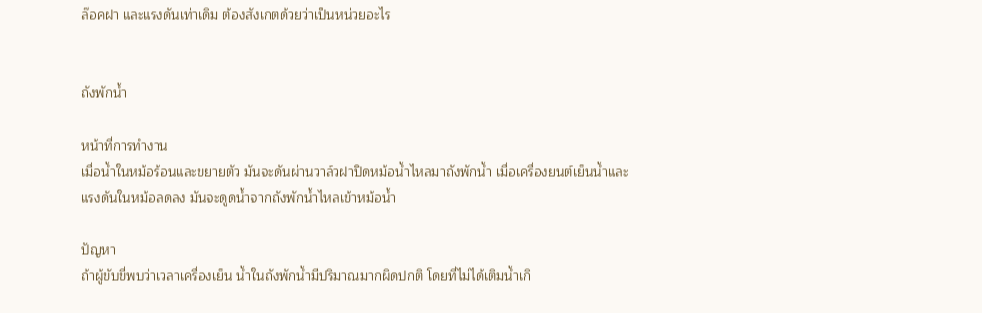ล๊อคฝา และแรงดันเท่าเดิม ต้องสังเกตด้วยว่าเป็นหน่วยอะไร


ถังพักน้ำ

หน้าที่การทำงาน
เมื่อน้ำในหม้อร้อนและขยายตัว มันจะดันผ่านวาล์วฝาปิดหม้อน้ำไหลมาถังพักน้ำ เมื่อเครื่องยนต์เย็นน้ำและแรงดันในหม้อลดลง มันจะดูดน้ำจากถังพักน้ำไหลเข้าหม้อน้ำ

ปัญหา
ถ้าผู้ขับขี่พบว่าเวลาเครื่องเย็น น้ำในถังพักน้ำมีปริมาณมากผิดปกติ โดยที่ไม่ได้เติมน้ำเกิ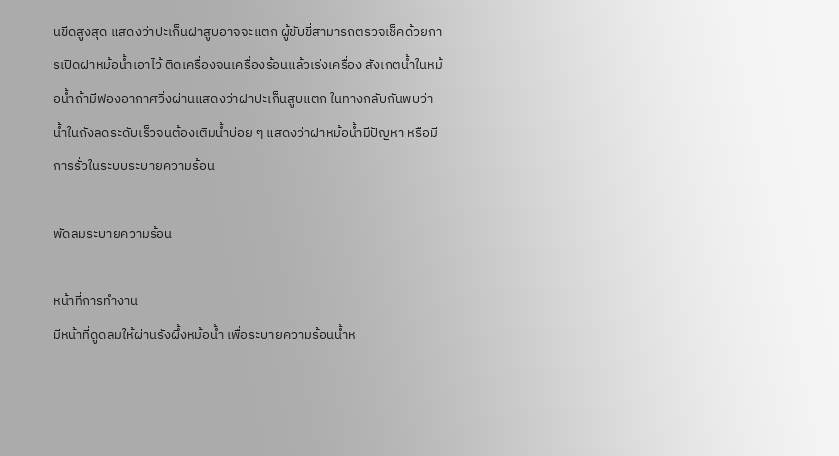นขีดสูงสุด แสดงว่าปะเก็นฝาสูบอาจจะแตก ผู้ขับขี่สามารถตรวจเช็คด้วยการเปิดฝาหม้อน้ำเอาไว้ ติดเครื่องจนเครื่องร้อนแล้วเร่งเครื่อง สังเกตน้ำในหม้อน้ำถ้ามีฟองอากาศวิ่งผ่านแสดงว่าฝาปะเก็นสูบแตก ในทางกลับกันพบว่าน้ำในถังลดระดับเร็วจนต้องเติมน้ำบ่อย ๆ แสดงว่าฝาหม้อน้ำมีปัญหา หรือมีการรั่วในระบบระบายความร้อน

พัดลมระบายความร้อน

หน้าที่การทำงาน
มีหน้าที่ดูดลมให้ผ่านรังผึ้งหม้อน้ำ เพื่อระบายความร้อนน้ำห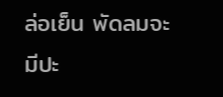ล่อเย็น พัดลมจะมีปะ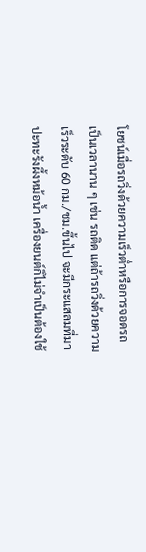โยชน์เมื่อรถวิ่งด้วยความเร็วต่ำหรือการจอดรถเป็นเวลานาน ๆ เช่น รถติด แต่ถ้ารถวิ่งด้วยความเร็วระดับ 60 กม./ชม.ขึ้นไป จะมีกระแสลมที่มาปะทะรังผึ้งหม้อน้ำ เครื่องยนต์ก็ไม่จำเป็นต้องใช้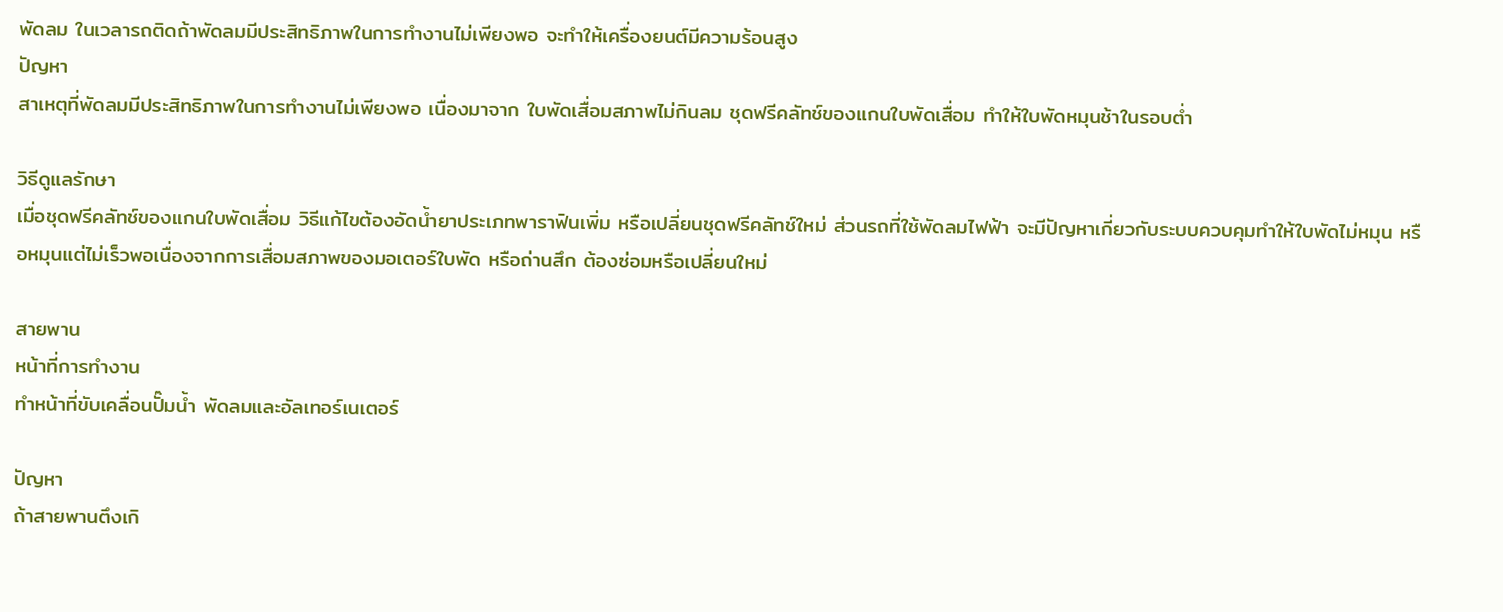พัดลม ในเวลารถติดถ้าพัดลมมีประสิทธิภาพในการทำงานไม่เพียงพอ จะทำให้เครื่องยนต์มีความร้อนสูง
ปัญหา
สาเหตุที่พัดลมมีประสิทธิภาพในการทำงานไม่เพียงพอ เนื่องมาจาก ใบพัดเสื่อมสภาพไม่กินลม ชุดฟรีคลัทช์ของแกนใบพัดเสื่อม ทำให้ใบพัดหมุนช้าในรอบต่ำ

วิธีดูแลรักษา
เมื่อชุดฟรีคลัทช์ของแกนใบพัดเสื่อม วิธีแก้ไขต้องอัดน้ำยาประเภทพาราฟินเพิ่ม หรือเปลี่ยนชุดฟรีคลัทช์ใหม่ ส่วนรถที่ใช้พัดลมไฟฟ้า จะมีปัญหาเกี่ยวกับระบบควบคุมทำให้ใบพัดไม่หมุน หรือหมุนแต่ไม่เร็วพอเนื่องจากการเสื่อมสภาพของมอเตอร์ใบพัด หรือถ่านสึก ต้องซ่อมหรือเปลี่ยนใหม่

สายพาน
หน้าที่การทำงาน
ทำหน้าที่ขับเคลื่อนปั๊มน้ำ พัดลมและอัลเทอร์เนเตอร์

ปัญหา
ถ้าสายพานตึงเกิ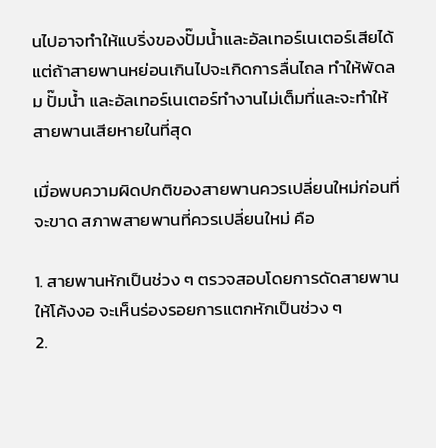นไปอาจทำให้แบริ่งของปั๊มน้ำและอัลเทอร์เนเตอร์เสียได้ แต่ถ้าสายพานหย่อนเกินไปจะเกิดการลื่นไถล ทำให้พัดลม ปั๊มน้ำ และอัลเทอร์เนเตอร์ทำงานไม่เต็มที่และจะทำให้สายพานเสียหายในที่สุด

เมื่อพบความผิดปกติของสายพานควรเปลี่ยนใหม่ก่อนที่จะขาด สภาพสายพานที่ควรเปลี่ยนใหม่ คือ

1. สายพานหักเป็นช่วง ๆ ตรวจสอบโดยการดัดสายพานให้โค้งงอ จะเห็นร่องรอยการแตกหักเป็นช่วง ๆ
2.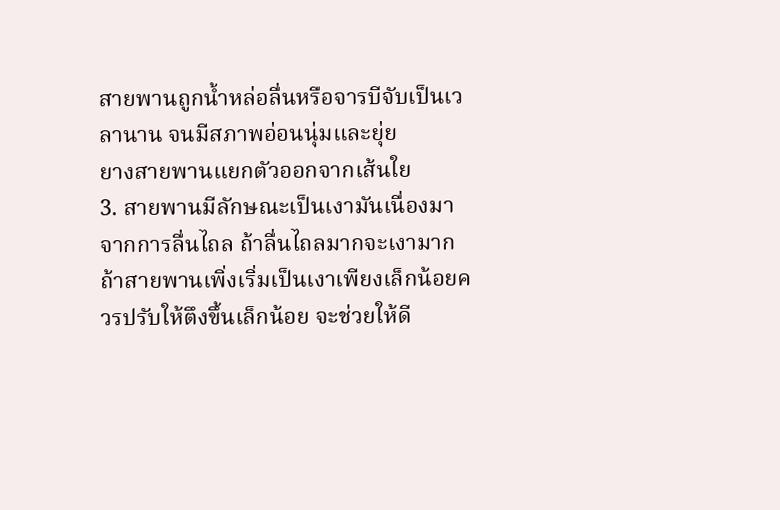สายพานถูกน้ำหล่อลื่นหรือจารบีจับเป็นเวลานาน จนมีสภาพอ่อนนุ่มและยุ่ย
ยางสายพานแยกตัวออกจากเส้นใย
3. สายพานมีลักษณะเป็นเงามันเนื่องมาจากการลื่นไถล ถ้าลื่นไถลมากจะเงามาก
ถ้าสายพานเพิ่งเริ่มเป็นเงาเพียงเล็กน้อยควรปรับให้ตึงขึ้นเล็กน้อย จะช่วยให้ดี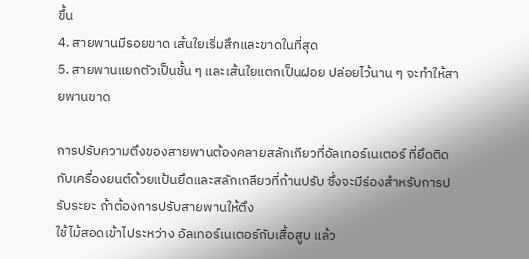ขึ้น
4. สายพานมีรอยขาด เส้นใยเริ่มสึกและขาดในที่สุด
5. สายพานแยกตัวเป็นชั้น ๆ และเส้นใยแตกเป็นฝอย ปล่อยไว้นาน ๆ จะทำให้สายพานขาด

การปรับความตึงของสายพานต้องคลายสลักเกียวที่อัลเทอร์เนเตอร์ ที่ยึดติดกับเครื่องยนต์ด้วยแป้นยึดและสลักเกลียวที่ก้านปรับ ซึ่งจะมีร่องสำหรับการปรับระยะ ถ้าต้องการปรับสายพานให้ตึง
ใช้ไม้สอดเข้าไประหว่าง อัลเทอร์เนเตอร์กับเสื้อสูบ แล้ว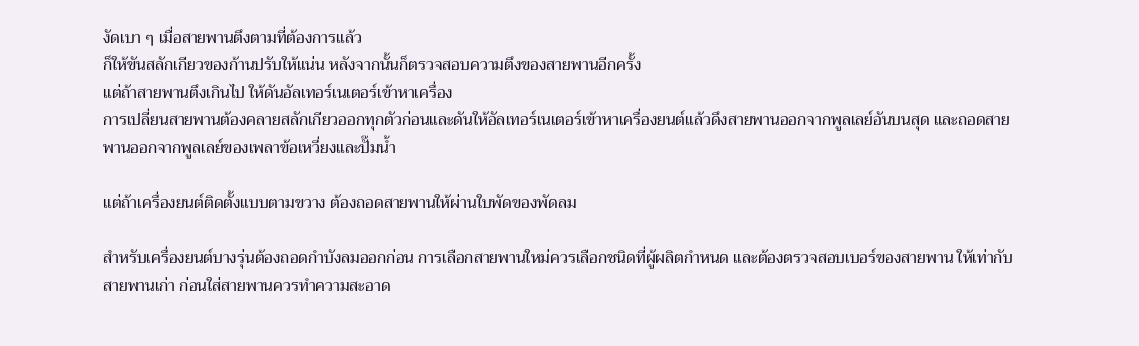งัดเบา ๆ เมื่อสายพานตึงตามที่ต้องการแล้ว
ก็ให้ขันสลักเกียวของก้านปรับให้แน่น หลังจากนั้นก็ตรวจสอบความตึงของสายพานอีกครั้ง
แต่ถ้าสายพานตึงเกินไป ให้ดันอัลเทอร์เนเตอร์เข้าหาเครื่อง
การเปลี่ยนสายพานต้องคลายสลักเกียวออกทุกตัวก่อนและดันให้อัลเทอร์เนเตอร์เข้าหาเครื่องยนต์แล้วดึงสายพานออกจากพูลเลย์อันบนสุด และถอดสายพานออกจากพูลเลย์ของเพลาข้อเหวี่ยงและปั๊มน้ำ

แต่ถ้าเครื่องยนต์ติดตั้งแบบตามขวาง ต้องถอดสายพานให้ผ่านใบพัดของพัดลม

สำหรับเครื่องยนต์บางรุ่นต้องถอดกำบังลมออกก่อน การเลือกสายพานใหม่ควรเลือกชนิดที่ผู้ผลิตกำหนด และต้องตรวจสอบเบอร์ของสายพาน ให้เท่ากับสายพานเก่า ก่อนใส่สายพานควรทำความสะอาด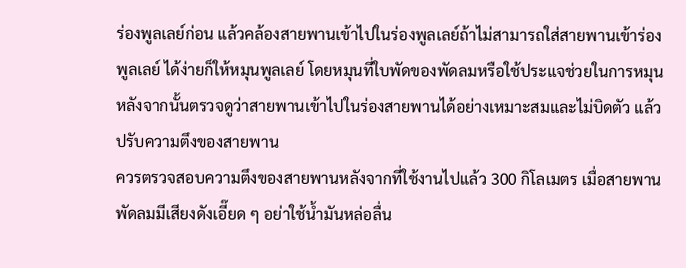ร่องพูลเลย์ก่อน แล้วคล้องสายพานเข้าไปในร่องพูลเลย์ถ้าไม่สามารถใส่สายพานเข้าร่องพูลเลย์ ได้ง่ายก็ให้หมุนพูลเลย์ โดยหมุนที่ใบพัดของพัดลมหรือใช้ประแจช่วยในการหมุนหลังจากนั้นตรวจดูว่าสายพานเข้าไปในร่องสายพานได้อย่างเหมาะสมและไม่บิดตัว แล้วปรับความตึงของสายพาน
ควรตรวจสอบความตึงของสายพานหลังจากที่ใช้งานไปแล้ว 300 กิโลเมตร เมื่อสายพานพัดลมมีเสียงดังเอี๊ยด ๆ อย่าใช้น้ำมันหล่อลื่น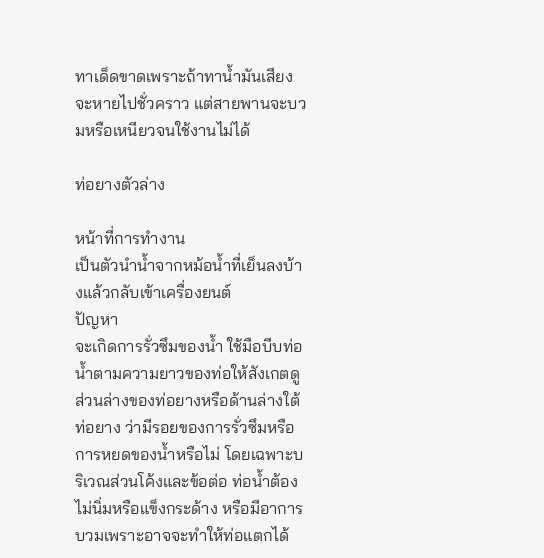ทาเด็ดขาดเพราะถ้าทาน้ำมันเสียงจะหายไปชั่วคราว แต่สายพานจะบวมหรือเหนียวจนใช้งานไม่ได้

ท่อยางตัวล่าง

หน้าที่การทำงาน
เป็นตัวนำน้ำจากหม้อน้ำที่เย็นลงบ้างแล้วกลับเข้าเครื่องยนต์
ปัญหา
จะเกิดการรั่วซึมของน้ำ ใช้มือบีบท่อน้ำตามความยาวของท่อให้สังเกตดูส่วนล่างของท่อยางหรือด้านล่างใต้ท่อยาง ว่ามีรอยของการรั่วซึมหรือการหยดของน้ำหรือไม่ โดยเฉพาะบริเวณส่วนโค้งและข้อต่อ ท่อน้ำต้องไม่นิ่มหรือแข็งกระด้าง หรือมีอาการบวมเพราะอาจจะทำให้ท่อแตกได้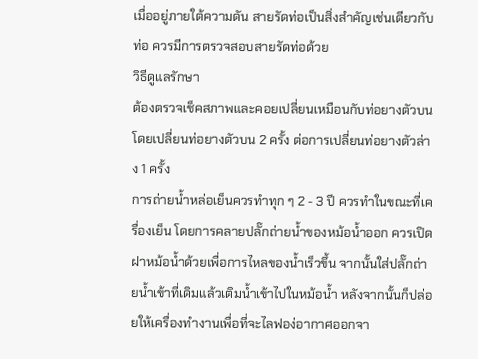เมื่ออยู่ภายใต้ความดัน สายรัดท่อเป็นสิ่งสำคัญเช่นเดียวกับท่อ ควรมีการตรวจสอบสายรัดท่อด้วย
วิธีดูแลรักษา
ต้องตรวจเช็คสภาพและคอยเปลี่ยนเหมือนกับท่อยางตัวบน โดยเปลี่ยนท่อยางตัวบน 2 ครั้ง ต่อการเปลี่ยนท่อยางตัวล่าง 1 ครั้ง
การถ่ายน้ำหล่อเย็นควรทำทุก ๆ 2 - 3 ปี ควรทำในขณะที่เครื่องเย็น โดยการคลายปลั๊กถ่ายน้ำของหม้อน้ำออก ควรเปิดฝาหม้อน้ำด้วยเพื่อการไหลของน้ำเร็วขึ้น จากนั้นใส่ปลั๊กถ่ายน้ำเข้าที่เดิมแล้วเติมน้ำเข้าไปในหม้อน้ำ หลังจากนั้นก็ปล่อยให้เครื่องทำงานเพื่อที่จะไลฟอง่อากาศออกจา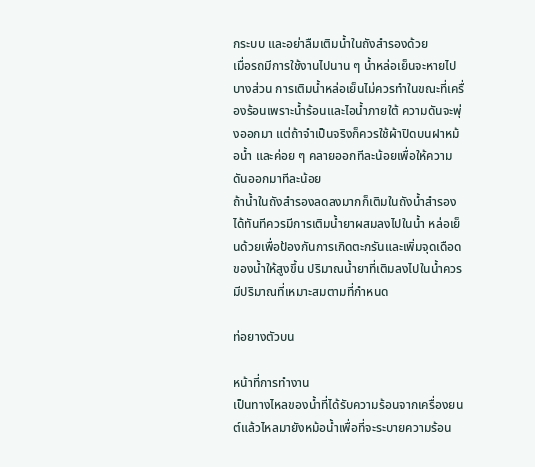กระบบ และอย่าลืมเติมน้ำในถังสำรองด้วย
เมื่อรถมีการใช้งานไปนาน ๆ น้ำหล่อเย็นจะหายไปบางส่วน การเติมน้ำหล่อเย็นไม่ควรทำในขณะที่เครื่องร้อนเพราะน้ำร้อนและไอน้ำภายใต้ ความดันจะพุ่งออกมา แต่ถ้าจำเป็นจริงก็ควรใช้ผ้าปิดบนฝาหม้อน้ำ และค่อย ๆ คลายออกทีละน้อยเพื่อให้ความดันออกมาทีละน้อย
ถ้าน้ำในถังสำรองลดลงมากก็เติมในถังน้ำสำรองได้ทันทีควรมีการเติมน้ำยาผสมลงไปในน้ำ หล่อเย็นด้วยเพื่อป้องกันการเกิดตะกรันและเพิ่มจุดเดือดของน้ำให้สูงขึ้น ปริมาณน้ำยาที่เติมลงไปในน้ำควรมีปริมาณที่เหมาะสมตามที่กำหนด

ท่อยางตัวบน

หน้าที่การทำงาน
เป็นทางไหลของน้ำที่ได้รับความร้อนจากเครื่องยนต์แล้วไหลมายังหม้อน้ำเพื่อที่จะระบายความร้อน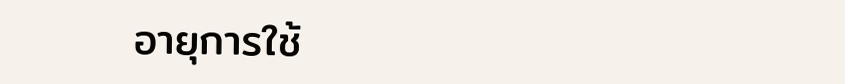อายุการใช้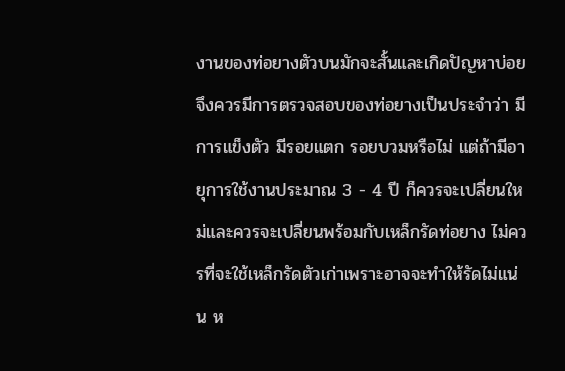งานของท่อยางตัวบนมักจะสั้นและเกิดปัญหาบ่อย จึงควรมีการตรวจสอบของท่อยางเป็นประจำว่า มีการแข็งตัว มีรอยแตก รอยบวมหรือไม่ แต่ถ้ามีอายุการใช้งานประมาณ 3 - 4 ปี ก็ควรจะเปลี่ยนใหม่และควรจะเปลี่ยนพร้อมกับเหล็กรัดท่อยาง ไม่ควรที่จะใช้เหล็กรัดตัวเก่าเพราะอาจจะทำให้รัดไม่แน่น ห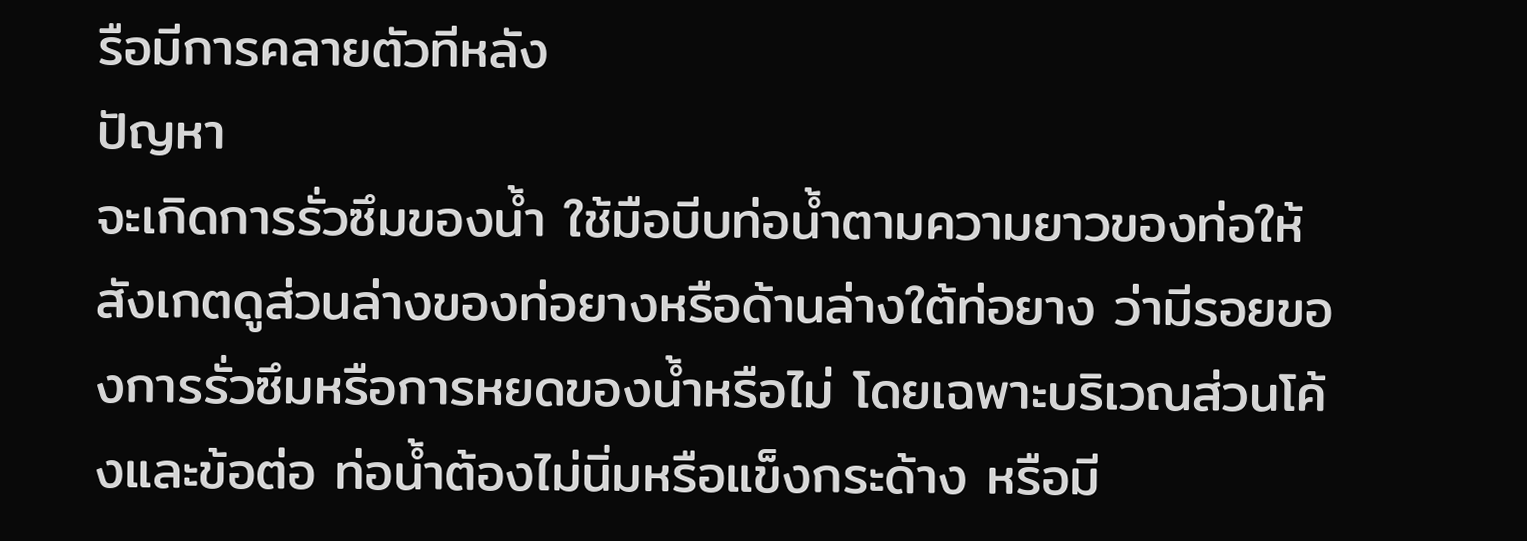รือมีการคลายตัวทีหลัง
ปัญหา
จะเกิดการรั่วซึมของน้ำ ใช้มือบีบท่อน้ำตามความยาวของท่อให้สังเกตดูส่วนล่างของท่อยางหรือด้านล่างใต้ท่อยาง ว่ามีรอยของการรั่วซึมหรือการหยดของน้ำหรือไม่ โดยเฉพาะบริเวณส่วนโค้งและข้อต่อ ท่อน้ำต้องไม่นิ่มหรือแข็งกระด้าง หรือมี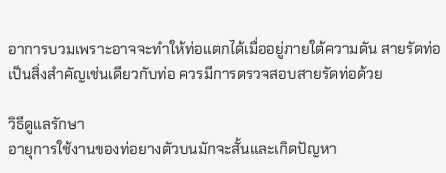อาการบวมเพราะอาจจะทำให้ท่อแตกได้เมื่ออยู่ภายใต้ความดัน สายรัดท่อเป็นสิ่งสำคัญเช่นเดียวกับท่อ ควรมีการตรวจสอบสายรัดท่อด้วย

วิธีดูแลรักษา
อายุการใช้งานของท่อยางตัวบนมักจะสั้นและเกิดปัญหา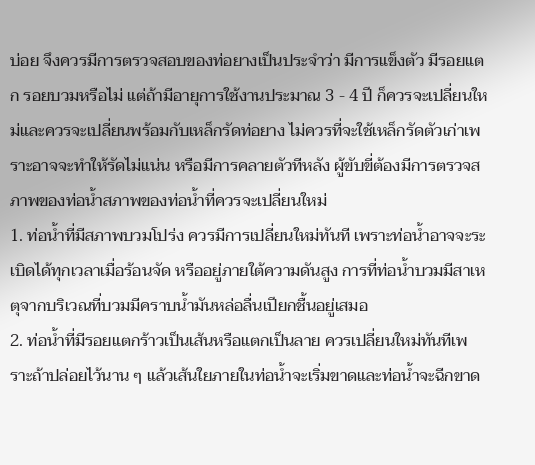บ่อย จึงควรมีการตรวจสอบของท่อยางเป็นประจำว่า มีการแข็งตัว มีรอยแตก รอยบวมหรือไม่ แต่ถ้ามีอายุการใช้งานประมาณ 3 - 4 ปี ก็ควรจะเปลี่ยนใหม่และควรจะเปลี่ยนพร้อมกับเหล็กรัดท่อยาง ไม่ควรที่จะใช้เหล็กรัดตัวเก่าเพราะอาจจะทำให้รัดไม่แน่น หรือมีการคลายตัวทีหลัง ผู้ขับขี่ต้องมีการตรวจสภาพของท่อน้ำสภาพของท่อน้ำที่ควรจะเปลี่ยนใหม่
1. ท่อน้ำที่มีสภาพบวมโปร่ง ควรมีการเปลี่ยนใหม่ทันที เพราะท่อน้ำอาจจะระเบิดได้ทุกเวลาเมื่อร้อนจัด หรืออยู่ภายใต้ความดันสูง การที่ท่อน้ำบวมมีสาเหตุจากบริเวณที่บวมมีคราบน้ำมันหล่อลื่นเปียกชื้นอยู่เสมอ
2. ท่อน้ำที่มีรอยแตกร้าวเป็นเส้นหรือแตกเป็นลาย ควรเปลี่ยนใหม่ทันทีเพราะถ้าปล่อยไว้นาน ๆ แล้วเส้นใยภายในท่อน้ำจะเริ่มขาดและท่อน้ำจะฉีกขาด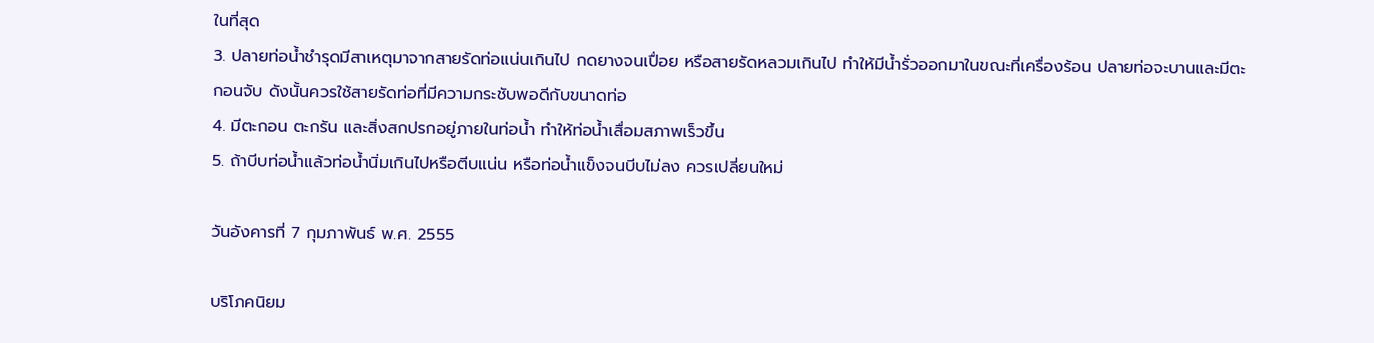ในที่สุด
3. ปลายท่อน้ำชำรุดมีสาเหตุมาจากสายรัดท่อแน่นเกินไป กดยางจนเปื่อย หรือสายรัดหลวมเกินไป ทำให้มีน้ำรั่วออกมาในขณะที่เครื่องร้อน ปลายท่อจะบานและมีตะกอนจับ ดังนั้นควรใช้สายรัดท่อที่มีความกระชับพอดีกับขนาดท่อ
4. มีตะกอน ตะกรัน และสิ่งสกปรกอยู่ภายในท่อน้ำ ทำให้ท่อน้ำเสื่อมสภาพเร็วขึ้น
5. ถ้าบีบท่อน้ำแล้วท่อน้ำนิ่มเกินไปหรือตีบแน่น หรือท่อน้ำแข็งจนบีบไม่ลง ควรเปลี่ยนใหม่

วันอังคารที่ 7 กุมภาพันธ์ พ.ศ. 2555

บริโภคนิยม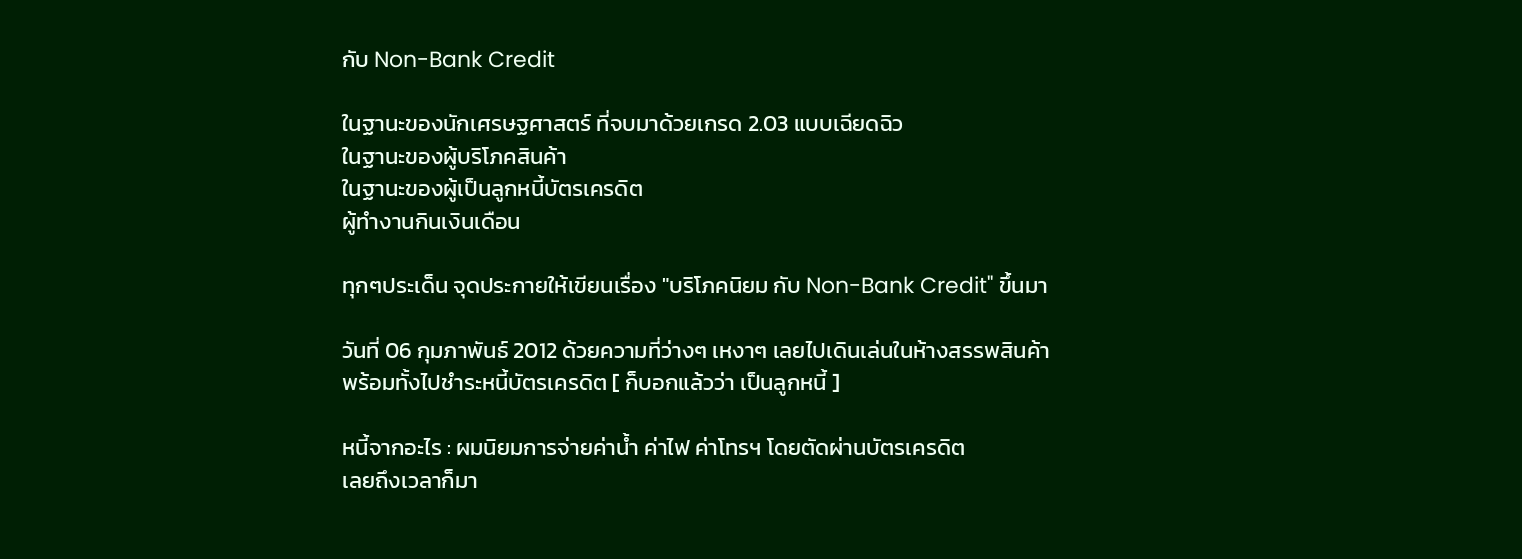กับ Non-Bank Credit

ในฐานะของนักเศรษฐศาสตร์ ที่จบมาด้วยเกรด 2.03 แบบเฉียดฉิว
ในฐานะของผู้บริโภคสินค้า
ในฐานะของผู้เป็นลูกหนี้บัตรเครดิต
ผู้ทำงานกินเงินเดือน

ทุกๆประเด็น จุดประกายให้เขียนเรื่อง "บริโภคนิยม กับ Non-Bank Credit" ขึ้นมา

วันที่ 06 กุมภาพันธ์ 2012 ด้วยความที่ว่างๆ เหงาๆ เลยไปเดินเล่นในห้างสรรพสินค้า
พร้อมทั้งไปชำระหนี้บัตรเครดิต [ ก็บอกแล้วว่า เป็นลูกหนี้ ]

หนี้จากอะไร : ผมนิยมการจ่ายค่าน้ำ ค่าไฟ ค่าโทรฯ โดยตัดผ่านบัตรเครดิต
เลยถึงเวลาก็มา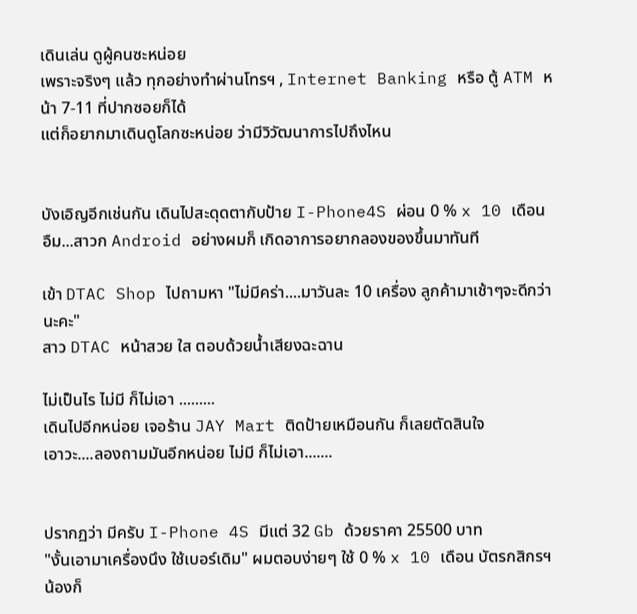เดินเล่น ดูผู้คนซะหน่อย
เพราะจริงๆ แล้ว ทุกอย่างทำผ่านโทรฯ , Internet Banking หรือ ตู้ ATM หน้า 7-11 ที่ปากซอยก็ได้
แต่ก็อยากมาเดินดูโลกซะหน่อย ว่ามีวิวัฒนาการไปถึงไหน


บังเอิญอีกเช่นกัน เดินไปสะดุดตากับป้าย I-Phone4S ผ่อน 0 % x 10 เดือน
อืม...สาวก Android อย่างผมก็ เกิดอาการอยากลองของขึ้นมาทันที

เข้า DTAC Shop ไปถามหา "ไม่มีคร่า....มาวันละ 10 เครื่อง ลูกค้ามาเช้าๆจะดีกว่านะคะ"
สาว DTAC หน้าสวย ใส ตอบด้วยน้ำเสียงฉะฉาน

ไม่เป็นไร ไม่มี ก็ไม่เอา .........
เดินไปอีกหน่อย เจอร้าน JAY Mart ติดป้ายเหมือนกัน ก็เลยตัดสินใจ
เอาวะ....ลองถามมันอีกหน่อย ไม่มี ก็ไม่เอา.......


ปรากฏว่า มีครับ I-Phone 4S มีแต่ 32 Gb ด้วยราคา 25500 บาท
"งั้นเอามาเครื่องนึง ใช้เบอร์เดิม" ผมตอบง่ายๆ ใช้ 0 % x 10 เดือน บัตรกสิกรฯ
น้องก็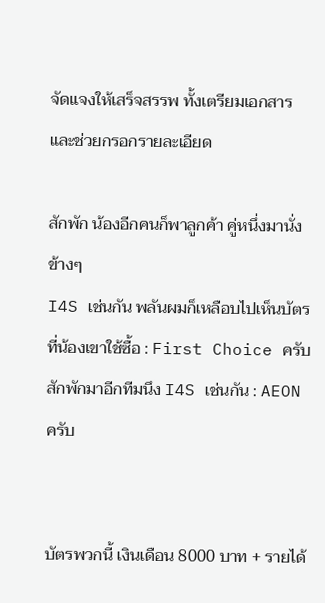จัดแจงให้เสร็จสรรพ ทั้งเตรียมเอกสาร และช่วยกรอกรายละเอียด

สักพัก น้องอีกคนก็พาลูกค้า คู่หนึ่งมานั่งข้างๆ
I4S เช่นกัน พลันผมก็เหลือบไปเห็นบัตรที่น้องเขาใช้ซื้อ : First Choice ครับ
สักพักมาอีกทีมนึง I4S เช่นกัน : AEON ครับ


บัตรพวกนี้ เงินเดือน 8000 บาท + รายได้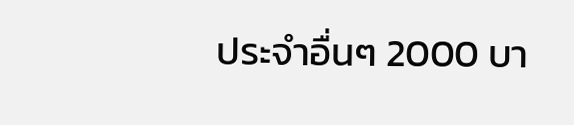ประจำอื่นๆ 2000 บา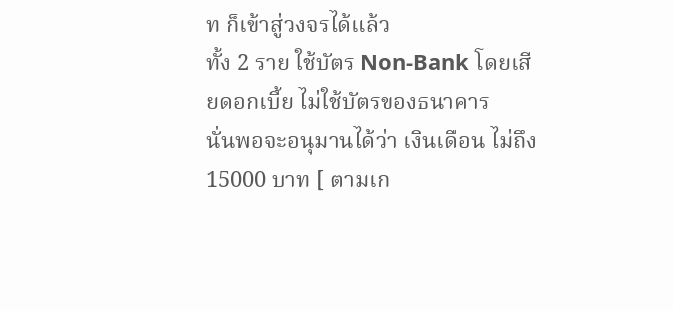ท ก็เข้าสู่วงจรได้แล้ว
ทั้ง 2 ราย ใช้บัตร Non-Bank โดยเสียดอกเบี้ย ไม่ใช้บัตรของธนาคาร
นั่นพอจะอนุมานได้ว่า เงินเดือน ไม่ถึง 15000 บาท [ ตามเก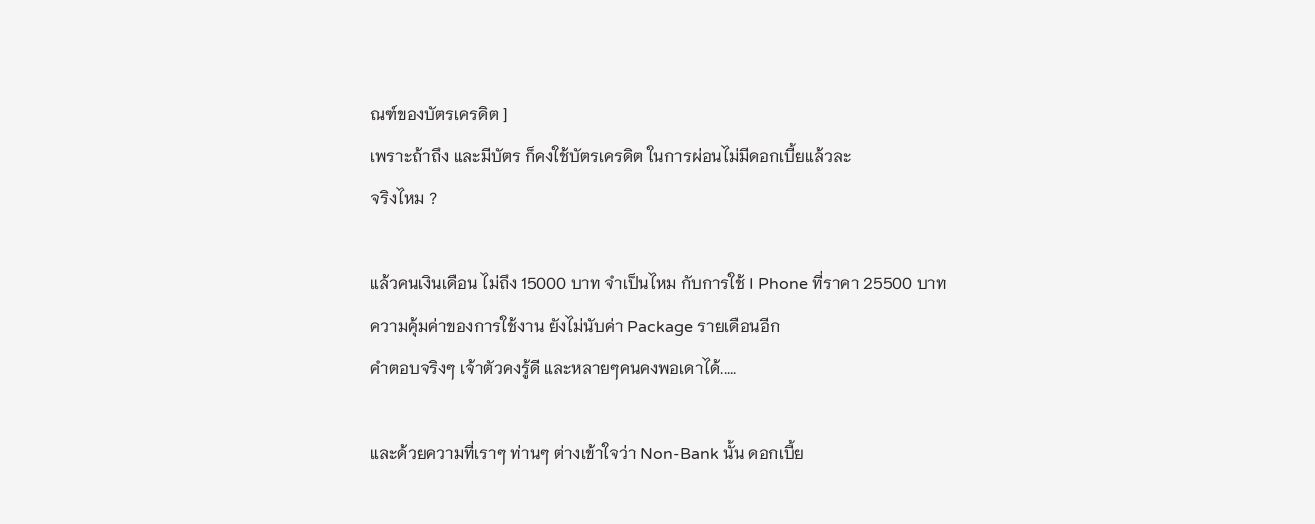ณฑ์ของบัตรเครดิต ]
เพราะถ้าถึง และมีบัตร ก็คงใช้บัตรเครดิต ในการผ่อนไม่มีดอกเบี้ยแล้วละ
จริงไหม ?

แล้วคนเงินเดือน ไม่ถึง 15000 บาท จำเป็นไหม กับการใช้ I Phone ที่ราคา 25500 บาท
ความคุ้มค่าของการใช้งาน ยังไม่นับค่า Package รายเดือนอีก
คำตอบจริงๆ เจ้าตัวคงรู้ดี และหลายๆคนคงพอเดาได้.....

และด้วยความที่เราๆ ท่านๆ ต่างเข้าใจว่า Non-Bank นั้น ดอกเบี้ย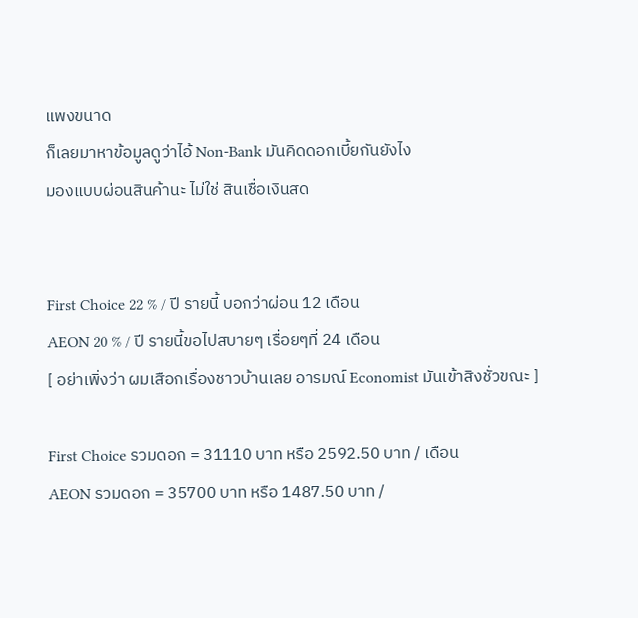แพงขนาด
ก็เลยมาหาข้อมูลดูว่าไอ้ Non-Bank มันคิดดอกเบี้ยกันยังไง
มองแบบผ่อนสินค้านะ ไม่ใช่ สินเชื่อเงินสด


First Choice 22 % / ปี รายนี้ บอกว่าผ่อน 12 เดือน
AEON 20 % / ปี รายนี้ขอไปสบายๆ เรื่อยๆที่ 24 เดือน
[ อย่าเพิ่งว่า ผมเสือกเรื่องชาวบ้านเลย อารมณ์ Economist มันเข้าสิงชั่วขณะ ]

First Choice รวมดอก = 31110 บาท หรือ 2592.50 บาท / เดือน
AEON รวมดอก = 35700 บาท หรือ 1487.50 บาท /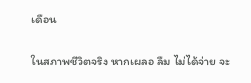เดือน

ในสภาพชีวิตจริง หากเผลอ ลืม ไม่ได้จ่าย จะ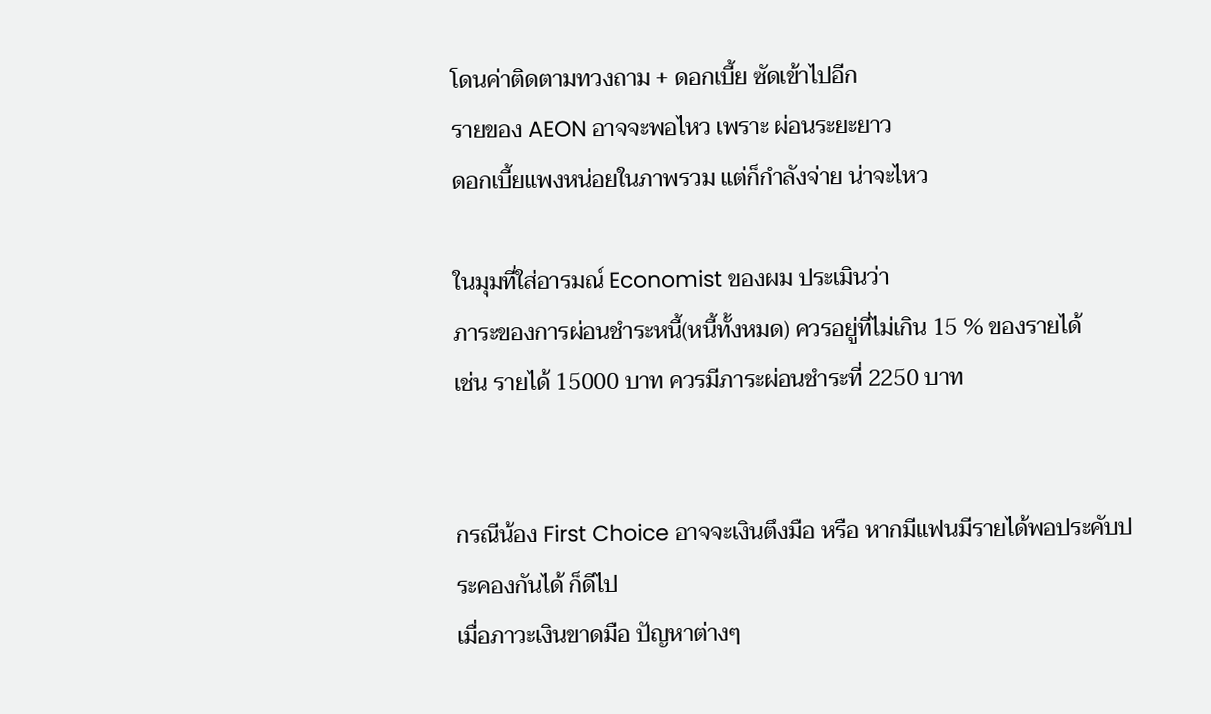โดนค่าติดตามทวงถาม + ดอกเบี้ย ซัดเข้าไปอีก
รายของ AEON อาจจะพอไหว เพราะ ผ่อนระยะยาว
ดอกเบี้ยแพงหน่อยในภาพรวม แต่ก็กำลังจ่าย น่าจะไหว

ในมุมที่ใส่อารมณ์ Economist ของผม ประเมินว่า
ภาระของการผ่อนชำระหนี้(หนี้ทั้งหมด) ควรอยู่ที่ไม่เกิน 15 % ของรายได้
เช่น รายได้ 15000 บาท ควรมีภาระผ่อนชำระที่ 2250 บาท


กรณีน้อง First Choice อาจจะเงินตึงมือ หรือ หากมีแฟนมีรายได้พอประคับประคองกันได้ ก็ดีไป
เมื่อภาวะเงินขาดมือ ปัญหาต่างๆ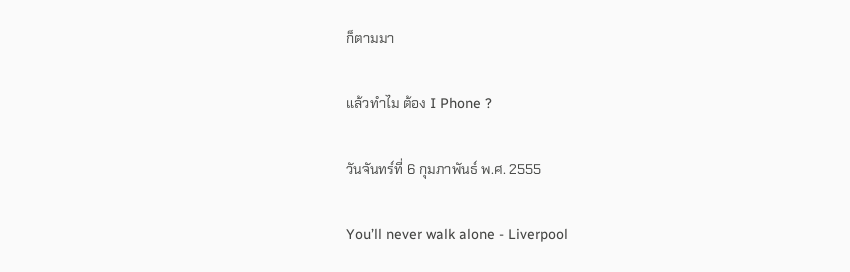ก็ตามมา

แล้วทำไม ต้อง I Phone ?

วันจันทร์ที่ 6 กุมภาพันธ์ พ.ศ. 2555

You’ll never walk alone - Liverpool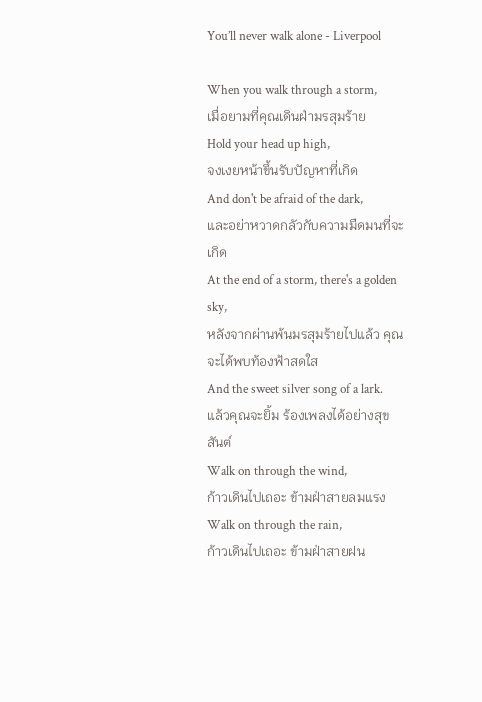You’ll never walk alone - Liverpool

When you walk through a storm,
เมื่อยามที่คุณเดินฝ่ามรสุมร้าย
Hold your head up high,
จงเงยหน้าขึ้นรับปัญหาที่เกิด
And don't be afraid of the dark,
และอย่าหวาดกลัวกับความมืดมนที่จะเกิด
At the end of a storm, there's a golden sky,
หลังจากผ่านพ้นมรสุมร้ายไปแล้ว คุณจะได้พบท้องฟ้าสดใส
And the sweet silver song of a lark.
แล้วคุณจะยิ้ม ร้องเพลงได้อย่างสุขสันต์
Walk on through the wind,
ก้าวเดินไปเถอะ ข้ามฝ่าสายลมแรง
Walk on through the rain,
ก้าวเดินไปเถอะ ข้ามฝ่าสายฝน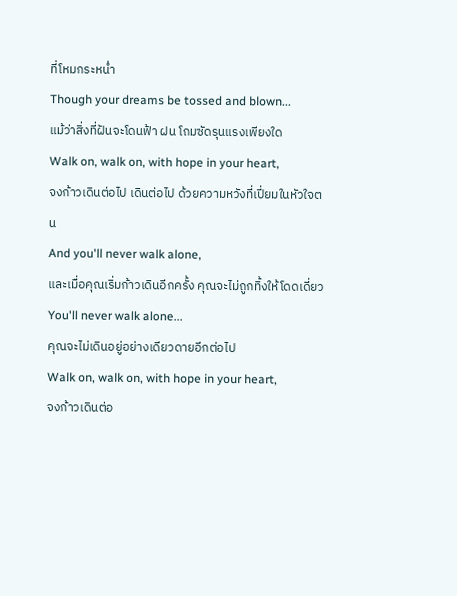ที่โหมกระหน่ำ
Though your dreams be tossed and blown...
แม้ว่าสิ่งที่ฝันจะโดนฟ้า ฝน โถมซัดรุนแรงเพียงใด
Walk on, walk on, with hope in your heart,
จงก้าวเดินต่อไป เดินต่อไป ด้วยความหวังที่เปี่ยมในหัวใจตน
And you'll never walk alone,
และเมื่อคุณเริ่มก้าวเดินอีกครั้ง คุณจะไม่ถูกทิ้งให้โดดเดี่ยว
You'll never walk alone...
คุณจะไม่เดินอยู่อย่างเดียวดายอีกต่อไป
Walk on, walk on, with hope in your heart,
จงก้าวเดินต่อ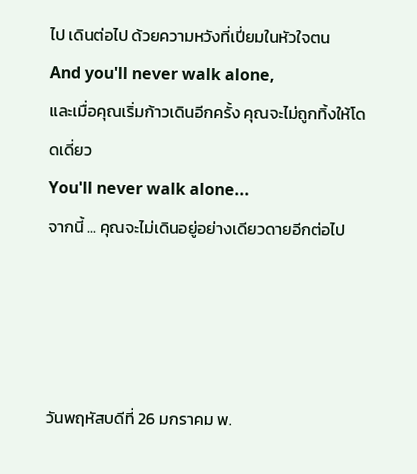ไป เดินต่อไป ด้วยความหวังที่เปี่ยมในหัวใจตน
And you'll never walk alone,
และเมื่อคุณเริ่มก้าวเดินอีกครั้ง คุณจะไม่ถูกทิ้งให้โดดเดี่ยว
You'll never walk alone...
จากนี้ ... คุณจะไม่เดินอยู่อย่างเดียวดายอีกต่อไป




วันพฤหัสบดีที่ 26 มกราคม พ.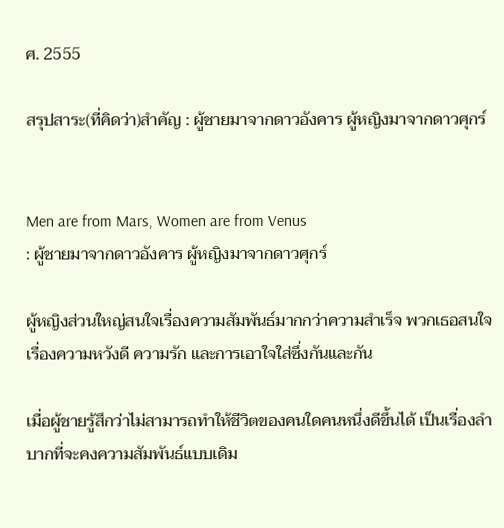ศ. 2555

สรุปสาระ(ที่คิดว่า)สำคัญ : ผู้ชายมาจากดาวอังคาร ผู้หญิงมาจากดาวศุกร์


Men are from Mars, Women are from Venus
: ผู้ชายมาจากดาวอังคาร ผู้หญิงมาจากดาวศุกร์

ผู้หญิงส่วนใหญ่สนใจเรื่องความสัมพันธ์มากกว่าความสำเร็จ พวกเธอสนใจเรื่องความหวังดี ความรัก และการเอาใจใส่ซึ่งกันและกัน

เมื่อผู้ชายรู้สึกว่าไม่สามารถทำให้ชีวิตของคนใดคนหนึ่งดีขึ้นได้ เป็นเรื่องลำบากที่จะคงความสัมพันธ์แบบเดิม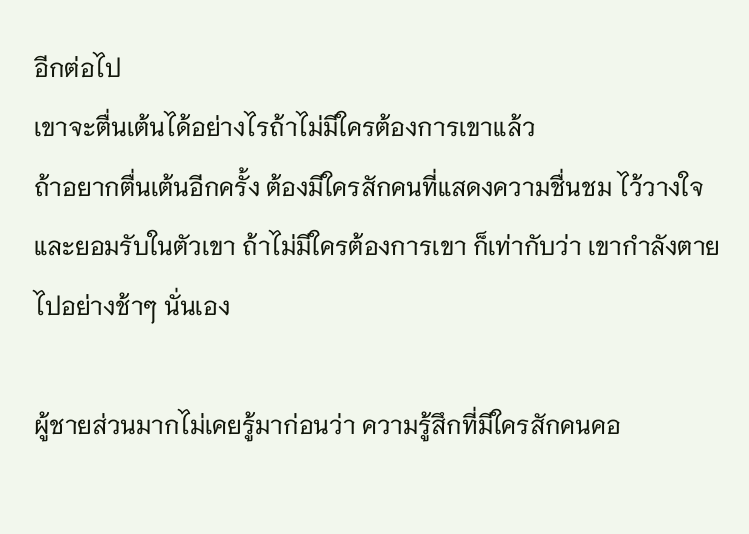อีกต่อไป
เขาจะตื่นเต้นได้อย่างไรถ้าไม่มีใครต้องการเขาแล้ว
ถ้าอยากตื่นเต้นอีกครั้ง ต้องมีใครสักคนที่แสดงความชื่นชม ไว้วางใจ และยอมรับในตัวเขา ถ้าไม่มีใครต้องการเขา ก็เท่ากับว่า เขากำลังตายไปอย่างช้าๆ นั่นเอง

ผู้ชายส่วนมากไม่เคยรู้มาก่อนว่า ความรู้สึกที่มีใครสักคนคอ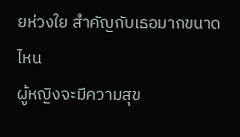ยห่วงใย สำคัญกับเธอมากขนาดไหน
ผู้หญิงจะมีความสุข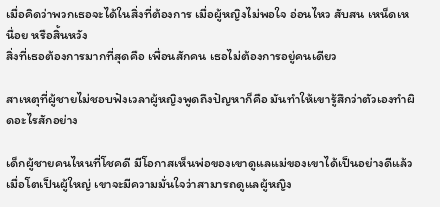เมื่อคิดว่าพวกเธอจะได้ในสิ่งที่ต้องการ เมื่อผู้หญิงไม่พอใจ อ่อนไหว สับสน เหน็ดเหนื่อย หรือสิ้นหวัง
สิ่งที่เธอต้องการมากที่สุดคือ เพื่อนสักคน เธอไม่ต้องการอยู่คนเดียว

สาเหตุที่ผู้ชายไม่ชอบฟังเวลาผู้หญิงพูดถึงปัญหาก็คือ มันทำให้เขารู้สึกว่าตัวเองทำผิดอะไรสักอย่าง

เด็กผู้ชายคนไหนที่โชคดี มีโอกาสเห็นพ่อของเขาดูแลแม่ของเขาได้เป็นอย่างดีแล้ว
เมื่อโตเป็นผู้ใหญ่ เขาจะมีความมั่นใจว่าสามารถดูแลผู้หญิง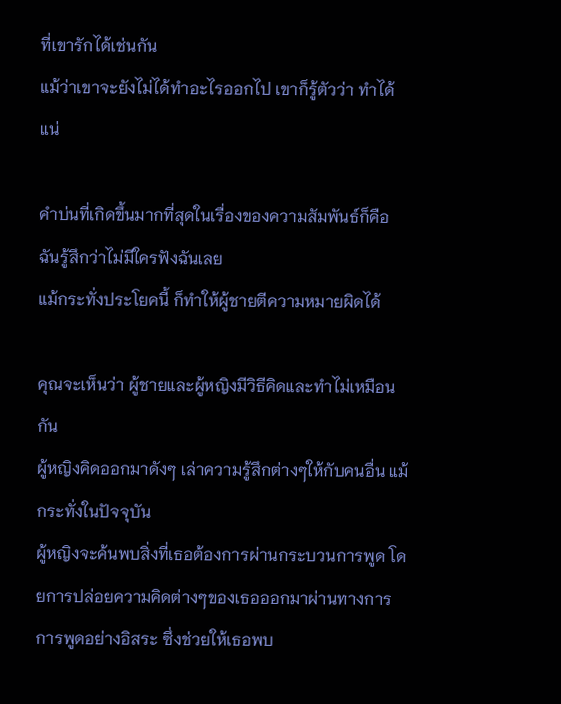ที่เขารักได้เช่นกัน
แม้ว่าเขาจะยังไม่ได้ทำอะไรออกไป เขาก็รู้ตัวว่า ทำได้แน่

คำบ่นที่เกิดขึ้นมากที่สุดในเรื่องของความสัมพันธ์ก็คือ
ฉันรู้สึกว่าไม่มีใครฟังฉันเลย
แม้กระทั่งประโยคนี้ ก็ทำให้ผู้ชายตีความหมายผิดได้

คุณจะเห็นว่า ผู้ชายและผู้หญิงมีวิธีคิดและทำไม่เหมือนกัน
ผู้หญิงคิดออกมาดังๆ เล่าความรู้สึกต่างๆให้กับคนอื่น แม้กระทั่งในปัจจุบัน
ผู้หญิงจะค้นพบสิ่งที่เธอต้องการผ่านกระบวนการพูด โดยการปล่อยความคิดต่างๆของเธอออกมาผ่านทางการการพูดอย่างอิสระ ซึ่งช่วยให้เธอพบ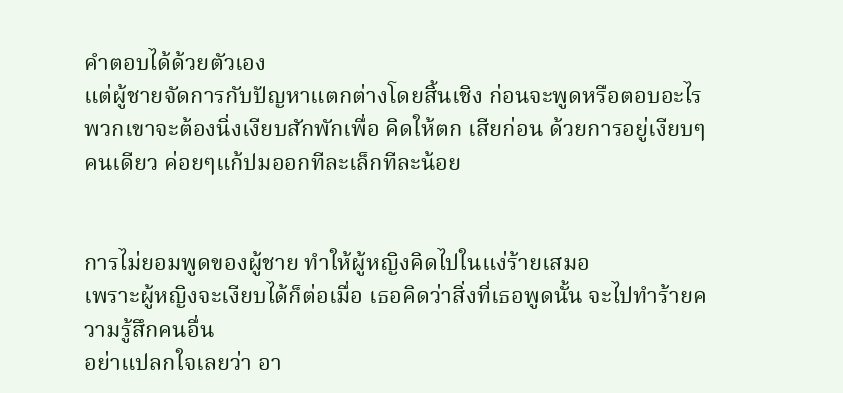คำตอบได้ด้วยตัวเอง
แต่ผู้ชายจัดการกับปัญหาแตกต่างโดยสิ้นเชิง ก่อนจะพูดหรือตอบอะไร
พวกเขาจะต้องนิ่งเงียบสักพักเพื่อ คิดให้ตก เสียก่อน ด้วยการอยู่เงียบๆคนเดียว ค่อยๆแก้ปมออกทีละเล็กทีละน้อย


การไม่ยอมพูดของผู้ชาย ทำให้ผู้หญิงคิดไปในแง่ร้ายเสมอ
เพราะผู้หญิงจะเงียบได้ก็ต่อเมื่อ เธอคิดว่าสิ่งที่เธอพูดนั้น จะไปทำร้ายความรู้สึกคนอื่น
อย่าแปลกใจเลยว่า อา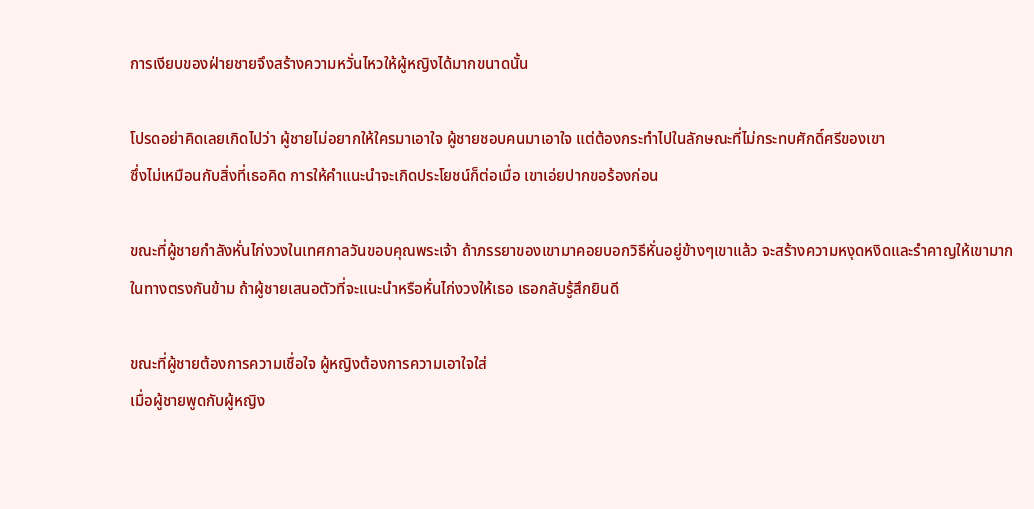การเงียบของฝ่ายชายจึงสร้างความหวั่นไหวให้ผู้หญิงได้มากขนาดนั้น

โปรดอย่าคิดเลยเกิดไปว่า ผู้ชายไม่อยากให้ใครมาเอาใจ ผู้ชายชอบคนมาเอาใจ แต่ต้องกระทำไปในลักษณะที่ไม่กระทบศักดิ์ศรีของเขา
ซึ่งไม่เหมือนกับสิ่งที่เธอคิด การให้คำแนะนำจะเกิดประโยชน์ก็ต่อเมื่อ เขาเอ่ยปากขอร้องก่อน

ขณะที่ผู้ชายกำลังหั่นไก่งวงในเทศกาลวันขอบคุณพระเจ้า ถ้าภรรยาของเขามาคอยบอกวิธีหั่นอยู่ข้างๆเขาแล้ว จะสร้างความหงุดหงิดและรำคาญให้เขามาก
ในทางตรงกันข้าม ถ้าผู้ชายเสนอตัวที่จะแนะนำหรือหั่นไก่งวงให้เธอ เธอกลับรู้สึกยินดี

ขณะที่ผู้ชายต้องการความเชื่อใจ ผู้หญิงต้องการความเอาใจใส่
เมื่อผู้ชายพูดกับผู้หญิง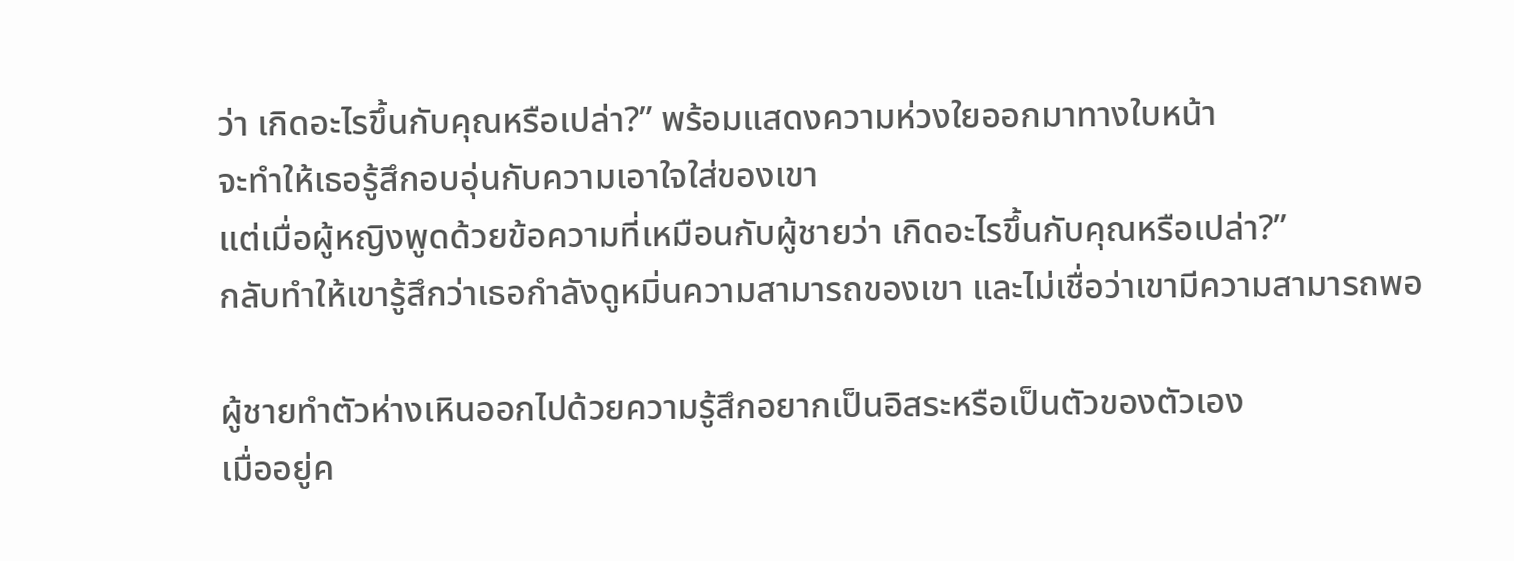ว่า เกิดอะไรขึ้นกับคุณหรือเปล่า?” พร้อมแสดงความห่วงใยออกมาทางใบหน้า
จะทำให้เธอรู้สึกอบอุ่นกับความเอาใจใส่ของเขา
แต่เมื่อผู้หญิงพูดด้วยข้อความที่เหมือนกับผู้ชายว่า เกิดอะไรขึ้นกับคุณหรือเปล่า?”
กลับทำให้เขารู้สึกว่าเธอกำลังดูหมิ่นความสามารถของเขา และไม่เชื่อว่าเขามีความสามารถพอ

ผู้ชายทำตัวห่างเหินออกไปด้วยความรู้สึกอยากเป็นอิสระหรือเป็นตัวของตัวเอง
เมื่ออยู่ค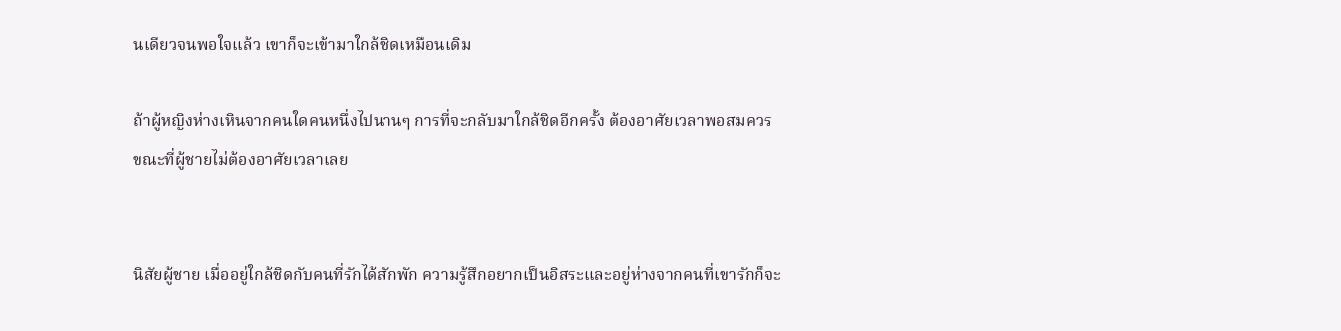นเดียวจนพอใจแล้ว เขาก็จะเข้ามาใกล้ชิดเหมือนเดิม

ถ้าผู้หญิงห่างเหินจากคนใดคนหนึ่งไปนานๆ การที่จะกลับมาใกล้ชิดอีกครั้ง ต้องอาศัยเวลาพอสมควร
ขณะที่ผู้ชายไม่ต้องอาศัยเวลาเลย


นิสัยผู้ชาย เมื่ออยู่ใกล้ชิดกับคนที่รักได้สักพัก ความรู้สึกอยากเป็นอิสระและอยู่ห่างจากคนที่เขารักก็จะ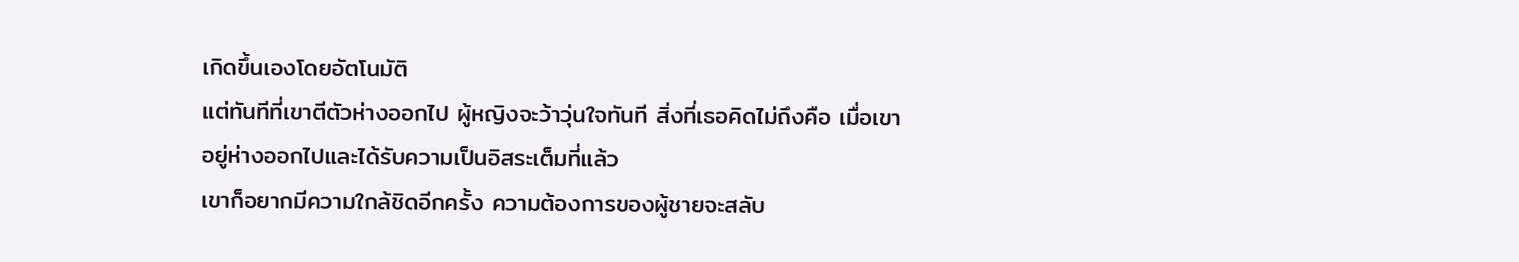เกิดขึ้นเองโดยอัตโนมัติ
แต่ทันทีที่เขาตีตัวห่างออกไป ผู้หญิงจะว้าวุ่นใจทันที สิ่งที่เธอคิดไม่ถึงคือ เมื่อเขาอยู่ห่างออกไปและได้รับความเป็นอิสระเต็มที่แล้ว
เขาก็อยากมีความใกล้ชิดอีกครั้ง ความต้องการของผู้ชายจะสลับ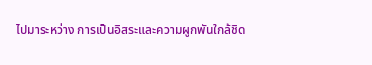ไปมาระหว่าง การเป็นอิสระและความผูกพันใกล้ชิด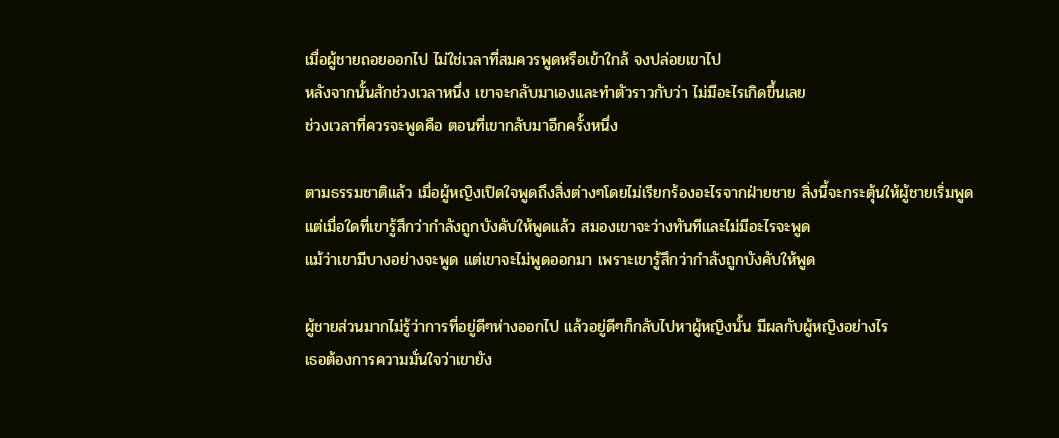เมื่อผู้ชายถอยออกไป ไม่ใช่เวลาที่สมควรพูดหรือเข้าใกล้ จงปล่อยเขาไป
หลังจากนั้นสักช่วงเวลาหนึ่ง เขาจะกลับมาเองและทำตัวราวกับว่า ไม่มีอะไรเกิดขึ้นเลย
ช่วงเวลาที่ควรจะพูดคือ ตอนที่เขากลับมาอีกครั้งหนึ่ง

ตามธรรมชาติแล้ว เมื่อผู้หญิงเปิดใจพูดถึงสิ่งต่างๆโดยไม่เรียกร้องอะไรจากฝ่ายชาย สิ่งนี้จะกระตุ้นให้ผู้ชายเริ่มพูด
แต่เมื่อใดที่เขารู้สึกว่ากำลังถูกบังคับให้พูดแล้ว สมองเขาจะว่างทันทีและไม่มีอะไรจะพูด
แม้ว่าเขามีบางอย่างจะพูด แต่เขาจะไม่พูดออกมา เพราะเขารู้สึกว่ากำลังถูกบังคับให้พูด

ผู้ชายส่วนมากไม่รู้ว่าการที่อยู่ดีๆห่างออกไป แล้วอยู่ดีๆก็กลับไปหาผู้หญิงนั้น มีผลกับผู้หญิงอย่างไร
เธอต้องการความมั่นใจว่าเขายัง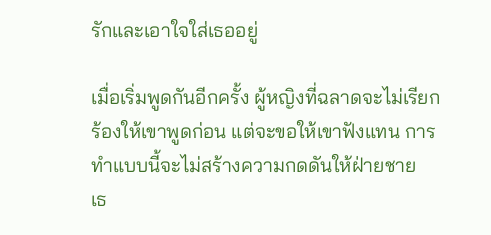รักและเอาใจใส่เธออยู่

เมื่อเริ่มพูดกันอีกครั้ง ผู้หญิงที่ฉลาดจะไม่เรียกร้องให้เขาพูดก่อน แต่จะขอให้เขาฟังแทน การทำแบบนี้จะไม่สร้างความกดดันให้ฝ่ายชาย
เธ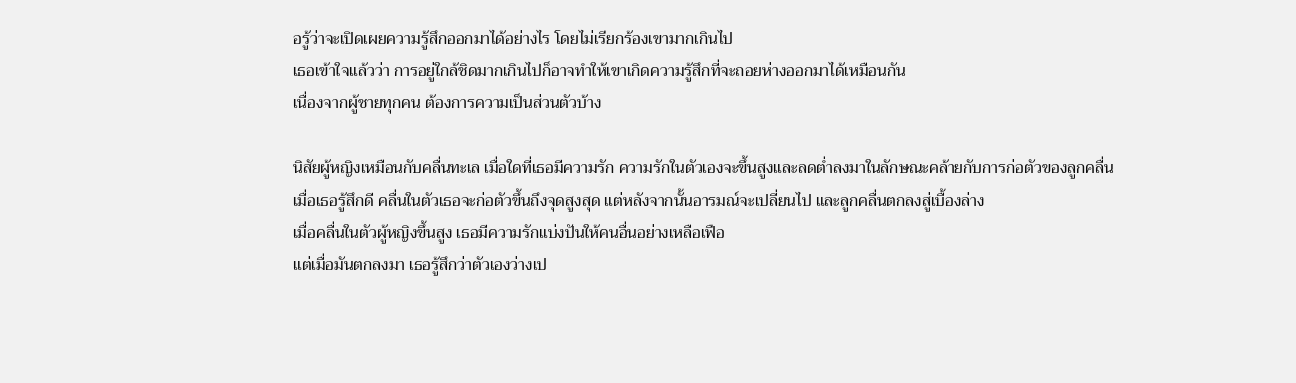อรู้ว่าจะเปิดเผยความรู้สึกออกมาได้อย่างไร โดยไม่เรียกร้องเขามากเกินไป
เธอเข้าใจแล้วว่า การอยู่ใกล้ชิดมากเกินไปก็อาจทำให้เขาเกิดความรู้สึกที่จะถอยห่างออกมาได้เหมือนกัน
เนื่องจากผู้ชายทุกคน ต้องการความเป็นส่วนตัวบ้าง

นิสัยผู้หญิงเหมือนกับคลื่นทะเล เมื่อใดที่เธอมีความรัก ความรักในตัวเองจะขึ้นสูงและลดต่ำลงมาในลักษณะคล้ายกับการก่อตัวของลูกคลื่น
เมื่อเธอรู้สึกดี คลื่นในตัวเธอจะก่อตัวขึ้นถึงจุดสูงสุด แต่หลังจากนั้นอารมณ์จะเปลี่ยนไป และลูกคลื่นตกลงสู่เบื้องล่าง
เมื่อคลื่นในตัวผู้หญิงขึ้นสูง เธอมีความรักแบ่งปันให้คนอื่นอย่างเหลือเฟือ
แต่เมื่อมันตกลงมา เธอรู้สึกว่าตัวเองว่างเป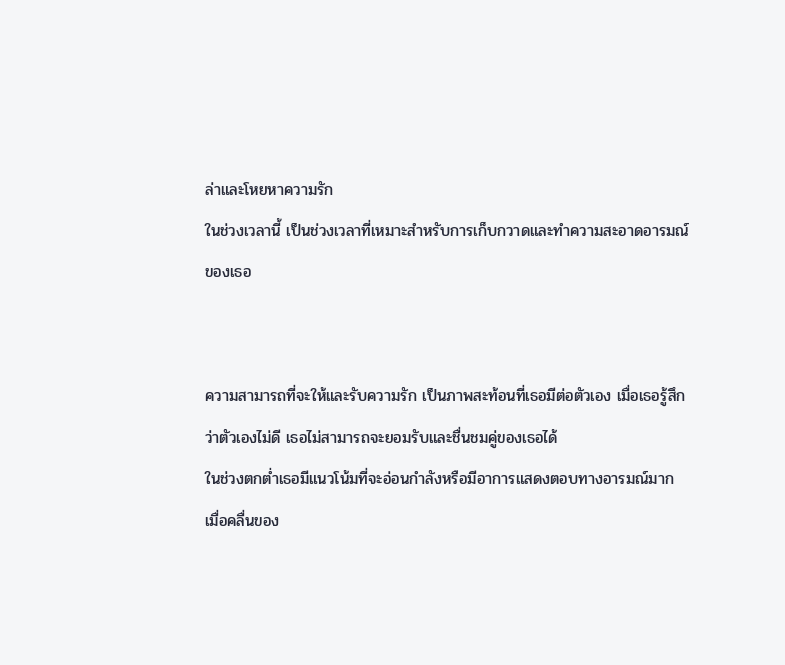ล่าและโหยหาความรัก
ในช่วงเวลานี้ เป็นช่วงเวลาที่เหมาะสำหรับการเก็บกวาดและทำความสะอาดอารมณ์ของเธอ


ความสามารถที่จะให้และรับความรัก เป็นภาพสะท้อนที่เธอมีต่อตัวเอง เมื่อเธอรู้สึกว่าตัวเองไม่ดี เธอไม่สามารถจะยอมรับและชื่นชมคู่ของเธอได้
ในช่วงตกต่ำเธอมีแนวโน้มที่จะอ่อนกำลังหรือมีอาการแสดงตอบทางอารมณ์มาก
เมื่อคลื่นของ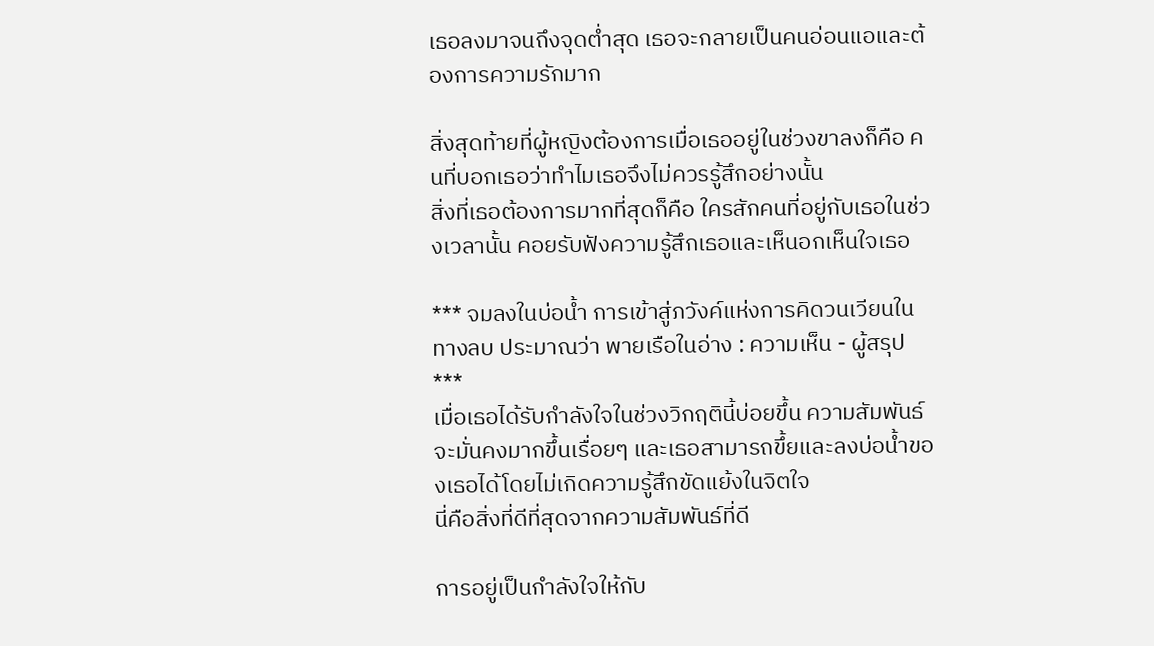เธอลงมาจนถึงจุดต่ำสุด เธอจะกลายเป็นคนอ่อนแอและต้องการความรักมาก

สิ่งสุดท้ายที่ผู้หญิงต้องการเมื่อเธออยู่ในช่วงขาลงก็คือ คนที่บอกเธอว่าทำไมเธอจึงไม่ควรรู้สึกอย่างนั้น
สิ่งที่เธอต้องการมากที่สุดก็คือ ใครสักคนที่อยู่กับเธอในช่วงเวลานั้น คอยรับฟังความรู้สึกเธอและเห็นอกเห็นใจเธอ

*** จมลงในบ่อน้ำ การเข้าสู่ภวังค์แห่งการคิดวนเวียนในทางลบ ประมาณว่า พายเรือในอ่าง : ความเห็น - ผู้สรุป ***
เมื่อเธอได้รับกำลังใจในช่วงวิกฤตินี้บ่อยขึ้น ความสัมพันธ์จะมั่นคงมากขึ้นเรื่อยๆ และเธอสามารถขึ้ยและลงบ่อน้ำของเธอได้โดยไม่เกิดความรู้สึกขัดแย้งในจิตใจ
นี่คือสิ่งที่ดีที่สุดจากความสัมพันธ์ที่ดี

การอยู่เป็นกำลังใจให้กับ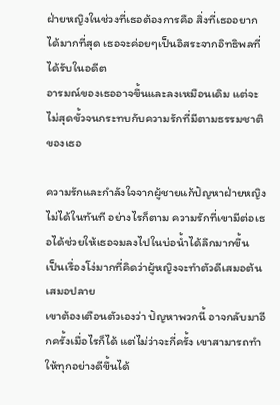ฝ่ายหญิงในช่วงที่เธอต้องการคือ สิ่งที่เธออยากได้มากที่สุด เธอจะค่อยๆเป็นอิสระจากอิทธิพลที่ได้รับในอดีต
อารมณ์ของเธออาจขึ้นและลงเหมือนเดิม แต่จะไม่สุดขั้วจนกระทบกับความรักที่มีตามธรรมชาติของเธอ

ความรักและกำลังใจจากผู้ชายแก้ปัญหาฝ่ายหญิงไม่ได้ในทันที อย่างไรก็ตาม ความรักที่เขามีต่อเธอได้ช่วยให้เธอจมลงไปในบ่อน้ำได้ลึกมากขึ้น
เป็นเรื่องโง่มากที่คิดว่าผู้หญิงจะทำตัวดีเสมอต้นเสมอปลาย
เขาต้องเตือนตัวเองว่า ปัญหาพวกนี้ อาจกลับมาอีกครั้งเมื่อไรก็ได้ แต่ไม่ว่าจะกี่ครั้ง เขาสามารถทำให้ทุกอย่างดีขึ้นได้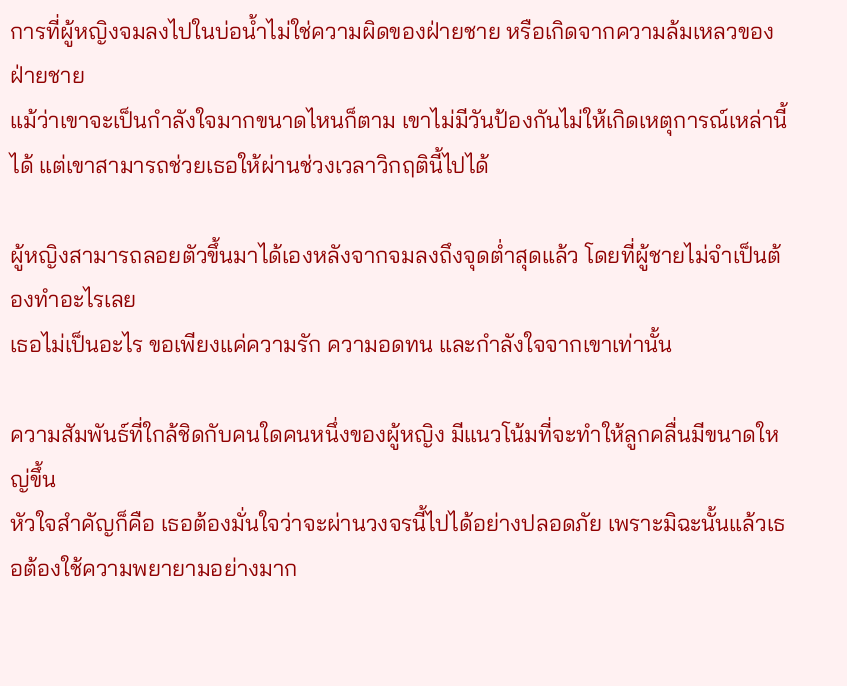การที่ผู้หญิงจมลงไปในบ่อน้ำไม่ใช่ความผิดของฝ่ายชาย หรือเกิดจากความล้มเหลวของฝ่ายชาย
แม้ว่าเขาจะเป็นกำลังใจมากขนาดไหนก็ตาม เขาไม่มีวันป้องกันไม่ให้เกิดเหตุการณ์เหล่านี้ได้ แต่เขาสามารถช่วยเธอให้ผ่านช่วงเวลาวิกฤตินี้ไปได้

ผู้หญิงสามารถลอยตัวขึ้นมาได้เองหลังจากจมลงถึงจุดต่ำสุดแล้ว โดยที่ผู้ชายไม่จำเป็นต้องทำอะไรเลย
เธอไม่เป็นอะไร ขอเพียงแค่ความรัก ความอดทน และกำลังใจจากเขาเท่านั้น

ความสัมพันธ์ที่ใกล้ชิดกับคนใดคนหนึ่งของผู้หญิง มีแนวโน้มที่จะทำให้ลูกคลื่นมีขนาดใหญ่ขึ้น
หัวใจสำคัญก็คือ เธอต้องมั่นใจว่าจะผ่านวงจรนี้ไปได้อย่างปลอดภัย เพราะมิฉะนั้นแล้วเธอต้องใช้ความพยายามอย่างมาก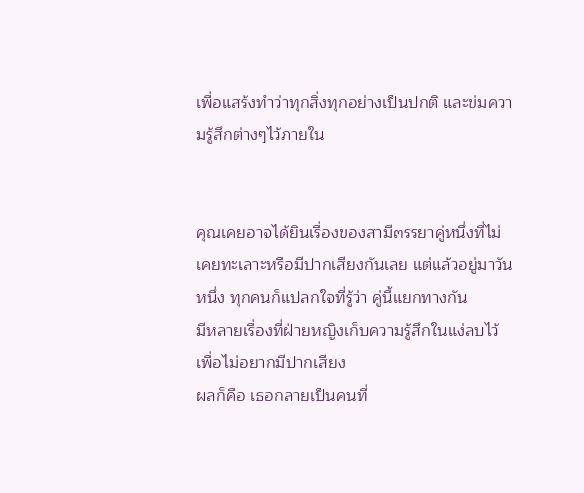เพื่อแสร้งทำว่าทุกสิ่งทุกอย่างเป็นปกติ และข่มความรู้สึกต่างๆไว้ภายใน


คุณเคยอาจได้ยินเรื่องของสามี๓รรยาคู่หนึ่งที่ไม่เคยทะเลาะหรือมีปากเสียงกันเลย แต่แล้วอยู่มาวันหนึ่ง ทุกคนก็แปลกใจที่รู้ว่า คู่นี้แยกทางกัน
มีหลายเรื่องที่ฝ่ายหญิงเก็บความรู้สึกในแง่ลบไว้ เพื่อไม่อยากมีปากเสียง
ผลก็คือ เธอกลายเป็นคนที่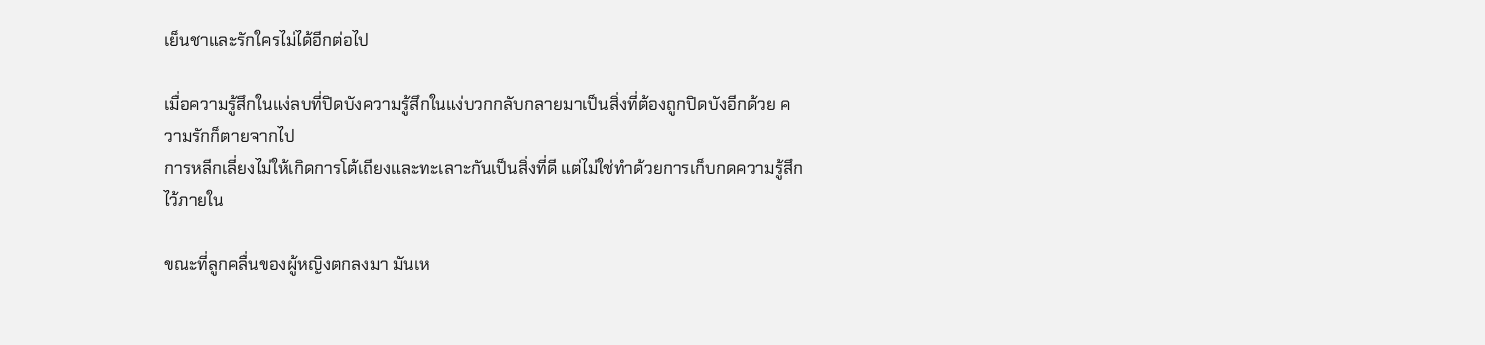เย็นชาและรักใครไม่ได้อีกต่อไป

เมื่อความรู้สึกในแง่ลบที่ปิดบังความรู้สึกในแง่บวกกลับกลายมาเป็นสิ่งที่ต้องถูกปิดบังอีกด้วย ความรักก็ตายจากไป
การหลีกเลี่ยงไม่ให้เกิดการโต้เถียงและทะเลาะกันเป็นสิ่งที่ดี แต่ไม่ใช่ทำด้วยการเก็บกดความรู้สึกไว้ภายใน

ขณะที่ลูกคลื่นของผู้หญิงตกลงมา มันเห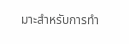มาะสำหรับการทำ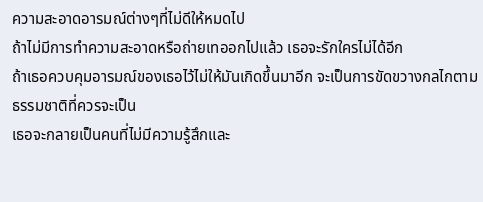ความสะอาดอารมณ์ต่างๆที่ไม่ดีให้หมดไป
ถ้าไม่มีการทำความสะอาดหรือถ่ายเทออกไปแล้ว เธอจะรักใครไม่ได้อีก
ถ้าเธอควบคุมอารมณ์ของเธอไว้ไม่ให้มันเกิดขึ้นมาอีก จะเป็นการขัดขวางกลไกตามธรรมชาติที่ควรจะเป็น
เธอจะกลายเป็นคนที่ไม่มีความรู้สึกและ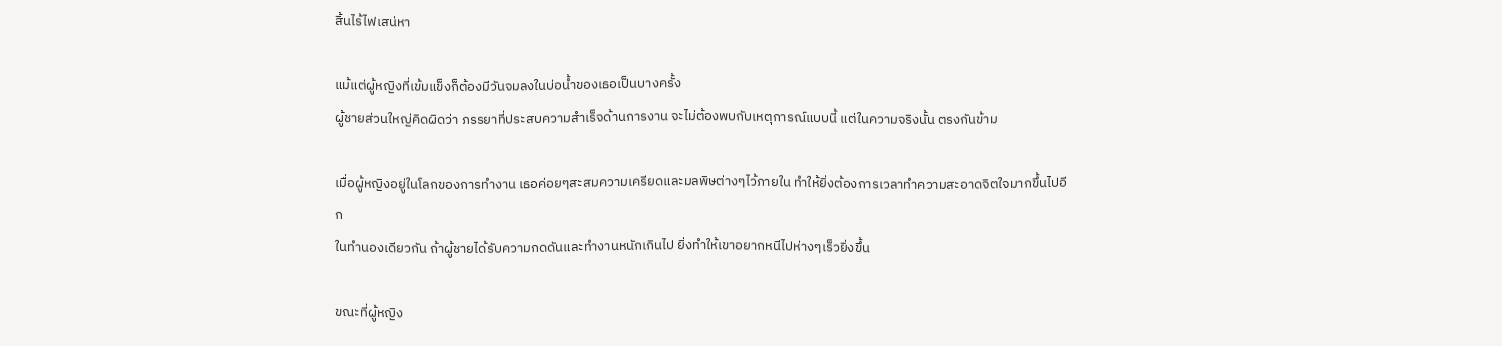สิ้นไร้ไฟเสน่หา

แม้แต่ผู้หญิงที่เข้มแข็งก็ต้องมีวันจมลงในบ่อน้ำของเธอเป็นบางครั้ง
ผู้ชายส่วนใหญ่คิดผิดว่า ภรรยาที่ประสบความสำเร็จด้านการงาน จะไม่ต้องพบกับเหตุการณ์แบบนี้ แต่ในความจริงนั้น ตรงกันข้าม

เมื่อผู้หญิงอยู่ในโลกของการทำงาน เธอค่อยๆสะสมความเครียดและมลพิษต่างๆไว้ภายใน ทำให้ยิ่งต้องการเวลาทำความสะอาดจิตใจมากขึ้นไปอีก
ในทำนองเดียวกัน ถ้าผู้ชายได้รับความกดดันและทำงานหนักเกินไป ยิ่งทำให้เขาอยากหนีไปห่างๆเร็วยิ่งขึ้น

ขณะที่ผู้หญิง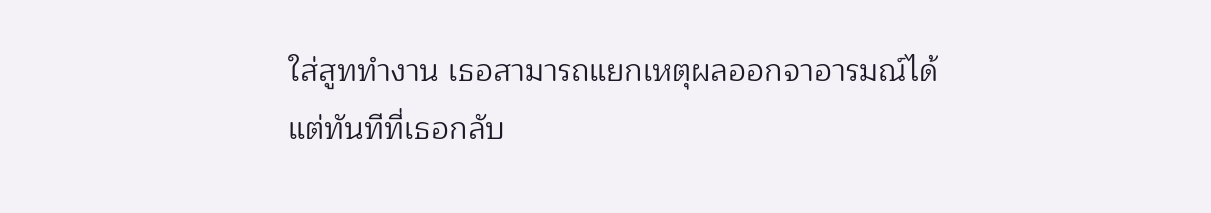ใส่สูททำงาน เธอสามารถแยกเหตุผลออกจาอารมณ์ได้
แต่ทันทีที่เธอกลับ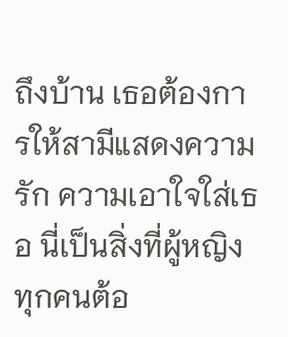ถึงบ้าน เธอต้องการให้สามีแสดงความรัก ความเอาใจใส่เธอ นี่เป็นสิ่งที่ผู้หญิงทุกคนต้อ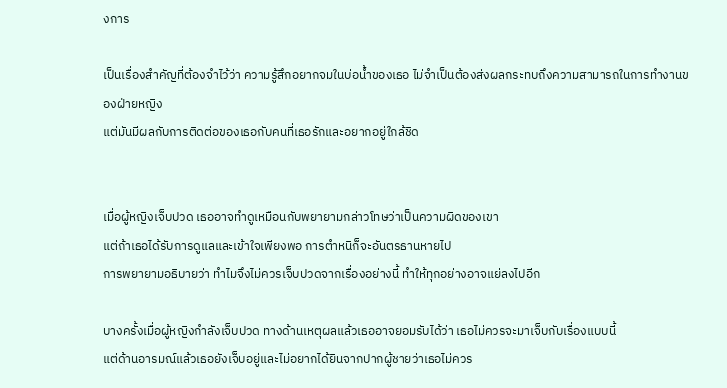งการ

เป็นเรื่องสำคัญที่ต้องจำไว้ว่า ความรู้สึกอยากจมในบ่อน้ำของเธอ ไม่จำเป็นต้องส่งผลกระทบถึงความสามารถในการทำงานของฝ่ายหญิง
แต่มันมีผลกับการติดต่อของเธอกับคนที่เธอรักและอยากอยู่ใกล้ชิด


เมื่อผู้หญิงเจ็บปวด เธออาจทำดูเหมือนกับพยายามกล่าวโทษว่าเป็นความผิดของเขา
แต่ถ้าเธอได้รับการดูแลและเข้าใจเพียงพอ การตำหนิก็จะอันตรธานหายไป
การพยายามอธิบายว่า ทำไมจึงไม่ควรเจ็บปวดจากเรื่องอย่างนี้ ทำให้ทุกอย่างอาจแย่ลงไปอีก

บางครั้งเมื่อผู้หญิงกำลังเจ็บปวด ทางด้านเหตุผลแล้วเธออาจยอมรับได้ว่า เธอไม่ควรจะมาเจ็บกับเรื่องแบบนี้
แต่ด้านอารมณ์แล้วเธอยังเจ็บอยู่และไม่อยากได้ยินจากปากผู้ชายว่าเธอไม่ควร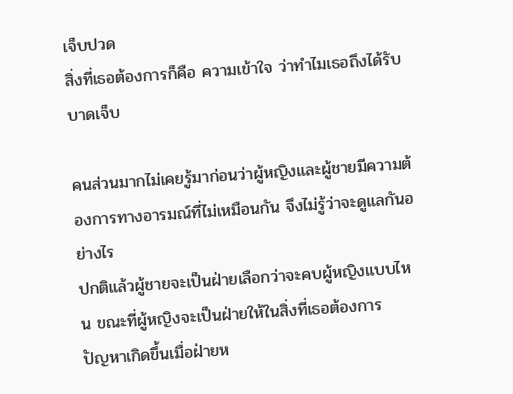เจ็บปวด
สิ่งที่เธอต้องการก็คือ ความเข้าใจ ว่าทำไมเธอถึงได้รับบาดเจ็บ

คนส่วนมากไม่เคยรู้มาก่อนว่าผู้หญิงและผู้ชายมีความต้องการทางอารมณ์ที่ไม่เหมือนกัน จึงไม่รู้ว่าจะดูแลกันอย่างไร
ปกติแล้วผู้ชายจะเป็นฝ่ายเลือกว่าจะคบผู้หญิงแบบไหน ขณะที่ผู้หญิงจะเป็นฝ่ายให้ในสิ่งที่เธอต้องการ
ปัญหาเกิดขึ้นเมื่อฝ่ายห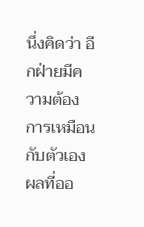นึ่งคิดว่า อีกฝ่ายมีความต้องการเหมือนกับตัวเอง
ผลที่ออ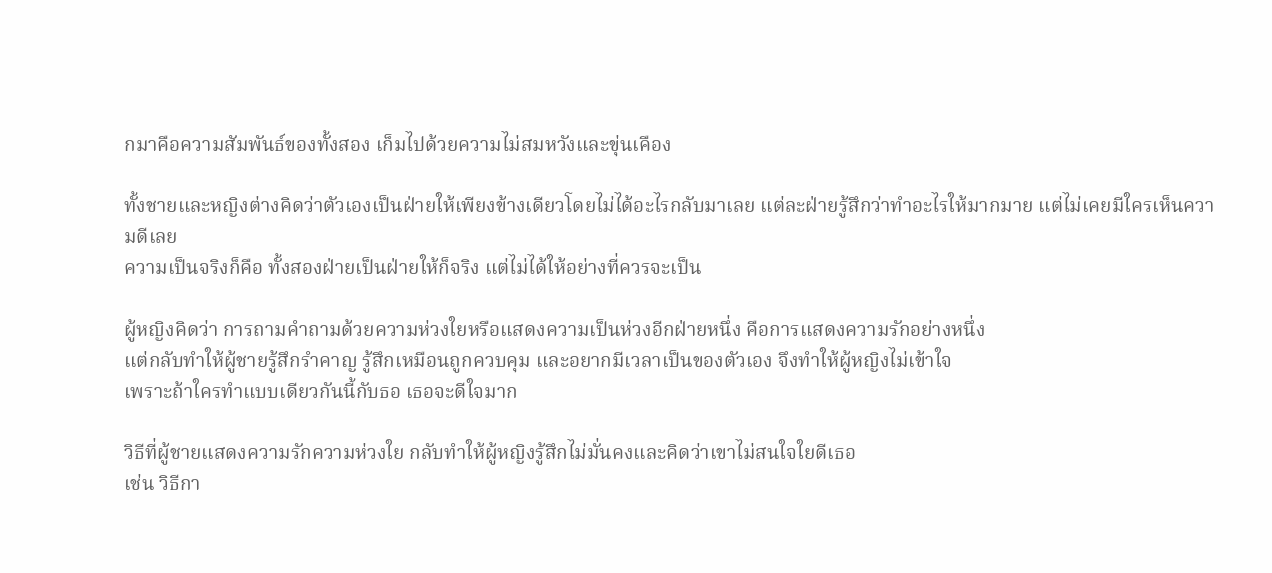กมาคือความสัมพันธ์ของทั้งสอง เก็มไปด้วยความไม่สมหวังและขุ่นเคือง

ทั้งชายและหญิงต่างคิดว่าตัวเองเป็นฝ่ายให้เพียงข้างเดียวโดยไม่ได้อะไรกลับมาเลย แต่ละฝ่ายรู้สึกว่าทำอะไรให้มากมาย แต่ไม่เคยมีใครเห็นความดีเลย
ความเป็นจริงก็คือ ทั้งสองฝ่ายเป็นฝ่ายให้ก็จริง แต่ไม่ได้ให้อย่างที่ควรจะเป็น

ผู้หญิงคิดว่า การถามคำถามด้วยความห่วงใยหรือแสดงความเป็นห่วงอีกฝ่ายหนึ่ง คือการแสดงความรักอย่างหนึ่ง
แต่กลับทำให้ผู้ชายรู้สึกรำคาญ รู้สึกเหมือนถูกควบคุม และอยากมีเวลาเป็นของตัวเอง จึงทำให้ผู้หญิงไม่เข้าใจ
เพราะถ้าใครทำแบบเดียวกันนี้กับธอ เธอจะดีใจมาก

วิธีที่ผู้ชายแสดงความรักความห่วงใย กลับทำให้ผู้หญิงรู้สึกไม่มั่นคงและคิดว่าเขาไม่สนใจใยดีเธอ
เช่น วิธีกา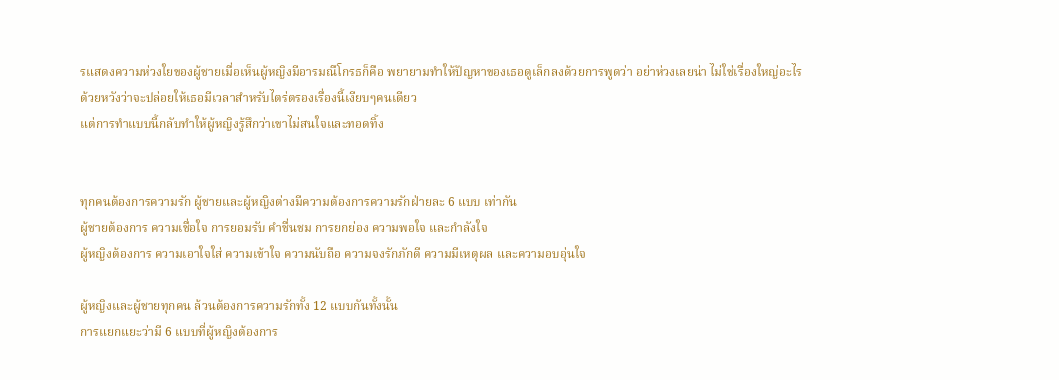รแสดงความห่วงใยของผู้ชายเมื่อเห็นผู้หญิงมีอารมณืโกรธก็คือ พยายามทำให้ปัญหาของเธอดูเล็กลงด้วยการพูดว่า อย่าห่วงเลยน่า ไม่ใช่เรื่องใหญ่อะไร
ด้วยหวังว่าจะปล่อยให้เธอมีเวลาสำหรับไตร่ตรองเรื่องนี้เงียบๆคนเดียว
แต่การทำแบบนี้กลับทำให้ผู้หญิงรู้สึกว่าเขาไม่สนใจและทอดทิ้ง


ทุกคนต้องการความรัก ผู้ชายและผู้หญิงต่างมีความต้องการความรักฝ่ายละ 6 แบบ เท่ากัน
ผู้ชายต้องการ ความเชื่อใจ การยอมรับ คำชื่นชม การยกย่อง ความพอใจ และกำลังใจ
ผู้หญิงต้องการ ความเอาใจใส่ ความเข้าใจ ความนับถือ ความจงรักภักดี ความมีเหตุผล และความอบอุ่นใจ

ผู้หญิงและผู้ชายทุกคน ล้วนต้องการความรักทั้ง 12 แบบกันทั้งนั้น
การแยกแยะว่ามี 6 แบบที่ผู้หญิงต้องการ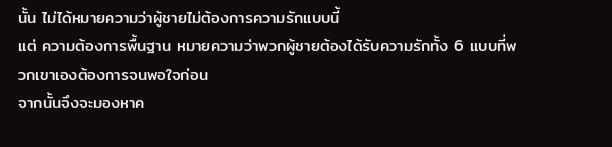นั้น ไม่ได้หมายความว่าผู้ชายไม่ต้องการความรักแบบนี้
แต่ ความต้องการพื้นฐาน หมายความว่าพวกผู้ชายต้องได้รับความรักทั้ง 6 แบบที่พวกเขาเองต้องการจนพอใจก่อน
จากนั้นจึงจะมองหาค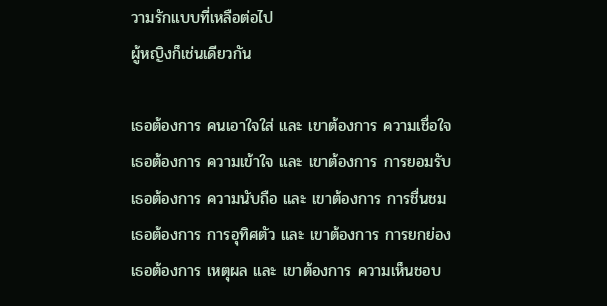วามรักแบบที่เหลือต่อไป
ผู้หญิงก็เช่นเดียวกัน

เธอต้องการ คนเอาใจใส่ และ เขาต้องการ ความเชื่อใจ
เธอต้องการ ความเข้าใจ และ เขาต้องการ การยอมรับ
เธอต้องการ ความนับถือ และ เขาต้องการ การชื่นชม
เธอต้องการ การอุทิศตัว และ เขาต้องการ การยกย่อง
เธอต้องการ เหตุผล และ เขาต้องการ ความเห็นชอบ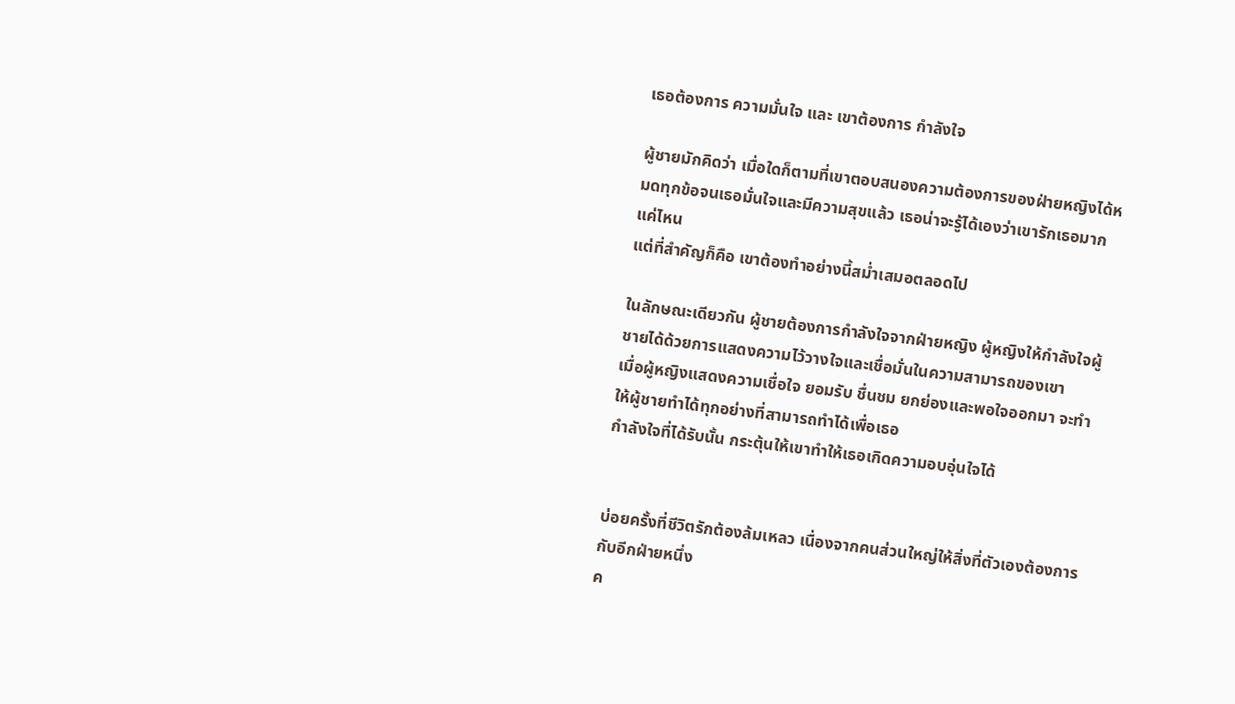เธอต้องการ ความมั่นใจ และ เขาต้องการ กำลังใจ

ผู้ชายมักคิดว่า เมื่อใดก็ตามที่เขาตอบสนองความต้องการของฝ่ายหญิงได้หมดทุกข้อจนเธอมั่นใจและมีความสุขแล้ว เธอน่าจะรู้ได้เองว่าเขารักเธอมากแค่ไหน
แต่ที่สำคัญก็คือ เขาต้องทำอย่างนี้สม่ำเสมอตลอดไป

ในลักษณะเดียวกัน ผู้ชายต้องการกำลังใจจากฝ่ายหญิง ผู้หญิงให้กำลังใจผู้ชายได้ด้วยการแสดงความไว้วางใจและเชื่อมั่นในความสามารถของเขา
เมื่อผู้หญิงแสดงความเชื่อใจ ยอมรับ ชื่นชม ยกย่องและพอใจออกมา จะทำให้ผู้ชายทำได้ทุกอย่างที่สามารถทำได้เพื่อเธอ
กำลังใจที่ได้รับนั้น กระตุ้นให้เขาทำให้เธอเกิดความอบอุ่นใจได้


บ่อยครั้งที่ชีวิตรักต้องล้มเหลว เนื่องจากคนส่วนใหญ่ให้สิ่งที่ตัวเองต้องการกับอีกฝ่ายหนึ่ง
ค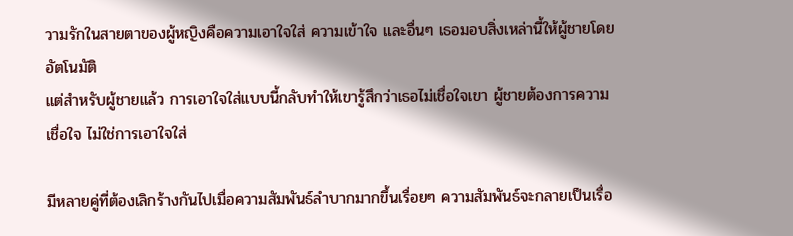วามรักในสายตาของผู้หญิงคือความเอาใจใส่ ความเข้าใจ และอื่นๆ เธอมอบสิ่งเหล่านี้ให้ผู้ชายโดยอัตโนมัติ
แต่สำหรับผู้ชายแล้ว การเอาใจใส่แบบนี้กลับทำให้เขารู้สึกว่าเธอไม่เชื่อใจเขา ผู้ชายต้องการความเชื่อใจ ไม่ใช่การเอาใจใส่

มีหลายคู่ที่ต้องเลิกร้างกันไปเมื่อความสัมพันธ์ลำบากมากขึ้นเรื่อยๆ ความสัมพันธ์จะกลายเป็นเรื่อ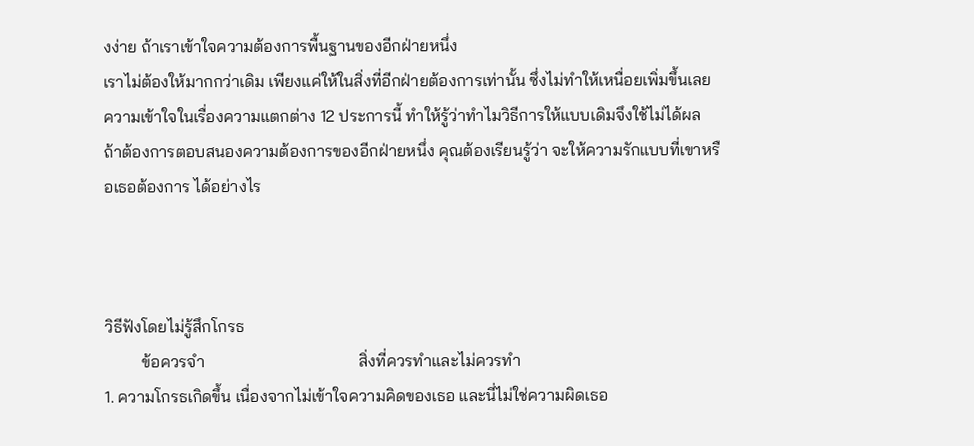งง่าย ถ้าเราเข้าใจความต้องการพื้นฐานของอีกฝ่ายหนึ่ง
เราไม่ต้องให้มากกว่าเดิม เพียงแค่ให้ในสิ่งที่อีกฝ่ายต้องการเท่านั้น ซึ่งไม่ทำให้เหนื่อยเพิ่มขึ้นเลย
ความเข้าใจในเรื่องความแตกต่าง 12 ประการนี้ ทำให้รู้ว่าทำไมวิธีการให้แบบเดิมจึงใช้ไม่ได้ผล
ถ้าต้องการตอบสนองความต้องการของอีกฝ่ายหนึ่ง คุณต้องเรียนรู้ว่า จะให้ความรักแบบที่เขาหรือเธอต้องการ ได้อย่างไร



วิธีฟังโดยไม่รู้สึกโกรธ
         ข้อควรจำ                                     สิ่งที่ควรทำและไม่ควรทำ
1. ความโกรธเกิดขึ้น เนื่องจากไม่เข้าใจความคิดของเธอ และนี่ไม่ใช่ความผิดเธอ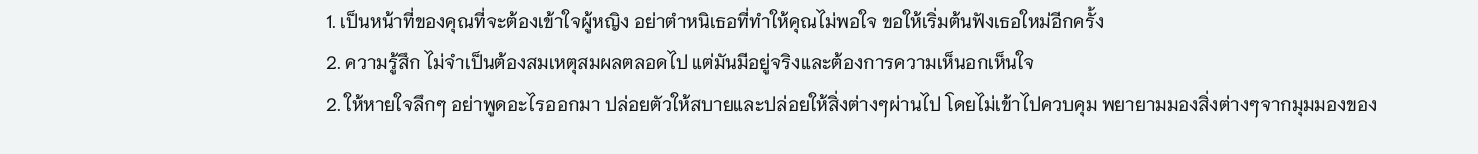1. เป็นหน้าที่ของคุณที่จะต้องเข้าใจผู้หญิง อย่าตำหนิเธอที่ทำให้คุณไม่พอใจ ขอให้เริ่มต้นฟังเธอใหม่อีกครั้ง
2. ความรู้สึก ไม่จำเป็นต้องสมเหตุสมผลตลอดไป แต่มันมีอยู่จริงและต้องการความเห็นอกเห็นใจ
2. ให้หายใจลึกๆ อย่าพูดอะไรออกมา ปล่อยตัวให้สบายและปล่อยให้สิ่งต่างๆผ่านไป โดยไม่เข้าไปควบคุม พยายามมองสิ่งต่างๆจากมุมมองของ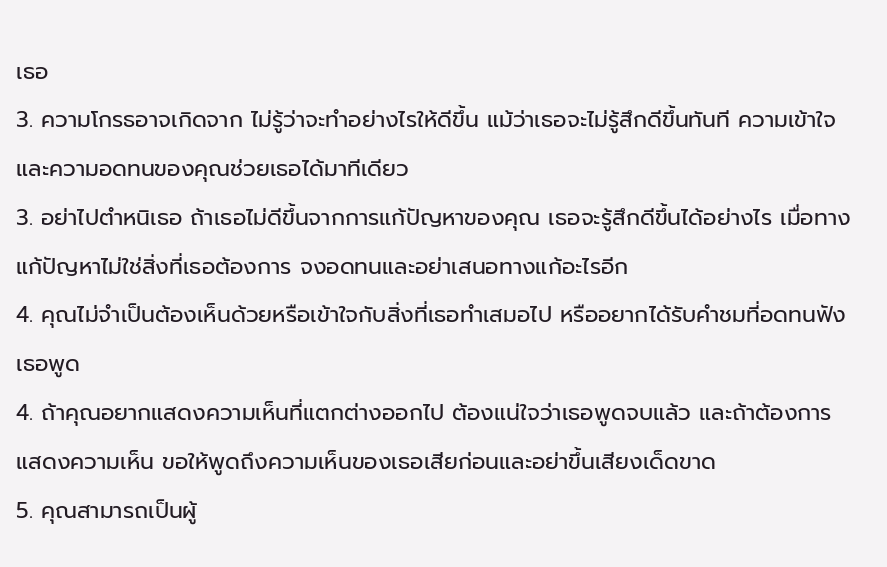เธอ
3. ความโกรธอาจเกิดจาก ไม่รู้ว่าจะทำอย่างไรให้ดีขึ้น แม้ว่าเธอจะไม่รู้สึกดีขึ้นทันที ความเข้าใจและความอดทนของคุณช่วยเธอได้มาทีเดียว
3. อย่าไปตำหนิเธอ ถ้าเธอไม่ดีขึ้นจากการแก้ปัญหาของคุณ เธอจะรู้สึกดีขึ้นได้อย่างไร เมื่อทางแก้ปัญหาไม่ใช่สิ่งที่เธอต้องการ จงอดทนและอย่าเสนอทางแก้อะไรอีก
4. คุณไม่จำเป็นต้องเห็นด้วยหรือเข้าใจกับสิ่งที่เธอทำเสมอไป หรืออยากได้รับคำชมที่อดทนฟังเธอพูด
4. ถ้าคุณอยากแสดงความเห็นที่แตกต่างออกไป ต้องแน่ใจว่าเธอพูดจบแล้ว และถ้าต้องการแสดงความเห็น ขอให้พูดถึงความเห็นของเธอเสียก่อนและอย่าขึ้นเสียงเด็ดขาด
5. คุณสามารถเป็นผู้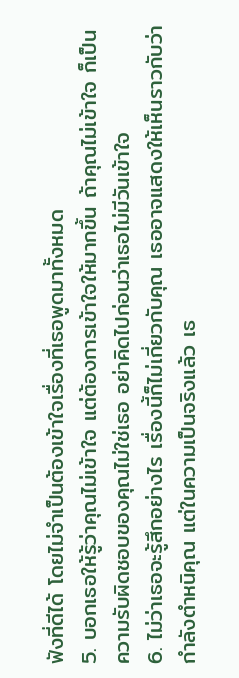ฟังที่ดีได้ โดยไม่จำเป็นต้องเข้าใจเรื่องที่เธอพูดมาทั้งหมด
5. บอกเธอให้รู้ว่าคุณไม่เข้าใจ แต่ต้องการเข้าใจให้มากขึ้น ถ้าคุณไม่เข้าใจ ก็เป็นความรับผิดชอบของคุณไม่ใช่เธอ อย่าคิดไปก่อนว่าเธอไม่มีวันเข้าใจ
6. ไม่ว่าเธอจะรู้สึกอย่างไร เรื่องนี้ก็ไม่เกี่ยวกับคุณ เธออาจแสดงให้เห็นราวกับว่ากำลังตำหนิคุณ แต่ในความเป็นจริงแล้ว เธ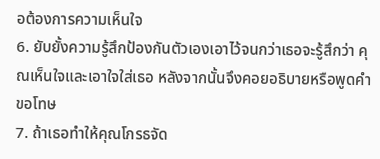อต้องการความเห็นใจ
6. ยับยั้งความรู้สึกป้องกันตัวเองเอาไว้จนกว่าเธอจะรู้สึกว่า คุณเห็นใจและเอาใจใส่เธอ หลังจากนั้นจึงคอยอธิบายหรือพูดคำขอโทษ
7. ถ้าเธอทำให้คุณโกรธจัด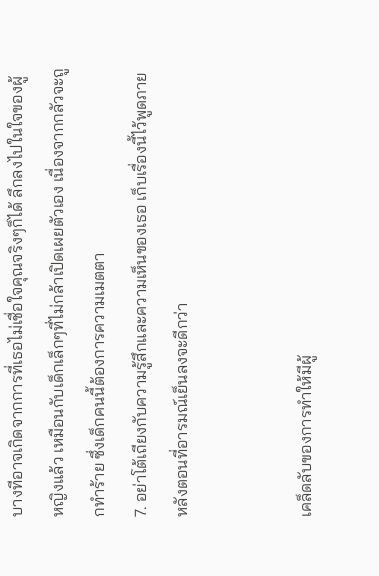บางทีอาจเกิดจากการที่เธอไม่เชื่อใจคุณจริงๆก็ได้ ลึกลงไปในใจของผู้หญิงแล้ว เหมือนกับเด็กเล็กๆที่ไม่กล้าเปิดเผยตัวเอง เนื่องจากกลัวจะถูกทำร้าย ซึ่งเด็กคนนี้ต้องการความเมตตา
7. อย่าโต้เถียงกับความรู้สึกและความเห็นของเธอ เก็บเรื่องนี้ไว้พูดภายหลังตอนที่อารมณ์เย็นลงจะดีกว่า


เคล็ดลับของการทำให้มีผู้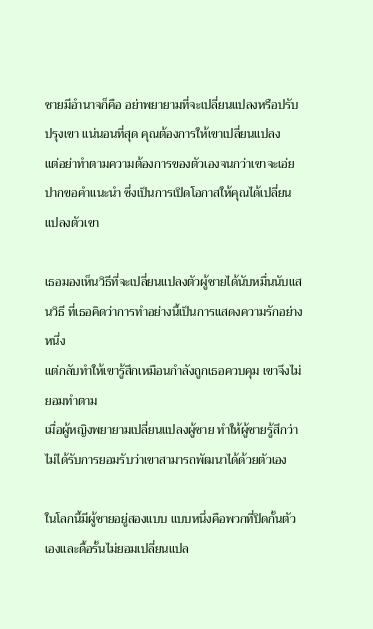ชายมีอำนาจก็คือ อย่าพยายามที่จะเปลี่ยนแปลงหรือปรับปรุงเขา แน่นอนที่สุด คุณต้องการให้เขาเปลี่ยนแปลง
แต่อย่าทำตามความต้องการของตัวเองจนกว่าเขาจะเอ่ยปากขอคำแนะนำ ซึ่งเป็นการเปิดโอกาสให้คุณได้เปลี่ยนแปลงตัวเขา

เธอมองเห็นวิธีที่จะเปลี่ยนแปลงตัวผู้ชายได้นับหมื่นนับแสนวิธี ที่เธอคิดว่าการทำอย่างนี้เป็นการแสดงความรักอย่างหนึ่ง
แต่กลับทำให้เขารู้สึกเหมือนกำลังถูกเธอควบคุม เขาจึงไม่ยอมทำตาม
เมื่อผู้หญิงพยายามเปลี่ยนแปลงผู้ชาย ทำให้ผู้ชายรู้สึกว่า ไม่ได้รับการยอมรับว่าเขาสามารถพัฒนาได้ด้วยตัวเอง

ในโลกนี้มีผู้ชายอยู่สองแบบ แบบหนึ่งคือพวกที่ปิดกั้นตัวเองและดื้อรั้นไม่ยอมเปลี่ยนแปล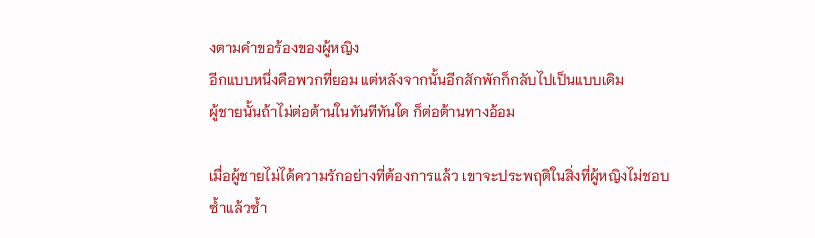งตามคำขอร้องของผู้หญิง
อีกแบบหนึ่งคือพวกที่ยอม แต่หลังจากนั้นอีกสักพักก็กลับไปเป็นแบบเดิม
ผู้ชายนั้นถ้าไม่ต่อต้านในทันทีทันใด ก็ต่อต้านทางอ้อม

เมื่อผู้ชายไม่ได้ความรักอย่างที่ต้องการแล้ว เขาจะประพฤติในสิ่งที่ผู้หญิงไม่ชอบซ้ำแล้วซ้ำ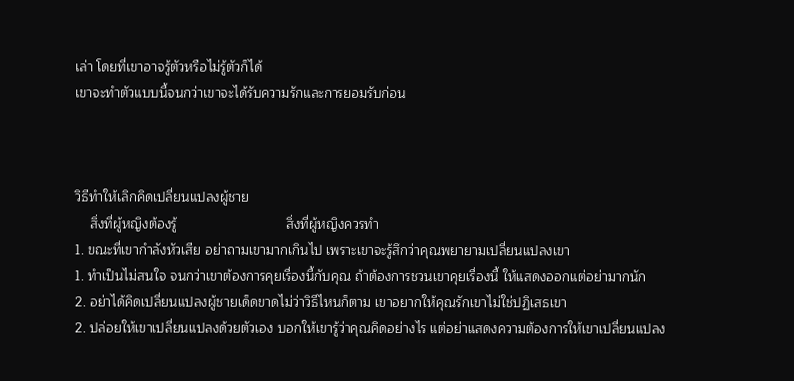เล่า โดยที่เขาอาจรู้ตัวหรือไม่รู้ตัวก็ได้
เขาจะทำตัวแบบนี้จนกว่าเขาจะได้รับความรักและการยอมรับก่อน



วิธีทำให้เลิกคิดเปลี่ยนแปลงผู้ชาย
    สิ่งที่ผู้หญิงต้องรู้                             สิ่งที่ผู้หญิงควรทำ
1. ขณะที่เขากำลังหัวเสีย อย่าถามเขามากเกินไป เพราะเขาจะรู้สึกว่าคุณพยายามเปลี่ยนแปลงเขา
1. ทำเป็นไม่สนใจ จนกว่าเขาต้องการคุยเรื่องนี้กับคุณ ถ้าต้องการชวนเขาคุยเรื่องนี้ ให้แสดงออกแต่อย่ามากนัก
2. อย่าได้คิดเปลี่ยนแปลงผู้ชายเด็ดขาดไม่ว่าวิธีไหนก็ตาม เขาอยากให้คุณรักเขาไม่ใช่ปฏิเสธเขา
2. ปล่อยให้เขาเปลี่ยนแปลงด้วยตัวเอง บอกให้เขารู้ว่าคุณคิดอย่างไร แต่อย่าแสดงความต้องการให้เขาเปลี่ยนแปลง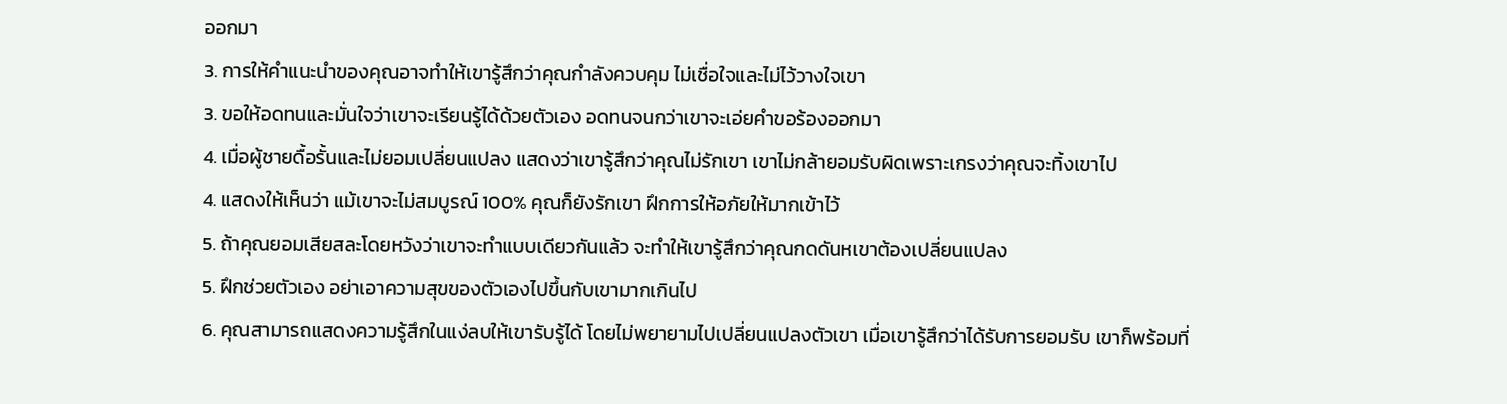ออกมา
3. การให้คำแนะนำของคุณอาจทำให้เขารู้สึกว่าคุณกำลังควบคุม ไม่เชื่อใจและไม่ไว้วางใจเขา
3. ขอให้อดทนและมั่นใจว่าเขาจะเรียนรู้ได้ด้วยตัวเอง อดทนจนกว่าเขาจะเอ่ยคำขอร้องออกมา
4. เมื่อผู้ชายดื้อรั้นและไม่ยอมเปลี่ยนแปลง แสดงว่าเขารู้สึกว่าคุณไม่รักเขา เขาไม่กล้ายอมรับผิดเพราะเกรงว่าคุณจะทิ้งเขาไป
4. แสดงให้เห็นว่า แม้เขาจะไม่สมบูรณ์ 100% คุณก็ยังรักเขา ฝึกการให้อภัยให้มากเข้าไว้
5. ถ้าคุณยอมเสียสละโดยหวังว่าเขาจะทำแบบเดียวกันแล้ว จะทำให้เขารู้สึกว่าคุณกดดันหเขาต้องเปลี่ยนแปลง
5. ฝึกช่วยตัวเอง อย่าเอาความสุขของตัวเองไปขึ้นกับเขามากเกินไป
6. คุณสามารถแสดงความรู้สึกในแง่ลบให้เขารับรู้ได้ โดยไม่พยายามไปเปลี่ยนแปลงตัวเขา เมื่อเขารู้สึกว่าได้รับการยอมรับ เขาก็พร้อมที่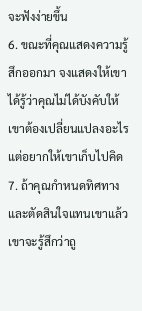จะฟังง่ายขึ้น
6. ขณะที่คุณแสดงความรู้สึกออกมา จงแสดงให้เขาได้รู้ว่าคุณไม่ได้บังคับให้เขาต้องเปลี่ยนแปลงอะไร แต่อยากให้เขาเก็บไปคิด
7. ถ้าคุณกำหนดทิศทางและตัดสินใจแทนเขาแล้ว เขาจะรู้สึกว่าถู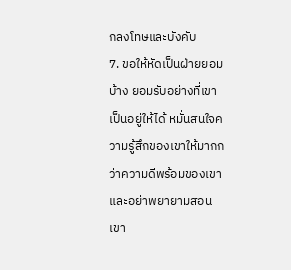กลงโทษและบังคับ
7. ขอให้หัดเป็นฝ่ายยอมบ้าง ยอมรับอย่างที่เขาเป็นอยู่ให้ได้ หมั่นสนใจความรู้สึกของเขาให้มากกว่าความดีพร้อมของเขา และอย่าพยายามสอนเขา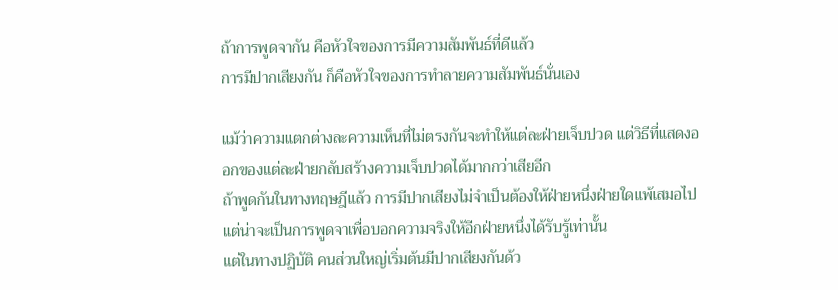ถ้าการพูดจากัน คือหัวใจของการมีความสัมพันธ์ที่ดีแล้ว
การมีปากเสียงกัน ก็คือหัวใจของการทำลายความสัมพันธ์นั่นเอง

แม้ว่าความแตกต่างละความเห็นที่ไม่ตรงกันจะทำให้แต่ละฝ่ายเจ็บปวด แต่วิธีที่แสดงออกของแต่ละฝ่ายกลับสร้างความเจ็บปวดได้มากกว่าเสียอีก
ถ้าพูดกันในทางทฤษฎีแล้ว การมีปากเสียงไม่จำเป็นต้องให้ฝ่ายหนึ่งฝ่ายใดแพ้เสมอไป แต่น่าจะเป็นการพูดจาเพื่อบอกความจริงให้อีกฝ่ายหนึ่งได้รับรู้เท่านั้น
แต่ในทางปฏิบัติ คนส่วนใหญ่เริ่มต้นมีปากเสียงกันด้ว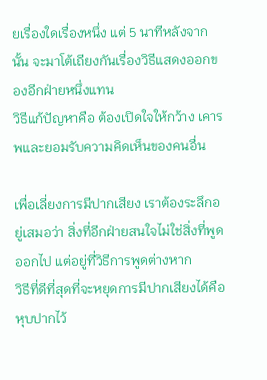ยเรื่องใดเรื่องหนึ่ง แต่ 5 นาทีหลังจากนั้น จะมาโต้เถียงกันเรื่องวิธีแสดงออกของอีกฝ่ายหนึ่งแทน
วิธีแก้ปัญหาคือ ต้องเปิดใจให้กว้าง เคารพและยอมรับความคิดเห็นของคนอื่น

เพื่อเลี่ยงการมีปากเสียง เราต้องระลึกอยู่เสมอว่า สิ่งที่อีกฝ่ายสนใจไม่ใช่สิ่งที่พูดออกไป แต่อยู่ที่วิธีการพูดต่างหาก
วิธีที่ดีที่สุดที่จะหยุดการมีปากเสียงได้คือหุบปากไว้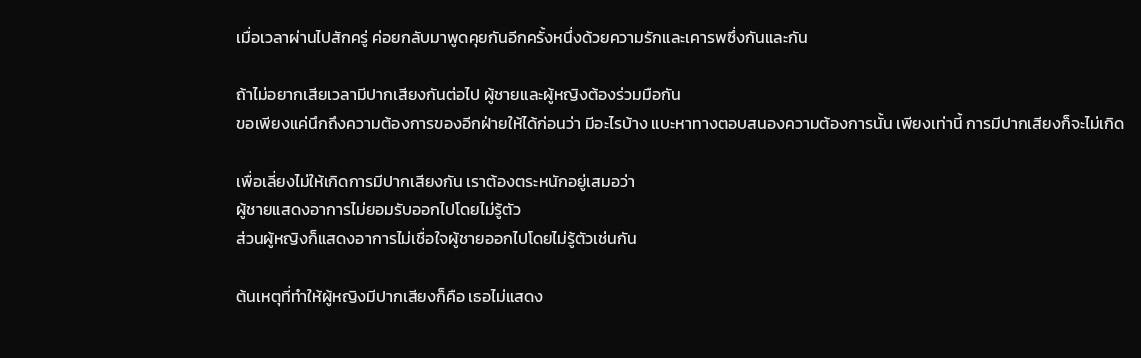เมื่อเวลาผ่านไปสักครู่ ค่อยกลับมาพูดคุยกันอีกครั้งหนึ่งด้วยความรักและเคารพซึ่งกันและกัน

ถ้าไม่อยากเสียเวลามีปากเสียงกันต่อไป ผู้ชายและผู้หญิงต้องร่วมมือกัน
ขอเพียงแค่นึกถึงความต้องการของอีกฝ่ายให้ได้ก่อนว่า มีอะไรบ้าง แบะหาทางตอบสนองความต้องการนั้น เพียงเท่านี้ การมีปากเสียงก็จะไม่เกิด

เพื่อเลี่ยงไม่ให้เกิดการมีปากเสียงกัน เราต้องตระหนักอยู่เสมอว่า
ผู้ชายแสดงอาการไม่ยอมรับออกไปโดยไม่รู้ตัว
ส่วนผู้หญิงก็แสดงอาการไม่เชื่อใจผู้ชายออกไปโดยไม่รู้ตัวเช่นกัน

ต้นเหตุที่ทำให้ผู้หญิงมีปากเสียงก็คือ เธอไม่แสดง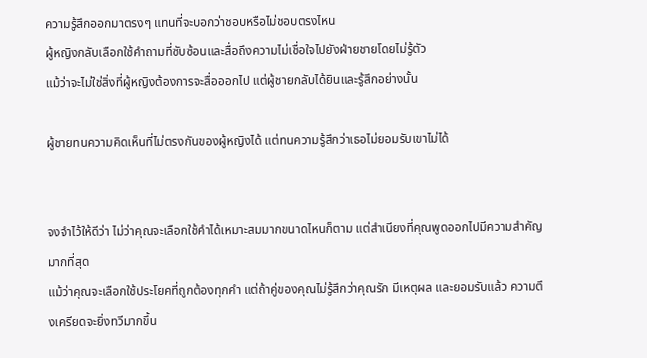ความรู้สึกออกมาตรงๆ แทนที่จะบอกว่าชอบหรือไม่ชอบตรงไหน
ผู้หญิงกลับเลือกใช้คำถามที่ซับซ้อนและสื่อถึงความไม่เชื่อใจไปยังฝ่ายชายโดยไม่รู้ตัว
แม้ว่าจะไม่ใช่สิ่งที่ผู้หญิงต้องการจะสื่อออกไป แต่ผู้ชายกลับได้ยินและรู้สึกอย่างนั้น

ผู้ชายทนความคิดเห็นที่ไม่ตรงกันของผู้หญิงได้ แต่ทนความรู้สึกว่าเธอไม่ยอมรับเขาไม่ได้


จงจำไว้ให้ดีว่า ไม่ว่าคุณจะเลือกใช้คำได้เหมาะสมมากขนาดไหนก็ตาม แต่สำเนียงที่คุณพูดออกไปมีความสำคัญมากที่สุด
แม้ว่าคุณจะเลือกใช้ประโยคที่ถูกต้องทุกคำ แต่ถ้าคู่ของคุณไม่รู้สึกว่าคุณรัก มีเหตุผล และยอมรับแล้ว ความตึงเครียดจะยิ่งทวีมากขึ้น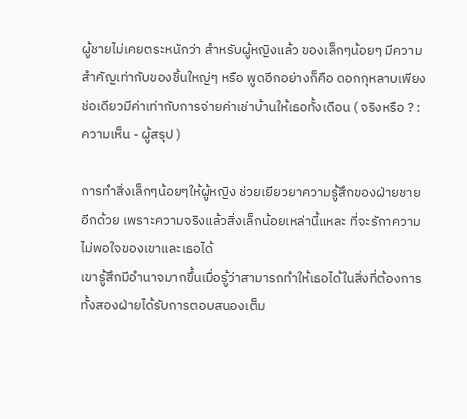ผู้ชายไม่เคยตระหนักว่า สำหรับผู้หญิงแล้ว ของเล็กๆน้อยๆ มีความสำคัญเท่ากับของชิ้นใหญ่ๆ หรือ พูดอีกอย่างก็คือ ดอกกุหลาบเพียงช่อเดียวมีค่าเท่ากับการจ่ายค่าเช่าบ้านให้เธอทั้งเดือน ( จริงหรือ ? : ความเห็น - ผู้สรุป )

การทำสิ่งเล็กๆน้อยๆให้ผู้หญิง ช่วยเยียวยาความรู้สึกของฝ่ายชายอีกด้วย เพราะความจริงแล้วสิ่งเล็กน้อยเหล่านี้แหละ ที่จะรักาความไม่พอใจของเขาและเธอได้
เขารู้สึกมีอำนาจมากขึ้นเมื่อรู้ว่าสามารถทำให้เธอได้ในสิ่งที่ต้องการ ทั้งสองฝ่ายได้รับการตอบสนองเต็ม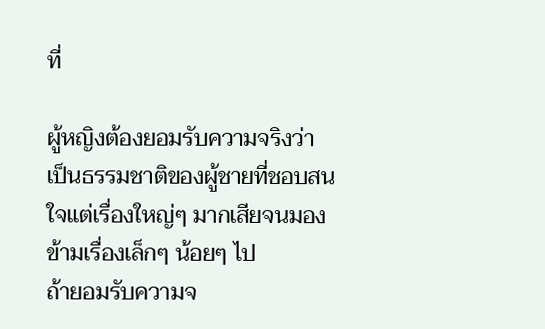ที่

ผู้หญิงต้องยอมรับความจริงว่า เป็นธรรมชาติของผู้ชายที่ชอบสนใจแต่เรื่องใหญ่ๆ มากเสียจนมองข้ามเรื่องเล็กๆ น้อยๆ ไป
ถ้ายอมรับความจ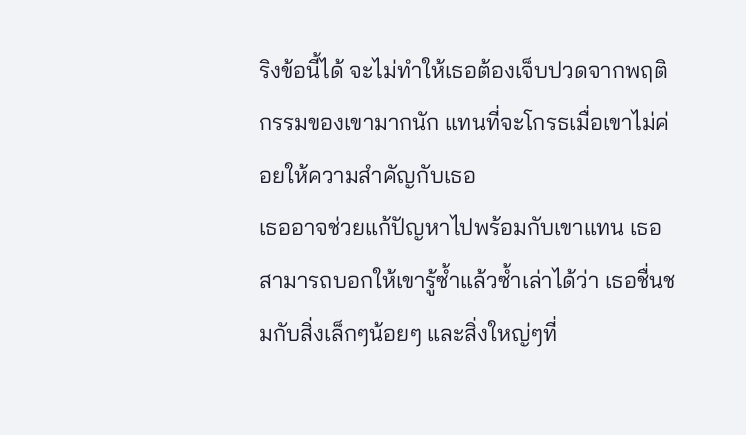ริงข้อนี้ได้ จะไม่ทำให้เธอต้องเจ็บปวดจากพฤติกรรมของเขามากนัก แทนที่จะโกรธเมื่อเขาไม่ค่อยให้ความสำคัญกับเธอ
เธออาจช่วยแก้ปัญหาไปพร้อมกับเขาแทน เธอสามารถบอกให้เขารู้ซ้ำแล้วซ้ำเล่าได้ว่า เธอชื่นชมกับสิ่งเล็กๆน้อยๆ และสิ่งใหญ่ๆที่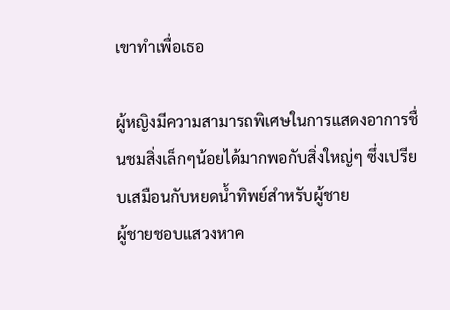เขาทำเพื่อเธอ

ผู้หญิงมีความสามารถพิเศษในการแสดงอาการชื่นชมสิ่งเล็กๆน้อยได้มากพอกับสิ่งใหญ่ๆ ซึ่งเปรียบเสมือนกับหยดน้ำทิพย์สำหรับผู้ชาย
ผู้ชายชอบแสวงหาค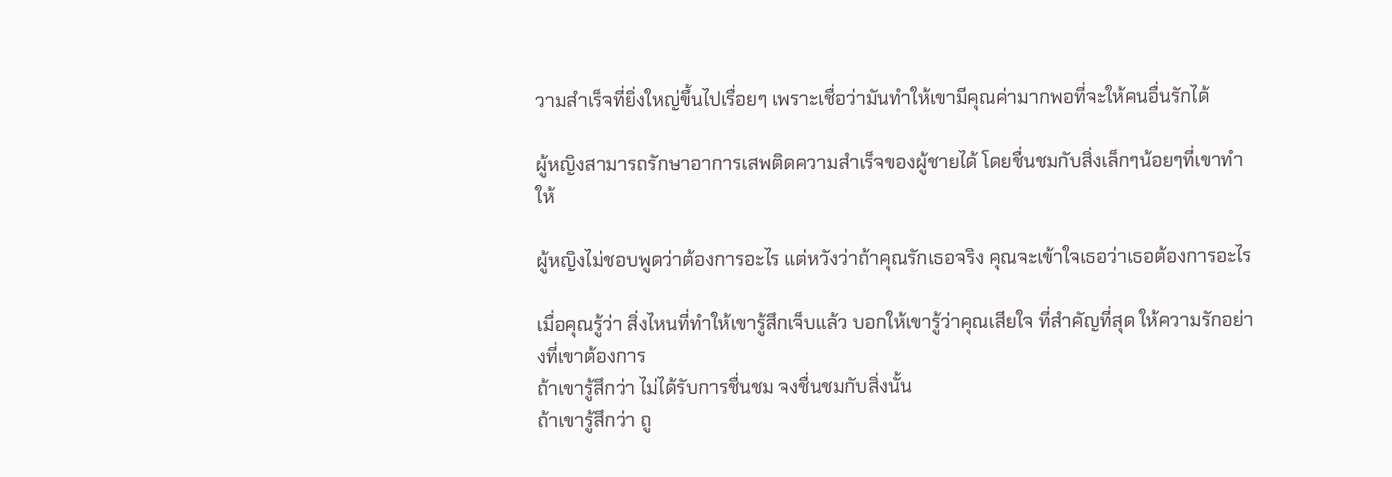วามสำเร็จที่ยิ่งใหญ่ขึ้นไปเรื่อยๆ เพราะเชื่อว่ามันทำให้เขามีคุณค่ามากพอที่จะให้คนอื่นรักได้

ผู้หญิงสามารถรักษาอาการเสพติดความสำเร็จของผู้ชายได้ โดยชื่นชมกับสิ่งเล็กๆน้อยๆที่เขาทำให้

ผู้หญิงไม่ชอบพูดว่าต้องการอะไร แต่หวังว่าถ้าคุณรักเธอจริง คุณจะเข้าใจเธอว่าเธอต้องการอะไร

เมื่อคุณรู้ว่า สิ่งไหนที่ทำให้เขารู้สึกเจ็บแล้ว บอกให้เขารู้ว่าคุณเสียใจ ที่สำคัญที่สุด ให้ความรักอย่างที่เขาต้องการ
ถ้าเขารู้สึกว่า ไม่ได้รับการชื่นชม จงชื่นชมกับสิ่งนั้น
ถ้าเขารู้สึกว่า ถู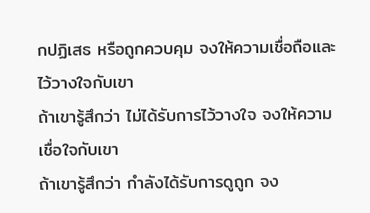กปฏิเสธ หรือถูกควบคุม จงให้ความเชื่อถือและไว้วางใจกับเขา
ถ้าเขารู้สึกว่า ไม่ได้รับการไว้วางใจ จงให้ความเชื่อใจกับเขา
ถ้าเขารู้สึกว่า กำลังได้รับการดูถูก จง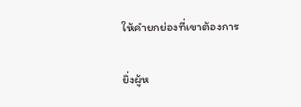ให้คำยกย่องที่เขาต้องการ

ยิ่งผู้ห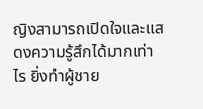ญิงสามารถเปิดใจและแสดงความรู้สึกได้มากเท่าไร ยิ่งทำผู้ชาย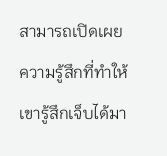สามารถเปิดเผยความรู้สึกที่ทำให้เขารู้สึกเจ็บได้มา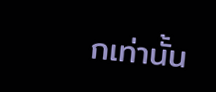กเท่านั้น